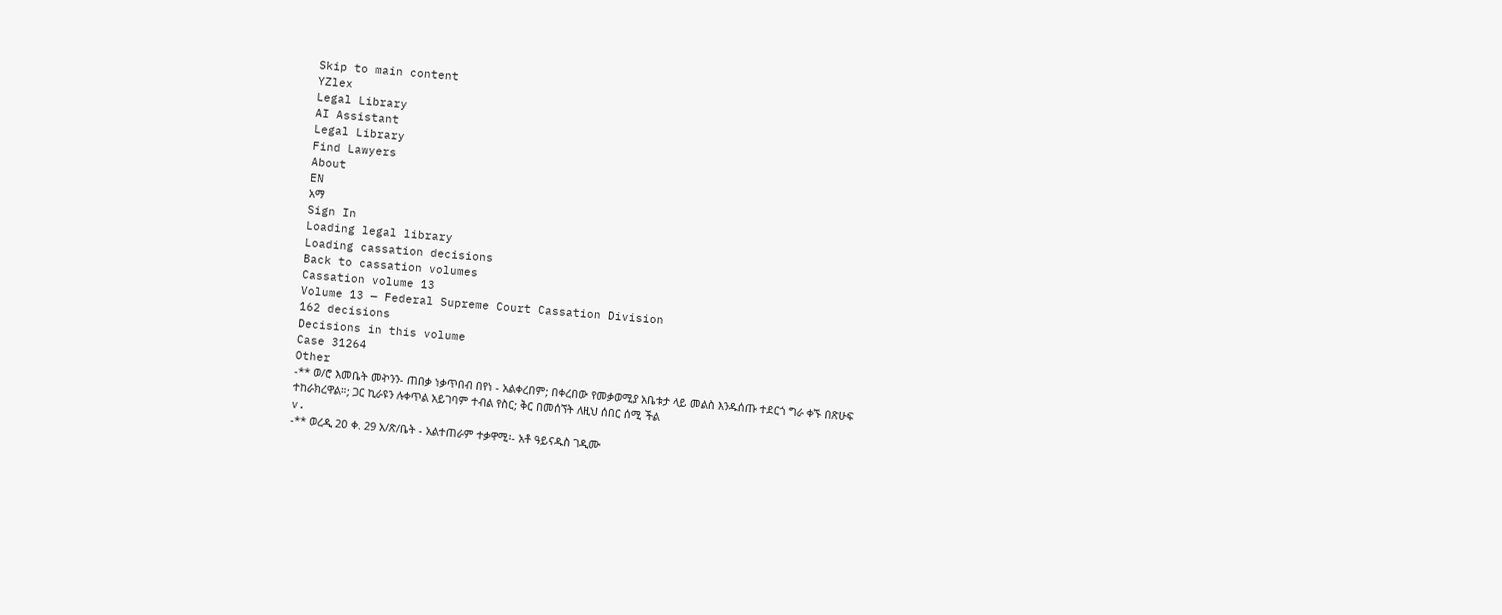Skip to main content
YZlex
Legal Library
AI Assistant
Legal Library
Find Lawyers
About
EN
አማ
Sign In
Loading legal library
Loading cassation decisions
Back to cassation volumes
Cassation volume 13
Volume 13 — Federal Supreme Court Cassation Division
162 decisions
Decisions in this volume
Case 31264
Other
-** ወ/ሮ እመቤት መኯንን- ጠበቃ ነቃጥበብ በየነ - አልቀረበም; በቀረበው የመቃወሚያ አቤቱታ ላይ መልስ እንዱሰጡ ተደርጎ ግራ ቀኙ በጽሁፍ ተከራክረዋል።; ጋር ኪራዩን ሉቀጥል አይገባም ተብል የስር; ቅር በመሰኘት ለዚህ ሰበር ሰሚ ችል
v.
-** ወረዲ 2ዐ ቀ. 29 አ/ጽ/ቤት - አልተጠራም ተቃዋሚ፡- አቶ ዓይናዱስ ገዲሙ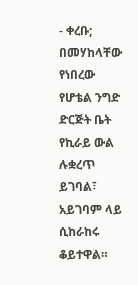- ቀረቡ; በመሃከላቸው የነበረው የሆቴል ንግድ ድርጅት ቤት የኪራይ ውል ሉቋረጥ ይገባል፣ አይገባም ላይ ሲከራከሩ ቆይተዋል።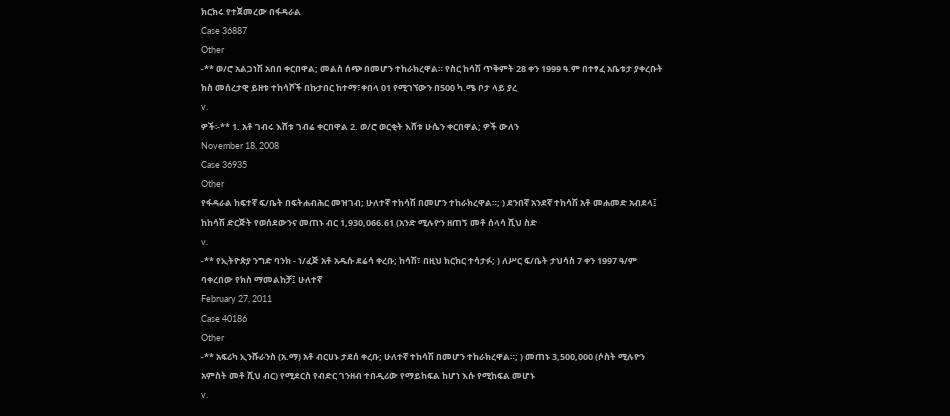ክርክሩ የተጀመረው በፋዳራል
Case 36887
Other
-** ወ/ሮ አልጋነሽ አበበ ቀርበዋል; መልስ ሰጭ በመሆን ተከራክረዋል። የስር ከሳሽ ጥቅምት 28 ቀን 1999 ዓ.ም በተፃፈ አቤቱታ ያቀረቡት ክስ መሰረታዊ ይዘቱ ተከሳሾች በኩታበር ከተማ፣ቀበላ 01 የሚገኘውን በ500 ካ.ሜ ቦታ ላይ ያረ
v.
ዎች፡-** 1. አቶ ገብሩ እሸቱ ገብሬ ቀርበዋል 2. ወ/ሮ ወርቂት እሸቱ ሁሴን ቀርበዋል; ዎች ውለን
November 18, 2008
Case 36935
Other
የፋዳራል ከፍተኛ ፍ/ቤት በፍትሐብሕር መዝገብ; ሁለተኛ ተከሳሽ በመሆን ተከራክረዋል።; ) ደንበኛ አንደኛ ተከሳሽ አቶ መሐመድ አብደላ፤ ከከሳሽ ድርጅት የወሰደውንና መጠኑ ብር 1,930,066.61 (አንድ ሚሉዮን ዘጠኝ መቶ ሰላሳ ሺህ ስድ
v.
-** የኢትዮጵያ ንግድ ባንክ - ነ/ፈጅ አቶ አዱሱ ደሬሳ ቀረቡ; ከሳሽ፣ በዚህ ክርክር ተሳታፉ; ) ለሥር ፍ/ቤት ታህሳስ 7 ቀን 1997 ዓ/ም ባቀረበው የክስ ማመልከቻ፤ ሁለተኛ
February 27, 2011
Case 40186
Other
-** አፍሪካ ኢንሹራንስ (አ.ማ) አቶ ብርሀኑ ታደሰ ቀረቡ; ሁለተኛ ተከሳሽ በመሆን ተከራክረዋል።; ) መጠኑ 3,500,000 (ሶስት ሚሉዮን አምስት መቶ ሺህ ብር) የሚደርስ የብድር ገንዘብ ተበዲሪው የማይከፍል ከሆነ እሱ የሚከፍል መሆኑ
v.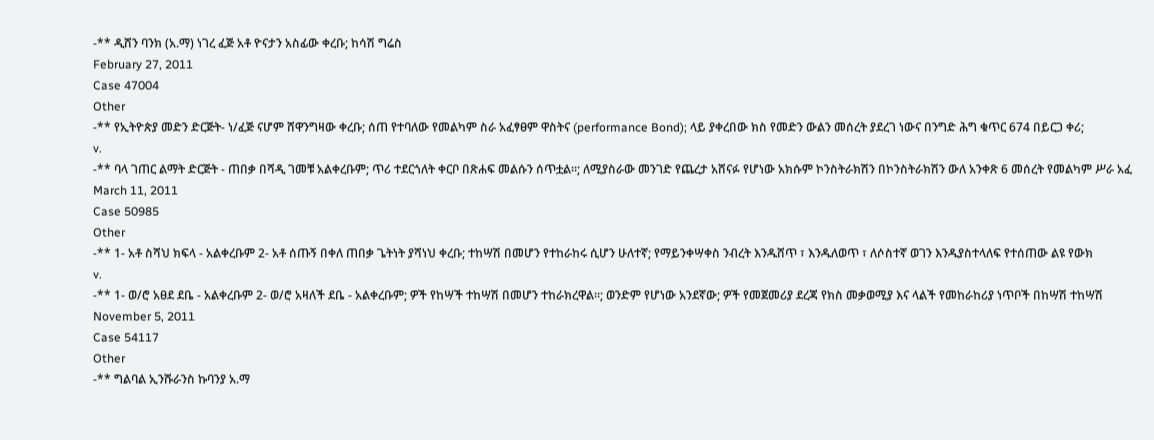-** ዲሸን ባንክ (አ.ማ) ነገረ ፈጅ አቶ ዮናታን አስፊው ቀረቡ; ከሳሽ ግሬስ
February 27, 2011
Case 47004
Other
-** የኢትዮጵያ መድን ድርጅት- ነ/ፈጅ ናሆም ሸዋንግዛው ቀረቡ; ሰጠ የተባለው የመልካም ስራ አፈፃፀም ዋስትና (performance Bond); ላይ ያቀረበው ክስ የመድን ውልን መሰረት ያደረገ ነውና በንግድ ሕግ ቁጥር 674 በይርጋ ቀሪ;
v.
-** ባላ ገጠር ልማት ድርጅት - ጠበቃ በሻዲ ገመቹ አልቀረቡም; ጥሪ ተደርጎለት ቀርቦ በጽሐፍ መልሱን ሰጥቷል።; ለሚያስራው መንገድ የጨረታ አሸናፉ የሆነው አክሱም ኮንስትራክሽን በኮንስትራክሽን ውለ አንቀጽ 6 መሰረት የመልካም ሥራ አፈ
March 11, 2011
Case 50985
Other
-** 1- አቶ ስሻህ ክፍላ - አልቀረቡም 2- አቶ ሰጡኝ በቀለ ጠበቃ ጌትነት ያሻነህ ቀረቡ; ተከሣሽ በመሆን የተከራከሩ ሲሆን ሁለተኛ; የማይንቀሣቀስ ንብረት እንዱሸጥ ፣ እንዱለወጥ ፣ ለሶስተኛ ወገን እንዱያስተላለፍ የተሰጠው ልዩ የውክ
v.
-** 1- ወ/ሮ አፀደ ደቤ - አልቀረቡም 2- ወ/ሮ አዛለች ደቤ - አልቀረቡም; ዎች የከሣች ተከሣሽ በመሆን ተከራክረዋል።; ወንድም የሆነው አንደኛው; ዎች የመጀመሪያ ደረጃ የክስ መቃወሚያ እና ላልች የመከራከሪያ ነጥቦች በከሣሽ ተከሣሽ
November 5, 2011
Case 54117
Other
-** ግልባል ኢንሹራንስ ኩባንያ አ.ማ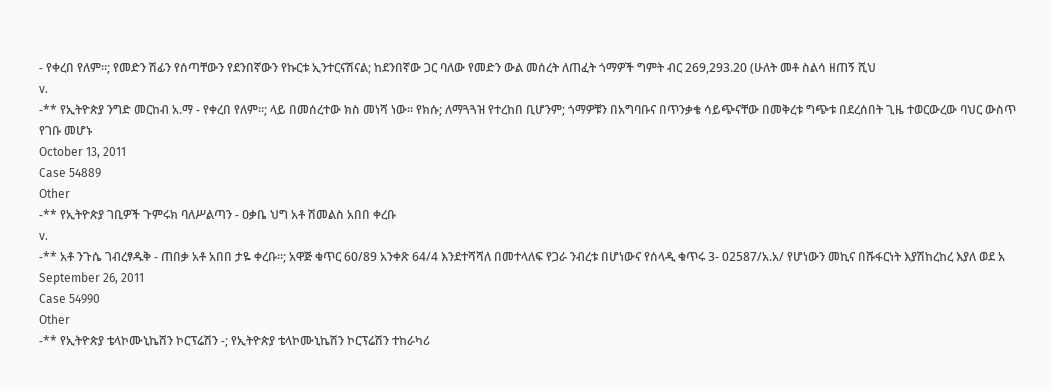- የቀረበ የለም።; የመድን ሽፊን የሰጣቸውን የደንበኛውን የኩርቱ ኢንተርናሽናል; ከደንበኛው ጋር ባለው የመድን ውል መሰረት ለጠፈት ጎማዎች ግምት ብር 269,293.20 (ሁለት መቶ ስልሳ ዘጠኝ ሺህ
v.
-** የኢትዮጵያ ንግድ መርከብ አ.ማ - የቀረበ የለም።; ላይ በመሰረተው ክስ መነሻ ነው። የክሱ; ለማጓጓዝ የተረከበ ቢሆንም; ጎማዎቹን በአግባቡና በጥንቃቄ ሳይጭናቸው በመቅረቱ ግጭቱ በደረሰበት ጊዜ ተወርውረው ባህር ውስጥ የገቡ መሆኑ
October 13, 2011
Case 54889
Other
-** የኢትዮጵያ ገቢዎች ጉምሩክ ባለሥልጣን - ዐቃቤ ህግ አቶ ሽመልስ አበበ ቀረቡ
v.
-** አቶ ንጉሴ ገብረፃዱቅ - ጠበቃ አቶ አበበ ታዬ ቀረቡ።; አዋጅ ቁጥር 60/89 አንቀጽ 64/4 እንደተሻሻለ በመተላለፍ የጋራ ንብረቱ በሆነውና የሰላዲ ቁጥሩ 3- 02587/አ.አ/ የሆነውን መኪና በሹፋርነት እያሽከረከረ እያለ ወደ አ
September 26, 2011
Case 54990
Other
-** የኢትዮጵያ ቴላኮሙኒኬሸን ኮርፕሬሽን -; የኢትዮጵያ ቴላኮሙኒኬሽን ኮርፕሬሽን ተከራካሪ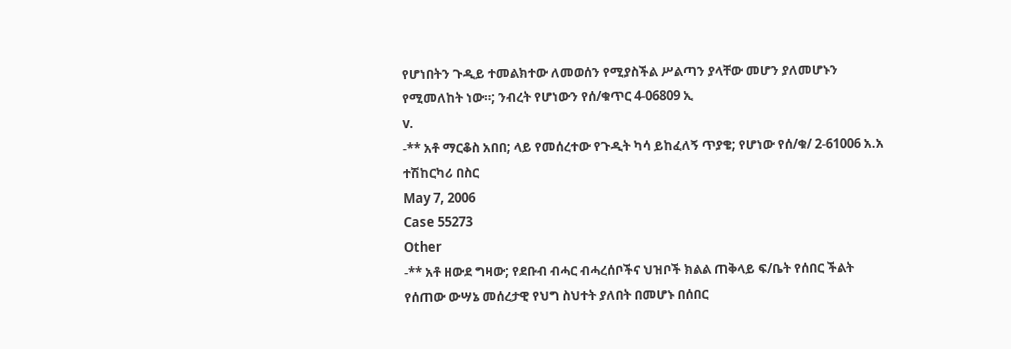የሆነበትን ጉዲይ ተመልክተው ለመወሰን የሚያስችል ሥልጣን ያላቸው መሆን ያለመሆኑን የሚመለከት ነው።; ንብረት የሆነውን የሰ/ቁጥር 4-06809 ኢ
v.
-** አቶ ማርቆስ አበበ; ላይ የመሰረተው የጉዲት ካሳ ይከፈለኝ ጥያቄ; የሆነው የሰ/ቁ/ 2-61006 አ.አ ተሽከርካሪ በስር
May 7, 2006
Case 55273
Other
-** አቶ ዘውደ ግዛው; የደቡብ ብሓር ብሓረሰቦችና ህዝቦች ክልል ጠቅላይ ፍ/ቤት የሰበር ችልት የሰጠው ውሣኔ መሰረታዊ የህግ ስህተት ያለበት በመሆኑ በሰበር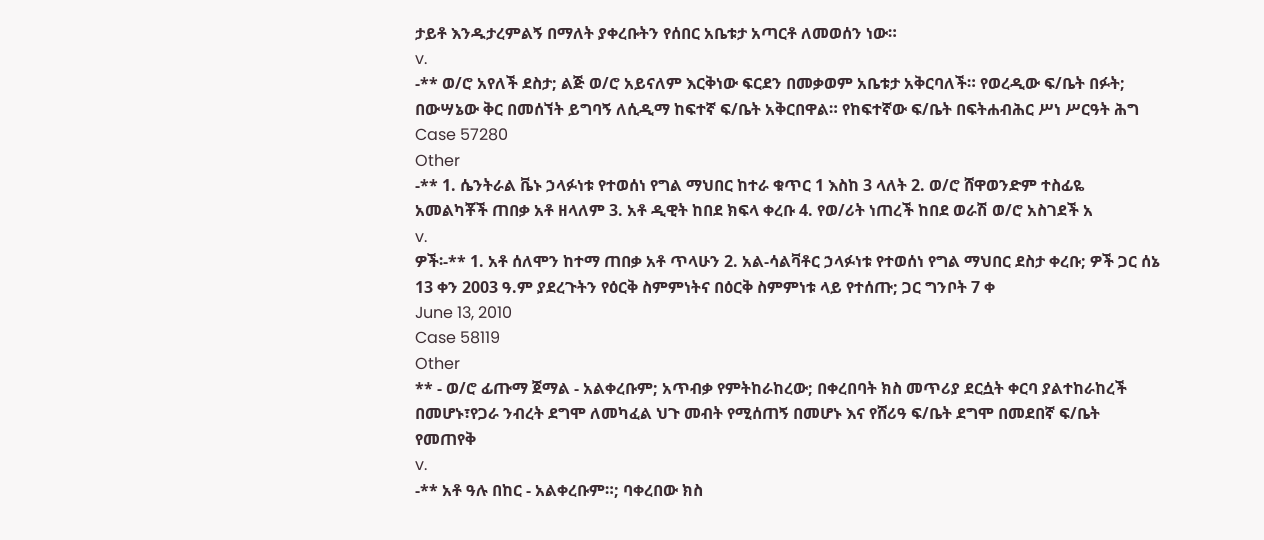ታይቶ እንዱታረምልኝ በማለት ያቀረቡትን የሰበር አቤቱታ አጣርቶ ለመወሰን ነው።
v.
-** ወ/ሮ አየለች ደስታ; ልጅ ወ/ሮ አይናለም እርቅነው ፍርደን በመቃወም አቤቱታ አቅርባለች። የወረዲው ፍ/ቤት በፉት; በውሣኔው ቅር በመሰኘት ይግባኝ ለሲዲማ ከፍተኛ ፍ/ቤት አቅርበዋል። የከፍተኛው ፍ/ቤት በፍትሐብሕር ሥነ ሥርዓት ሕግ
Case 57280
Other
-** 1. ሴንትራል ቬኑ ኃላፉነቱ የተወሰነ የግል ማህበር ከተራ ቁጥር 1 እስከ 3 ላለት 2. ወ/ሮ ሸዋወንድም ተስፊዬ አመልካቾች ጠበቃ አቶ ዘላለም 3. አቶ ዲዊት ከበደ ክፍላ ቀረቡ 4. የወ/ሪት ነጠረች ከበደ ወራሽ ወ/ሮ አስገደች አ
v.
ዎች፡-** 1. አቶ ሰለሞን ከተማ ጠበቃ አቶ ጥላሁን 2. አል-ሳልቫቶር ኃላፉነቱ የተወሰነ የግል ማህበር ደስታ ቀረቡ; ዎች ጋር ሰኔ 13 ቀን 2003 ዓ.ም ያደረጉትን የዕርቅ ስምምነትና በዕርቅ ስምምነቱ ላይ የተሰጡ; ጋር ግንቦት 7 ቀ
June 13, 2010
Case 58119
Other
** - ወ/ሮ ፊጡማ ጀማል - አልቀረቡም; አጥብቃ የምትከራከረው; በቀረበባት ክስ መጥሪያ ደርሷት ቀርባ ያልተከራከረች በመሆኑ፣የጋራ ንብረት ደግሞ ለመካፈል ህጉ መብት የሚሰጠኝ በመሆኑ እና የሸሪዓ ፍ/ቤት ደግሞ በመደበኛ ፍ/ቤት የመጠየቅ
v.
-** አቶ ዓሉ በከር - አልቀረቡም።; ባቀረበው ክስ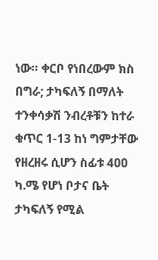ነው። ቀርቦ የነበረውም ክስ በግራ; ታካፍለኝ በማለት ተንቀሳቃሽ ንብረቶቹን ከተራ ቁጥር 1-13 ከነ ግምታቸው የዘረዘሩ ሲሆን ስፊቱ 4ዐዐ ካ.ሜ የሆነ ቦታና ቤት ታካፍለኝ የሚል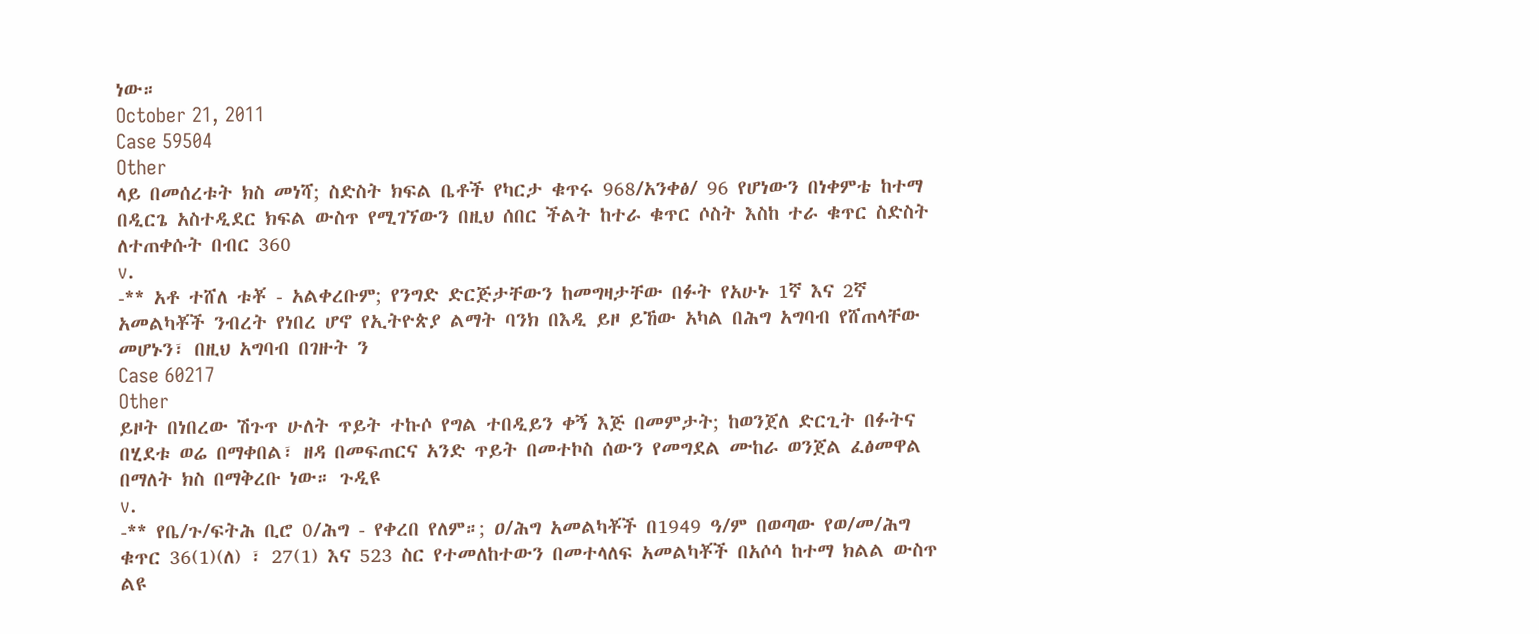ነው።
October 21, 2011
Case 59504
Other
ላይ በመሰረቱት ክስ መነሻ; ስድስት ክፍል ቤቶች የካርታ ቁጥሩ 968/አንቀፅ/ 96 የሆነውን በነቀምቴ ከተማ በዲርጌ አስተዲደር ክፍል ውስጥ የሚገኘውን በዚህ ሰበር ችልት ከተራ ቁጥር ሶስት እስከ ተራ ቁጥር ስድስት ለተጠቀሱት በብር 360
v.
-** አቶ ተሸለ ቱቾ - አልቀረቡም; የንግድ ድርጅታቸውን ከመግዛታቸው በፉት የአሁኑ 1ኛ እና 2ኛ አመልካቾች ንብረት የነበረ ሆኖ የኢትዮጵያ ልማት ባንክ በእዲ ይዞ ይኸው አካል በሕግ አግባብ የሸጠላቸው መሆኑን፣ በዚህ አግባብ በገዙት ን
Case 60217
Other
ይዞት በነበረው ሽጉጥ ሁለት ጥይት ተኩሶ የግል ተበዲይን ቀኝ እጅ በመምታት; ከወንጀለ ድርጊት በፉትና በሂደቱ ወሬ በማቀበል፣ ዘዳ በመፍጠርና አንድ ጥይት በመተኮስ ሰውን የመግደል ሙከራ ወንጀል ፈፅመዋል በማለት ክስ በማቅረቡ ነው። ጉዲዩ
v.
-** የቤ/ጉ/ፍትሕ ቢሮ 0/ሕግ - የቀረበ የለም።; ዐ/ሕግ አመልካቾች በ1949 ዓ/ም በወጣው የወ/መ/ሕግ ቁጥር 36(1)(ለ) ፣ 27(1) እና 523 ስር የተመለከተውን በመተላለፍ አመልካቾች በአሶሳ ከተማ ክልል ውስጥ ልዩ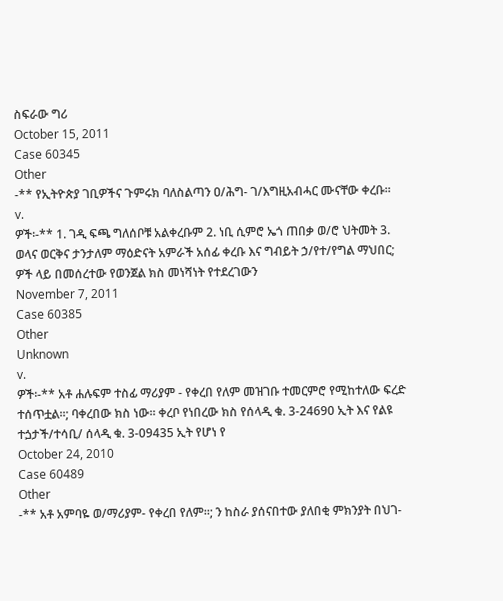ስፍራው ግሪ
October 15, 2011
Case 60345
Other
-** የኢትዮጵያ ገቢዎችና ጉምሩክ ባለስልጣን ዐ/ሕግ- ገ/እግዚአብሓር ሙናቸው ቀረቡ።
v.
ዎች፡-** 1. ገዲ ፍጫ ግለሰቦቹ አልቀረቡም 2. ነቢ ሲምሮ ኤጎ ጠበቃ ወ/ሮ ህትመት 3. ወላና ወርቅና ታንታለም ማዕድናት አምራች አሰፊ ቀረቡ እና ግብይት ኃ/የተ/የግል ማህበር; ዎች ላይ በመሰረተው የወንጀል ክስ መነሻነት የተደረገውን
November 7, 2011
Case 60385
Other
Unknown
v.
ዎች፡-** አቶ ሐሉፍም ተስፊ ማሪያም - የቀረበ የለም መዝገቡ ተመርምሮ የሚከተለው ፍረድ ተሰጥቷል።; ባቀረበው ክስ ነው። ቀረቦ የነበረው ክስ የሰላዲ ቁ. 3-24690 ኢት እና የልዩ ተጏታች/ተሳቢ/ ሰላዲ ቁ. 3-09435 ኢት የሆነ የ
October 24, 2010
Case 60489
Other
-** አቶ አምባዬ ወ/ማሪያም- የቀረበ የለም።; ን ከስራ ያሰናበተው ያለበቂ ምክንያት በህገ-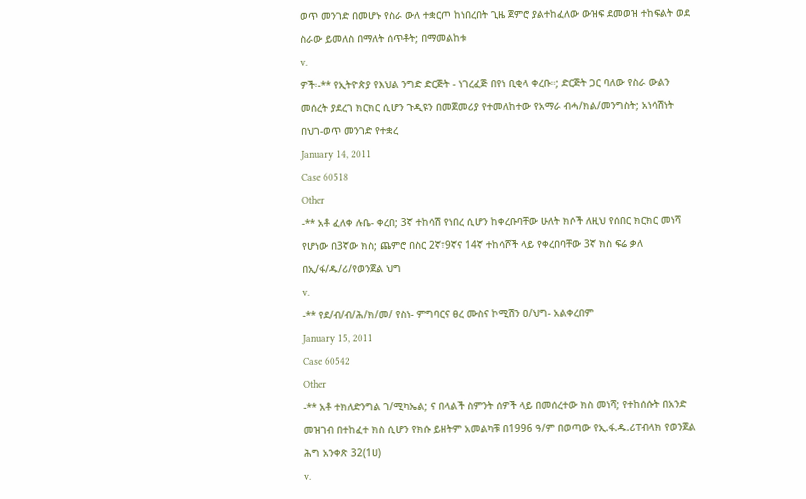ወጥ መንገድ በመሆኑ የስራ ውለ ተቋርጦ ከነበረበት ጊዜ ጀምሮ ያልተከፈለው ውዝፍ ደመወዝ ተከፍልት ወደ ስራው ይመለስ በማለት ሰጥቶት; በማመልከቱ
v.
ዎች፡-** የኢትዮጵያ የእህል ንግድ ድርጅት - ነገረፈጅ በየነ ቢቂላ ቀረቡ።; ድርጅት ጋር ባለው የስራ ውልን መሰረት ያደረገ ክርክር ሲሆን ጉዲዩን በመጀመሪያ የተመለከተው የአማራ ብሓ/ክል/መንግስት; አነሳሽነት በህገ-ወጥ መንገድ የተቋረ
January 14, 2011
Case 60518
Other
-** አቶ ፈለቀ ሉቤ- ቀረበ; 3ኛ ተከሳሽ የነበረ ሲሆን ከቀረቡባቸው ሁለት ክሶች ለዚህ የሰበር ክርክር መነሻ የሆነው በ3ኛው ክስ; ጨምሮ በስር 2ኛ፣9ኛና 14ኛ ተከሳሾች ላይ የቀረበባቸው 3ኛ ክስ ፍሬ ቃለ በኢ/ፋ/ዱ/ሪ/የወንጀል ህግ
v.
-** የደ/ብ/ብ/ሕ/ክ/መ/ የስነ- ምግባርና ፀረ ሙስና ኮሚሽን ዐ/ህግ- አልቀረበም
January 15, 2011
Case 60542
Other
-** አቶ ተክለድንግል ገ/ሚካኤል; ና በላልች ስምንት ሰዎች ላይ በመሰረተው ክስ መነሻ; የተከሰሱት በአንድ መዝገብ በተከፈተ ክስ ሲሆን የክሱ ይዘትም አመልካቹ በ1996 ዓ/ም በወጣው የኢ.ፋ.ዱ.ሪፐብላክ የወንጀል ሕግ አንቀጽ 32(1ሀ)
v.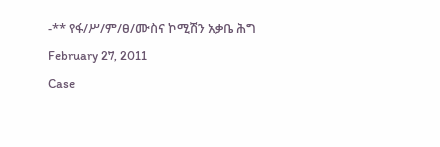-** የፋ/ሥ/ም/ፀ/ሙስና ኮሚሽን አቃቤ ሕግ
February 27, 2011
Case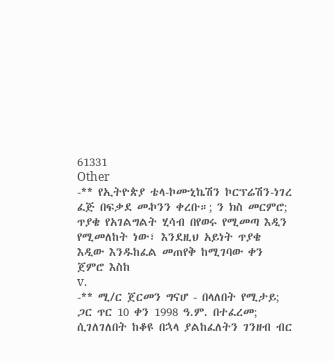61331
Other
-** የኢትዮጵያ ቴላ-ኮሙኒኬሽን ኮርፕሬሽን-ነገረ ፈጅ በፍቃደ መኯንን ቀረቡ።; ን ክስ መርምሮ; ጥያቄ የአገልግልት ሂሳብ በየወሩ የሚመጣ እዲን የሚመለከት ነው፣ እንደዚህ አይነት ጥያቄ እዲው እንዱከፈል መጠየቅ ከሚገባው ቀን ጀምሮ እስከ
v.
-** ሚ/ር ጀርመን ግናሆ - በላለበት የሚታይ; ጋር ጥር 10 ቀን 1998 ዓ.ም. በተፈረመ; ሲገለገለበት ከቆዩ በኋላ ያልከፈለትን ገንዘብ ብር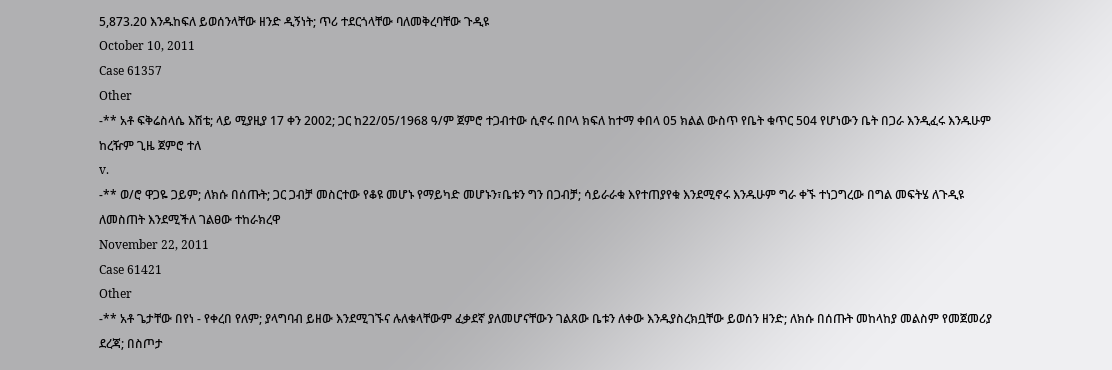5,873.20 እንዱከፍለ ይወሰንላቸው ዘንድ ዲኝነት; ጥሪ ተደርጎላቸው ባለመቅረባቸው ጉዲዩ
October 10, 2011
Case 61357
Other
-** አቶ ፍቅሬስላሴ እሽቴ; ላይ ሚያዚያ 17 ቀን 2002; ጋር ከ22/05/1968 ዓ/ም ጀምሮ ተጋብተው ሲኖሩ በቦላ ክፍለ ከተማ ቀበላ 05 ክልል ውስጥ የቤት ቁጥር 504 የሆነውን ቤት በጋራ እንዲፈሩ እንዱሁም ከረዥም ጊዜ ጀምሮ ተለ
v.
-** ወ/ሮ ዋጋዬ ጋይም; ለክሱ በሰጡት; ጋር ጋብቻ መስርተው የቆዩ መሆኑ የማይካድ መሆኑን፣ቤቱን ግን በጋብቻ; ሳይራራቁ እየተጠያየቁ እንደሚኖሩ እንዱሁም ግራ ቀኙ ተነጋግረው በግል መፍትሄ ለጉዲዩ ለመስጠት እንደሚችለ ገልፀው ተከራክረዋ
November 22, 2011
Case 61421
Other
-** አቶ ጌታቸው በየነ - የቀረበ የለም; ያላግባብ ይዘው እንደሚገኙና ሉለቁላቸውም ፈቃደኛ ያለመሆናቸውን ገልጸው ቤቱን ለቀው እንዱያስረክቧቸው ይወሰን ዘንድ; ለክሱ በሰጡት መከላከያ መልስም የመጀመሪያ ደረጃ; በስጦታ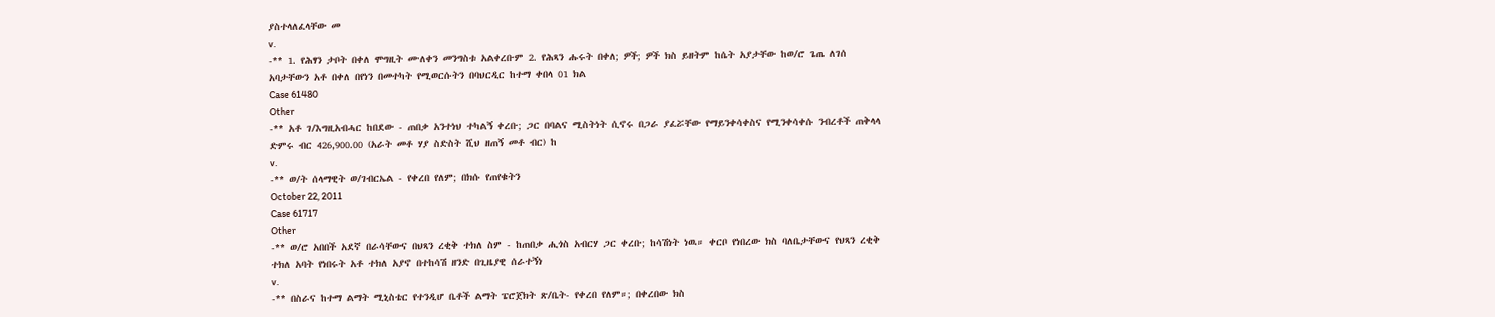ያስተላለፈላቸው መ
v.
-** 1. የሕፃን ታቦት በቀለ ሞግዚት ሙለቀን መንግስቱ አልቀረቡም 2. የሕጻን ሑሩት በቀለ; ዎች; ዎች ክስ ይዘትም ከሴት አያታቸው ከወ/ሮ ጌጤ ለገሰ አባታቸውን አቶ በቀለ በየነን በመተካት የሚወርሱትን በባህርዲር ከተማ ቀበላ 01 ክል
Case 61480
Other
-** አቶ ገ/እግዚአብሓር ከበደው - ጠበቃ አንተነህ ተካልኝ ቀረቡ; ጋር በባልና ሚስትነት ሲኖሩ በጋራ ያፈሯቸው የማይንቀሳቀስና የሚንቀሳቀሱ ንብረቶች ጠቅላላ ድምሩ ብር 426,900.00 (አራት መቶ ሃያ ስድስት ሺህ ዘጠኝ መቶ ብር) ከ
v.
-** ወ/ት ሰላማዊት ወ/ገብርኤል - የቀረበ የለም; በክሱ የጠየቁትን
October 22, 2011
Case 61717
Other
-** ወ/ሮ አበበች አደኛ በራሳቸውና በህጻን ረቂቅ ተክለ ስም - ከጠበቃ ሒጎስ አብርሃ ጋር ቀረቡ; ከሳሽነት ነዉ። ቀርቦ የነበረው ክስ ባለቤታቸውና የህጻን ረቂቅ ተክለ አባት የነበሩት አቶ ተክለ አያኖ በተከሳሽ ዘንድ በጊዜያዊ ሰራተኝነ
v.
-** በስራና ከተማ ልማት ሚኒስቴር የተንዲሆ ቤቶች ልማት ፔሮጀክት ጽ/ቤት- የቀረበ የለም።; በቀረበው ክስ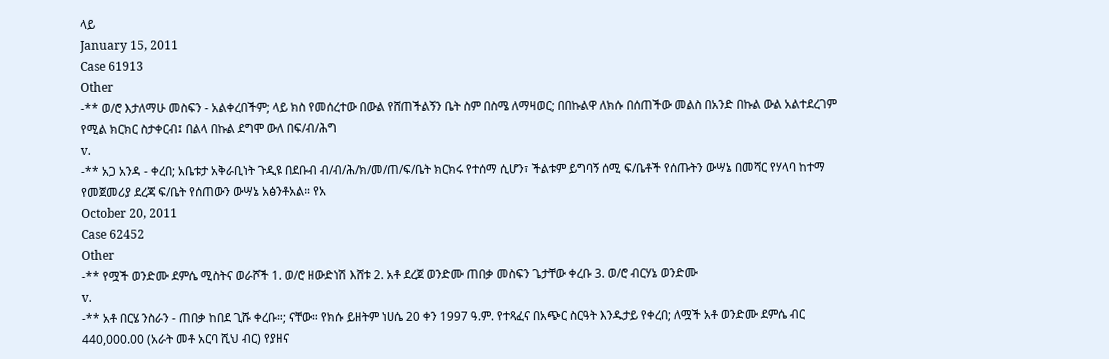ላይ
January 15, 2011
Case 61913
Other
-** ወ/ሮ እታለማሁ መስፍን - አልቀረበችም; ላይ ክስ የመሰረተው በውል የሸጠችልኝን ቤት ስም በስሜ ለማዛወር; በበኩልዋ ለክሱ በሰጠችው መልስ በአንድ በኩል ውል አልተደረገም የሚል ክርክር ስታቀርብ፤ በልላ በኩል ደግሞ ውለ በፍ/ብ/ሕግ
v.
-** አጋ አንዳ - ቀረበ; አቤቱታ አቅራቢነት ጉዲዩ በደቡብ ብ/ብ/ሕ/ክ/መ/ጠ/ፍ/ቤት ክርክሩ የተሰማ ሲሆን፣ ችልቱም ይግባኝ ሰሚ ፍ/ቤቶች የሰጡትን ውሣኔ በመሻር የሃላባ ከተማ የመጀመሪያ ደረጃ ፍ/ቤት የሰጠውን ውሣኔ አፅንቶአል። የአ
October 20, 2011
Case 62452
Other
-** የሟች ወንድሙ ደምሴ ሚስትና ወራሾች 1. ወ/ሮ ዘውድነሽ እሸቱ 2. አቶ ደረጀ ወንድሙ ጠበቃ መስፍን ጌታቸው ቀረቡ 3. ወ/ሮ ብርሃኔ ወንድሙ
v.
-** አቶ በርሄ ንስራን - ጠበቃ ከበደ ጊሹ ቀረቡ።; ናቸው። የክሱ ይዘትም ነሀሴ 20 ቀን 1997 ዓ.ም. የተጻፈና በአጭር ስርዓት እንዱታይ የቀረበ; ለሟች አቶ ወንድሙ ደምሴ ብር 440,000.00 (አራት መቶ አርባ ሺህ ብር) የያዘና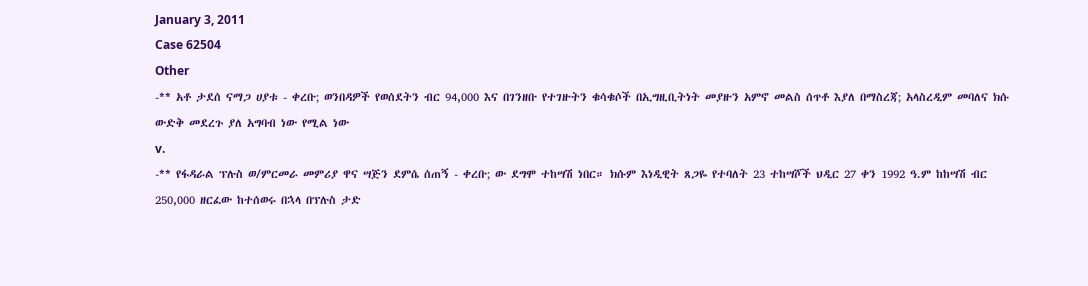January 3, 2011
Case 62504
Other
-** አቶ ታደሰ ናማጋ ሀያቱ - ቀረቡ; ወንበዳዎች የወሰደትን ብር 94,000 እና በገንዘቡ የተገዙትን ቁሳቁሶች በኢግዚቢትነት መያዙን አምኖ መልስ ሰጥቶ እያለ በማስረጃ; አላስረዲም መባለና ክሱ ውድቅ መደረጉ ያለ አግባብ ነው የሚል ነው
v.
-** የፋዳራል ፕሉስ ወ/ምርመራ መምሪያ ዋና ሣጅን ደምሴ ሰጠኝ - ቀረቡ; ው ደግሞ ተከሣሽ ነበር። ክሱም እነዲዊት ጸጋዬ የተባለት 23 ተከሣሾች ህዲር 27 ቀን 1992 ዓ.ም ከከሣሽ ብር 250,000 ዘርፈው ከተሰወሩ በኋላ በፕሉስ ታድ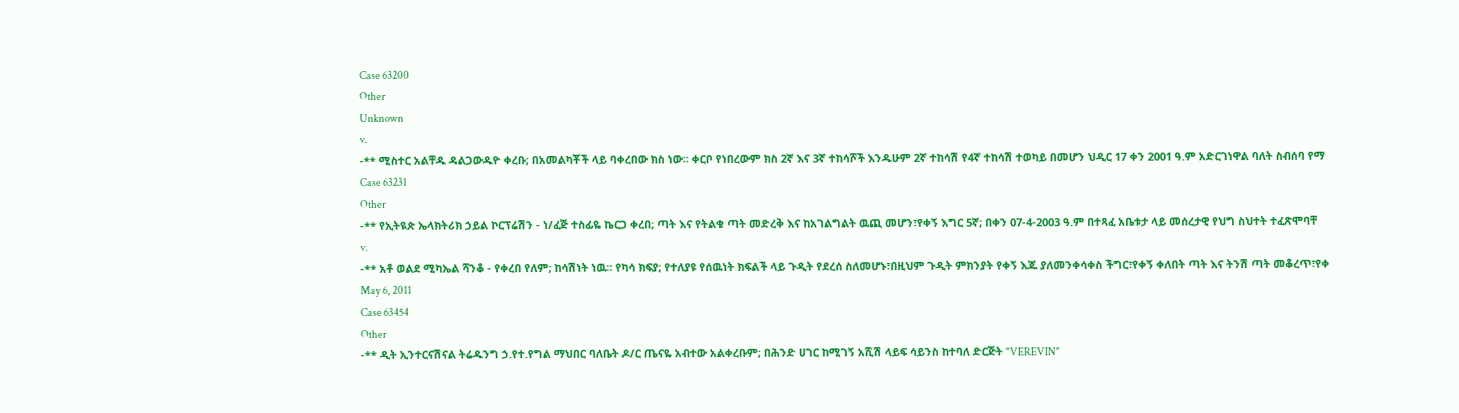Case 63200
Other
Unknown
v.
-** ሚስተር አልቸዱ ዳልጋውዱዮ ቀረቡ; በአመልካቾች ላይ ባቀረበው ክስ ነው። ቀርቦ የነበረውም ክስ 2ኛ እና 3ኛ ተከሳሾች እንዱሁም 2ኛ ተከሳሽ የ4ኛ ተከሳሽ ተወካይ በመሆን ህዲር 17 ቀን 2001 ዓ.ም አድርገነዋል ባለት ስብሰባ የማ
Case 63231
Other
-** የኢትዪጵ ኤላክትሪክ ኃይል ኮርፕሬሽን - ነ/ፈጅ ተስፊዬ ኬርጋ ቀረበ; ጣት እና የትልቁ ጣት መድረቅ እና ከአገልግልት ዉጪ መሆን፣የቀኝ እግር 5ኛ; በቀን 07-4-2003 ዓ.ም በተጻፈ አቤቱታ ላይ መሰረታዊ የህግ ስህተት ተፈጽሞባቸ
v.
-** አቶ ወልደ ሚካኤል ሻንቆ - የቀረበ የለም; ከሳሽነት ነዉ። የካሳ ክፍያ; የተለያዩ የሰዉነት ክፍልች ላይ ጉዲት የደረሰ ስለመሆኑ፣በዚህም ጉዲት ምክንያት የቀኝ እጁ ያለመንቀሳቀስ ችግር፣የቀኝ ቀለበት ጣት እና ትንሽ ጣት መቆረጥ፣የቀ
May 6, 2011
Case 63454
Other
-** ዲት ኢንተርናሽናል ትሬዱንግ ኃ.የተ.የግል ማህበር ባለቤት ዶ/ር ጤናዬ አብተው አልቀረቡም; በሕንድ ሀገር ከሚገኝ አሺሽ ላይፍ ሳይንስ ከተባለ ድርጅት "VEREVIN"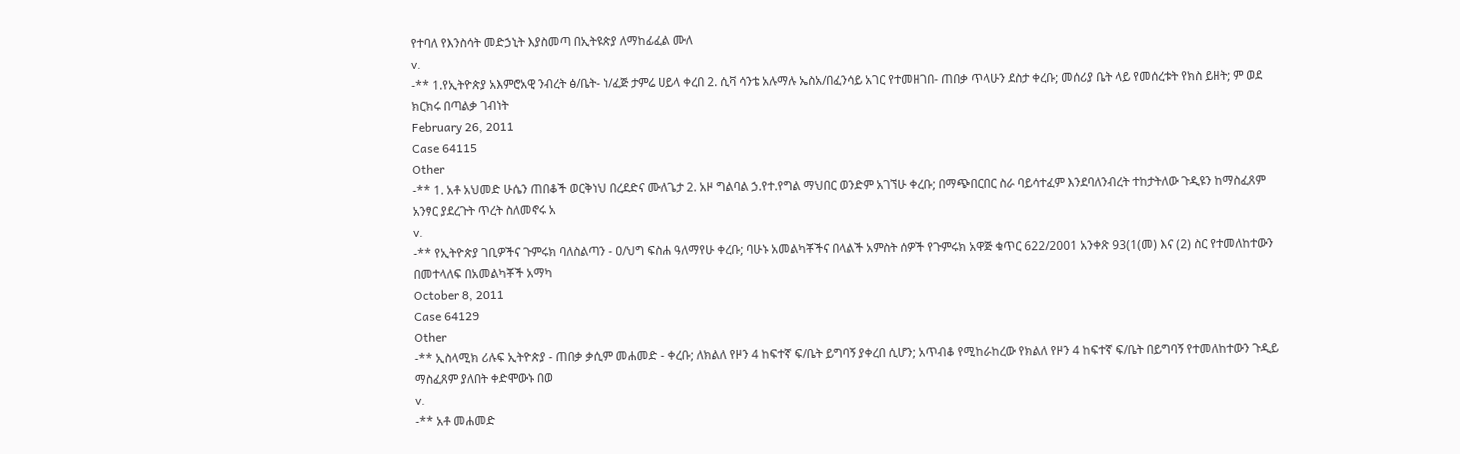የተባለ የእንስሳት መድኃኒት እያስመጣ በኢትዩጵያ ለማከፊፈል ሙለ
v.
-** 1.የኢትዮጵያ አእምሮአዊ ንብረት ፅ/ቤት- ነ/ፈጅ ታምሬ ሀይላ ቀረበ 2. ሲቫ ሳንቴ አሉማሉ ኤስአ/በፈንሳይ አገር የተመዘገበ- ጠበቃ ጥላሁን ደስታ ቀረቡ; መሰሪያ ቤት ላይ የመሰረቱት የክስ ይዘት; ም ወደ ክርክሩ በጣልቃ ገብነት
February 26, 2011
Case 64115
Other
-** 1. አቶ አህመድ ሁሴን ጠበቆች ወርቅነህ በረደድና ሙለጌታ 2. አዞ ግልባል ኃ.የተ.የግል ማህበር ወንድም አገኘሁ ቀረቡ; በማጭበርበር ስራ ባይሳተፈም እንደባለንብረት ተከታትለው ጉዲዩን ከማስፈጸም አንፃር ያደረጉት ጥረት ስለመኖሩ አ
v.
-** የኢትዮጵያ ገቢዎችና ጉምሩክ ባለስልጣን - ዐ/ህግ ፍስሐ ዓለማየሁ ቀረቡ; ባሁኑ አመልካቾችና በላልች አምስት ሰዎች የጉምሩክ አዋጅ ቁጥር 622/2001 አንቀጽ 93(1(መ) እና (2) ስር የተመለከተውን በመተላለፍ በአመልካቾች አማካ
October 8, 2011
Case 64129
Other
-** ኢስላሚክ ሪሉፍ ኢትዮጵያ - ጠበቃ ቃሲም መሐመድ - ቀረቡ; ለክልለ የዞን 4 ከፍተኛ ፍ/ቤት ይግባኝ ያቀረበ ሲሆን; አጥብቆ የሚከራከረው የክልለ የዞን 4 ከፍተኛ ፍ/ቤት በይግባኝ የተመለከተውን ጉዲይ ማስፈጸም ያለበት ቀድሞውኑ በወ
v.
-** አቶ መሐመድ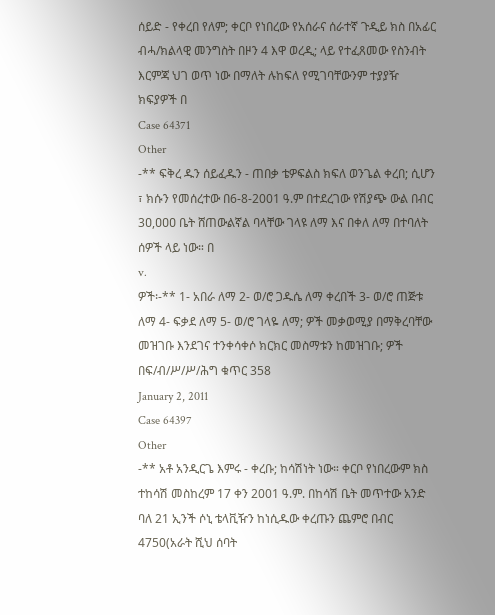ሰይድ - የቀረበ የለም; ቀርቦ የነበረው የአሰራና ሰራተኛ ጉዲይ ክስ በአፊር ብሓ/ክልላዊ መንግስት በዞን 4 እዋ ወረዲ; ላይ የተፈጸመው የስንብት እርምጃ ህገ ወጥ ነው በማለት ሉከፍለ የሚገባቸውንም ተያያዥ ክፍያዎች በ
Case 64371
Other
-** ፍቅረ ዱን ሰይፈዱን - ጠበቃ ቴዎፍልስ ክፍለ ወንጌል ቀረበ; ሲሆን ፣ ክሱን የመሰረተው በ6-8-2001 ዓ.ም በተደረገው የሽያጭ ውል በብር 3ዐ,ዐዐዐ ቤት ሸጠውልኛል ባላቸው ገላዩ ለማ እና በቀለ ለማ በተባለት ሰዎች ላይ ነው። በ
v.
ዎች፡-** 1- አበራ ለማ 2- ወ/ሮ ጋዱሴ ለማ ቀረበች 3- ወ/ሮ ጠጅቱ ለማ 4- ፍቃደ ለማ 5- ወ/ሮ ገላዬ ለማ; ዎች መቃወሚያ በማቅረባቸው መዝገቡ እንደገና ተንቀሳቀሶ ክርክር መስማቱን ከመዝገቡ; ዎች በፍ/ብ/ሥ/ሥ/ሕግ ቁጥር 358
January 2, 2011
Case 64397
Other
-** አቶ አንዲርጌ እምሩ - ቀረቡ; ከሳሽነት ነው። ቀርቦ የነበረውም ክስ ተከሳሽ መስከረም 17 ቀን 2001 ዓ.ም. በከሳሽ ቤት መጥተው አንድ ባለ 21 ኢንች ሶኒ ቴላቪዥን ከነሲዱው ቀረጡን ጨምሮ በብር 4750(አራት ሺህ ሰባት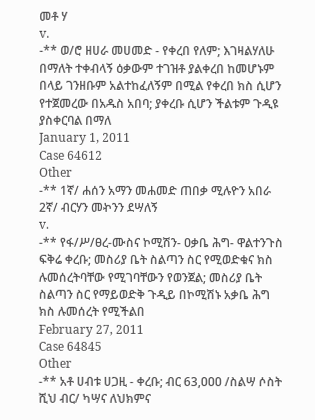መቶ ሃ
v.
-** ወ/ሮ ዘሀራ መሀመድ - የቀረበ የለም; እገዛልሃለሁ በማለት ተቀብላኝ ዕቃውም ተገዝቶ ያልቀረበ ከመሆኑም በላይ ገንዘቡም አልተከፈለኝም በሚል የቀረበ ክስ ሲሆን የተጀመረው በአዱስ አበባ; ያቀረቡ ሲሆን ችልቱም ጉዲዩ ያስቀርባል በማለ
January 1, 2011
Case 64612
Other
-** 1ኛ/ ሐሰን አማን መሐመድ ጠበቃ ሚሉዮን አበራ 2ኛ/ ብርሃን መኯንን ደሣለኝ
v.
-** የፋ/ሥ/ፀረ-ሙስና ኮሚሽን- ዐቃቤ ሕግ- ዋልተንጉስ ፍቅሬ ቀረቡ; መስሪያ ቤት ስልጣን ስር የሚወድቁና ክስ ሉመሰረትባቸው የሚገባቸውን የወንጀል; መስሪያ ቤት ስልጣን ስር የማይወድቅ ጉዲይ በኮሚሽኑ አቃቤ ሕግ ክስ ሉመሰረት የሚችልበ
February 27, 2011
Case 64845
Other
-** አቶ ሀብቱ ሀጋዚ - ቀረቡ; ብር 63,ዐዐዐ /ስልሣ ሶስት ሺህ ብር/ ካሣና ለህክምና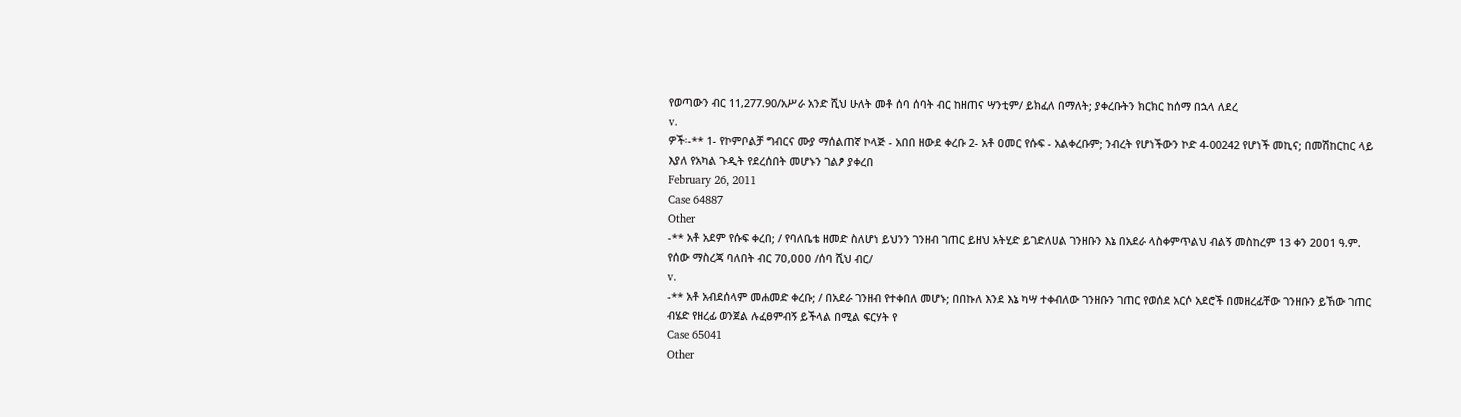የወጣውን ብር 11,277.90/አሥራ አንድ ሺህ ሁለት መቶ ሰባ ሰባት ብር ከዘጠና ሣንቲም/ ይክፈለ በማለት; ያቀረቡትን ክርክር ከሰማ በኋላ ለደረ
v.
ዎች፡-** 1- የኮምቦልቻ ግብርና ሙያ ማሰልጠኛ ኮላጅ - አበበ ዘውደ ቀረቡ 2- አቶ ዐመር የሱፍ - አልቀረቡም; ንብረት የሆነችውን ኮድ 4-00242 የሆነች መኪና; በመሽከርከር ላይ እያለ የአካል ጉዲት የደረሰበት መሆኑን ገልፆ ያቀረበ
February 26, 2011
Case 64887
Other
-** አቶ አደም የሱፍ ቀረበ; / የባለቤቴ ዘመድ ስለሆነ ይህንን ገንዘብ ገጠር ይዘህ አትሂድ ይገድለሀል ገንዘቡን እኔ በአደራ ላስቀምጥልህ ብልኝ መስከረም 13 ቀን 2ዐዐ1 ዓ.ም. የሰው ማስረጃ ባለበት ብር 7ዐ,ዐዐዐ /ሰባ ሺህ ብር/
v.
-** አቶ አብደሰላም መሐመድ ቀረቡ; / በአደራ ገንዘብ የተቀበለ መሆኑ; በበኩለ እንደ እኔ ካሣ ተቀብለው ገንዘቡን ገጠር የወሰደ አርሶ አደሮች በመዘረፊቸው ገንዘቡን ይኸው ገጠር ብሄድ የዘረፊ ወንጀል ሉፈፀምብኝ ይችላል በሚል ፍርሃት የ
Case 65041
Other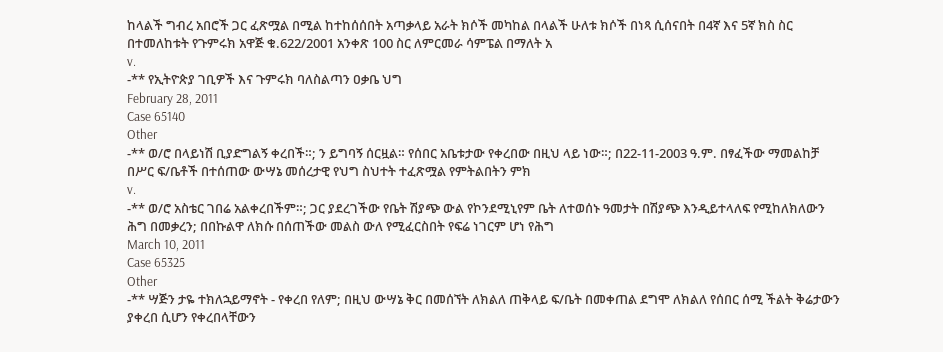ከላልች ግብረ አበሮች ጋር ፈጽሟል በሚል ከተከሰሰበት አጣቃላይ አራት ክሶች መካከል በላልች ሁለቱ ክሶች በነጻ ሲሰናበት በ4ኛ እና 5ኛ ክስ ስር በተመለከቱት የጉምሩክ አዋጅ ቁ.622/2001 አንቀጽ 100 ስር ለምርመራ ሳምፔል በማለት አ
v.
-** የኢትዮጵያ ገቢዎች እና ጉምሩክ ባለስልጣን ዐቃቤ ህግ
February 28, 2011
Case 65140
Other
-** ወ/ሮ በላይነሽ ቢያድግልኝ ቀረበች።; ን ይግባኝ ሰርዟል። የሰበር አቤቱታው የቀረበው በዚህ ላይ ነው።; በ22-11-2003 ዓ.ም. በፃፈችው ማመልከቻ በሥር ፍ/ቤቶች በተሰጠው ውሣኔ መሰረታዊ የህግ ስህተት ተፈጽሟል የምትልበትን ምክ
v.
-** ወ/ሮ አስቴር ገበሬ አልቀረበችም።; ጋር ያደረገችው የቤት ሽያጭ ውል የኮንደሚኒየም ቤት ለተወሰኑ ዓመታት በሽያጭ እንዲይተላለፍ የሚከለክለውን ሕግ በመቃረን; በበኩልዋ ለክሱ በሰጠችው መልስ ውለ የሚፈርስበት የፍሬ ነገርም ሆነ የሕግ
March 10, 2011
Case 65325
Other
-** ሣጅን ታዬ ተክለኋይማኖት - የቀረበ የለም; በዚህ ውሣኔ ቅር በመሰኘት ለክልለ ጠቅላይ ፍ/ቤት በመቀጠል ደግሞ ለክልለ የሰበር ሰሚ ችልት ቅሬታውን ያቀረበ ሲሆን የቀረበላቸውን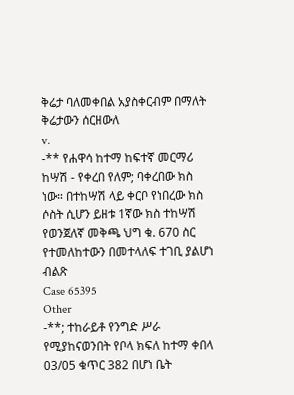ቅሬታ ባለመቀበል አያስቀርብም በማለት ቅሬታውን ሰርዘውለ
v.
-** የሐዋሳ ከተማ ከፍተኛ መርማሪ ከሣሽ - የቀረበ የለም; ባቀረበው ክስ ነው። በተከሣሽ ላይ ቀርቦ የነበረው ክስ ሶስት ሲሆን ይዘቱ 1ኛው ክስ ተከሣሽ የወንጀለኛ መቅጫ ህግ ቁ. 670 ስር የተመለከተውን በመተላለፍ ተገቢ ያልሆነ ብልጽ
Case 65395
Other
-**; ተከራይቶ የንግድ ሥራ የሚያከናወንበት የቦላ ክፍለ ከተማ ቀበላ 03/05 ቁጥር 382 በሆነ ቤት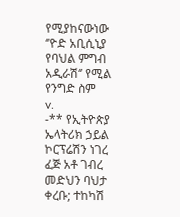የሚያከናውነው ‘’ዮድ አቢሲኒያ የባህል ምግብ አዲራሽ‘’ የሚል የንግድ ስም
v.
-** የኢትዮጵያ ኤላትሪክ ኃይል ኮርፕሬሽን ነገረ ፈጅ አቶ ገብረ መድህን ባህታ ቀረቡ; ተከካሽ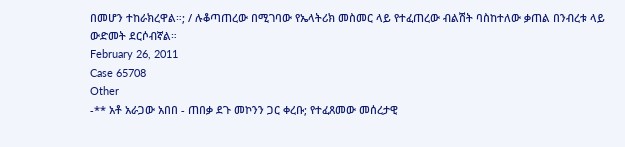በመሆን ተከራክረዋል።; / ሉቆጣጠረው በሚገባው የኤላትሪክ መስመር ላይ የተፈጠረው ብልሽት ባስከተለው ቃጠል በንብረቱ ላይ ውድመት ደርሶብኛል።
February 26, 2011
Case 65708
Other
-** አቶ አራጋው አበበ - ጠበቃ ደጉ መኮንን ጋር ቀረቡ; የተፈጸመው መሰረታዊ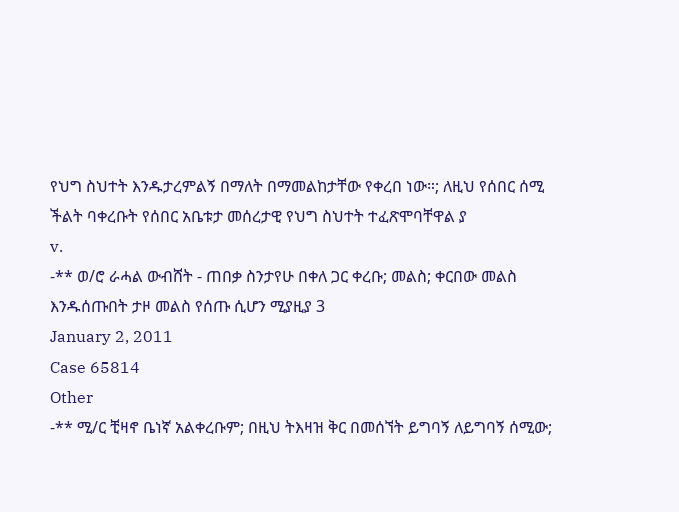የህግ ስህተት እንዱታረምልኝ በማለት በማመልከታቸው የቀረበ ነው።; ለዚህ የሰበር ሰሚ ችልት ባቀረቡት የሰበር አቤቱታ መሰረታዊ የህግ ስህተት ተፈጽሞባቸዋል ያ
v.
-** ወ/ሮ ራሓል ውብሸት - ጠበቃ ስንታየሁ በቀለ ጋር ቀረቡ; መልስ; ቀርበው መልስ እንዱሰጡበት ታዞ መልስ የሰጡ ሲሆን ሚያዚያ 3
January 2, 2011
Case 65814
Other
-** ሚ/ር ቺዛኖ ቤነኛ አልቀረቡም; በዚህ ትእዛዝ ቅር በመሰኘት ይግባኝ ለይግባኝ ሰሚው;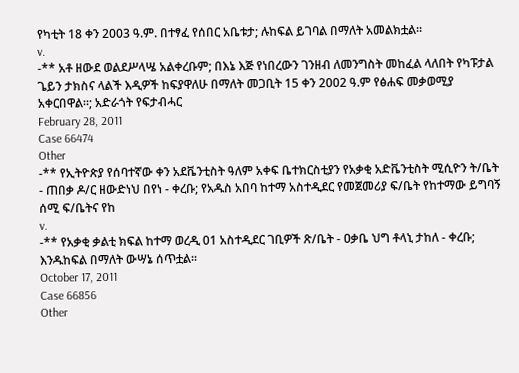የካቲት 18 ቀን 2003 ዓ.ም. በተፃፈ የሰበር አቤቱታ; ሉከፍል ይገባል በማለት አመልክቷል።
v.
-** አቶ ዘውደ ወልደሥላሤ አልቀረቡም; በእኔ እጅ የነበረውን ገንዘብ ለመንግስት መከፈል ላለበት የካፑታል ጌይን ታክስና ላልች እዲዎች ከፍያዋለሁ በማለት መጋቢት 15 ቀን 2002 ዓ.ም የፅሐፍ መቃወሚያ አቀርበዋል።; አድራጎት የፍታብሓር
February 28, 2011
Case 66474
Other
-** የኢትዮጵያ የሰባተኛው ቀን አደቬንቲስት ዓለም አቀፍ ቤተክርስቲያን የአቃቂ አድቬንቲስት ሚሲዮን ት/ቤት - ጠበቃ ዶ/ር ዘውድነህ በየነ - ቀረቡ; የአዱስ አበባ ከተማ አስተዲደር የመጀመሪያ ፍ/ቤት የከተማው ይግባኝ ሰሚ ፍ/ቤትና የከ
v.
-** የአቃቂ ቃልቲ ክፍል ከተማ ወረዲ 01 አስተዲደር ገቢዎች ጽ/ቤት - ዐቃቤ ህግ ቶላኒ ታከለ - ቀረቡ; እንዱከፍል በማለት ውሣኔ ሰጥቷል።
October 17, 2011
Case 66856
Other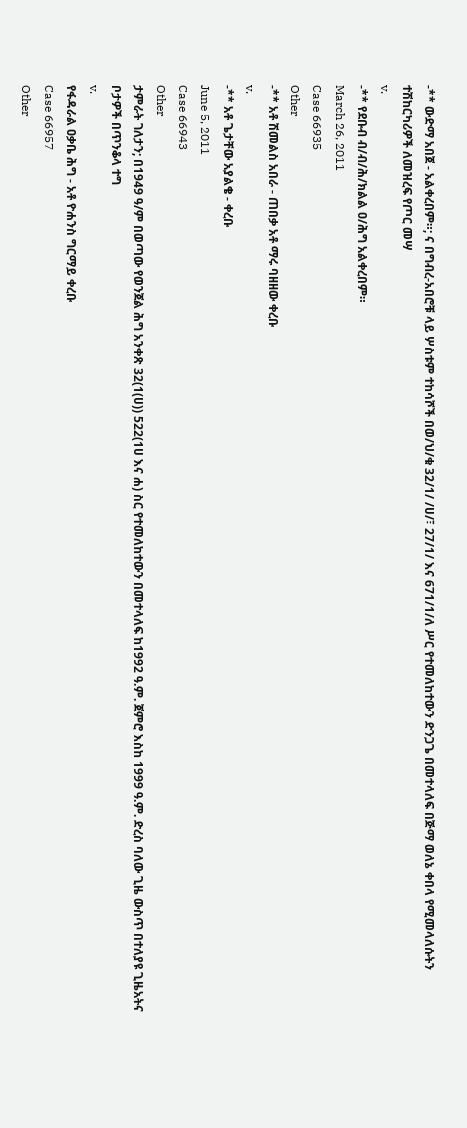-** ውድማ አበጀ - አልቀረበም።; ና በግብረ-አበሮቹ ላይ ሦስቱም ተከሳሾች በወ/ህ/ቁ 32/1/ /ሀ/፣ 27/1/ እና 671/1/ለ ሥር የተመለከተውን ድንጋጌ በመተላለፍ በጅማ ወለኔ ቀበላ የሚመላለሱትን ተሽከርካሪዎች ለመዝረፍ የጦር መሣ
v.
-** የደቡብ ብ/ብ/ሕ/ክልል ዐ/ሕግ አልቀረበም።
March 26, 2011
Case 66935
Other
-** አቶ ሽመልስ አበራ - ጠበቃ አቶ ማሩ ባዘዘው ቀረቡ
v.
-** አቶ ጌታቸው አያልቄ - ቀረቡ
June 5, 2011
Case 66943
Other
ታምራት ገለታን; በ1949 ዓ/ም በወጣው የወንጀል ሕግ አንቀጽ 32(1(ሀ)) 522(1ሀ እና ሐ) ስር የተመለከተውን በመተላለፍ ከ1992 ዓ.ም. ጀምሮ እስከ 1999 ዓ.ም. ድረስ ባለው ጊዜ ውስጥ በተለያዩ ጊዜአትና ቦታዎች በጥንቆላ ተግ
v.
የፋዳራል ዐቃቤ ሕግ - አቶ ዮሐንስ ግርማይ ቀረቡ
Case 66957
Other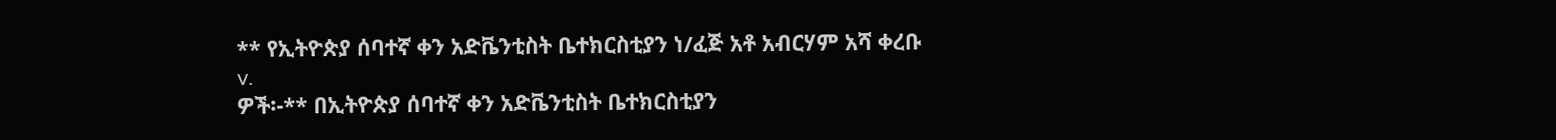** የኢትዮጵያ ሰባተኛ ቀን አድቬንቲስት ቤተክርስቲያን ነ/ፈጅ አቶ አብርሃም አሻ ቀረቡ
v.
ዎች፡-** በኢትዮጵያ ሰባተኛ ቀን አድቬንቲስት ቤተክርስቲያን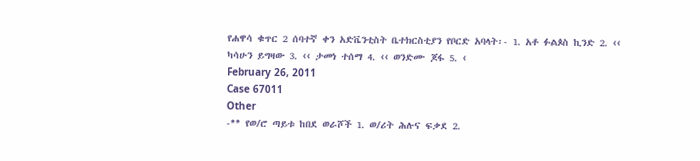የሐዋሳ ቁጥር 2 ሰባተኛ ቀን አድቬንቲስት ቤተክርስቲያን የቦርድ አባላት፡- 1. አቶ ፉልጶስ ኪንድ 2. ‹‹ ካሳሁን ይግዛው 3. ‹‹ ታመነ ተሰማ 4. ‹‹ ወንድሙ ጆፋ 5. ‹
February 26, 2011
Case 67011
Other
-** የወ/ሮ ጣይቱ ከበደ ወራሾች 1. ወ/ሪት ሕሉና ፍቃደ 2.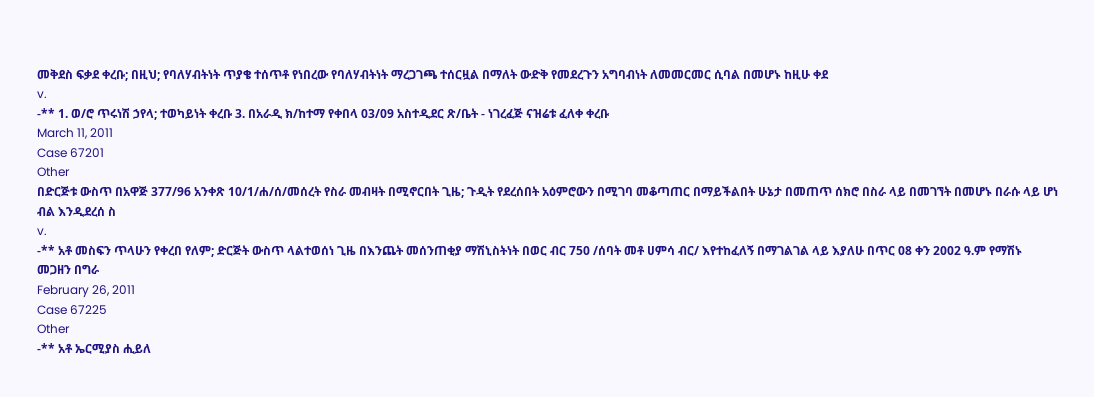መቅደስ ፍቃደ ቀረቡ; በዚህ; የባለሃብትነት ጥያቄ ተሰጥቶ የነበረው የባለሃብትነት ማረጋገጫ ተሰርዟል በማለት ውድቅ የመደረጉን አግባብነት ለመመርመር ሲባል በመሆኑ ከዚሁ ቀደ
v.
-** 1. ወ/ሮ ጥሩነሽ ኃየላ; ተወካይነት ቀረቡ 3. በአራዲ ክ/ከተማ የቀበላ 03/09 አስተዲደር ጽ/ቤት - ነገረፈጅ ናዝሬቱ ፈለቀ ቀረቡ
March 11, 2011
Case 67201
Other
በድርጅቱ ውስጥ በአዋጅ 377/96 አንቀጽ 10/1/ሐ/ሰ/መሰረት የስራ መብዛት በሚኖርበት ጊዜ; ጉዲት የደረሰበት አዕምሮውን በሚገባ መቆጣጠር በማይችልበት ሁኔታ በመጠጥ ሰክሮ በስራ ላይ በመገኘት በመሆኑ በራሱ ላይ ሆነ ብል እንዲደረሰ ስ
v.
-** አቶ መስፍን ጥላሁን የቀረበ የለም; ድርጅት ውስጥ ላልተወሰነ ጊዜ በእንጨት መሰንጠቂያ ማሽኒስትነት በወር ብር 750 /ሰባት መቶ ሀምሳ ብር/ እየተከፈለኝ በማገልገል ላይ እያለሁ በጥር 08 ቀን 2002 ዓ.ም የማሽኑ መጋዘን በግራ
February 26, 2011
Case 67225
Other
-** አቶ ኤርሚያስ ሒይለ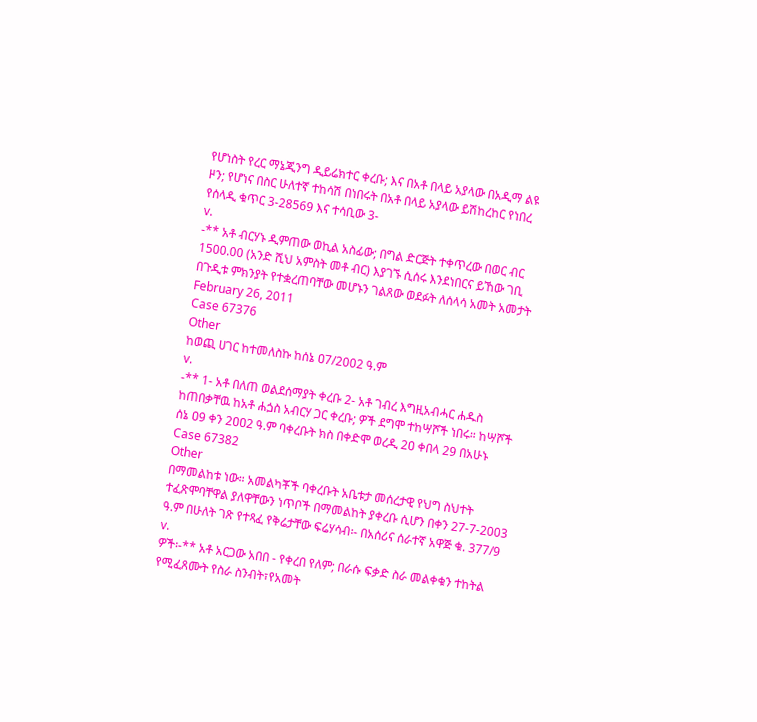የሆነስት የረር ማኔጂንግ ዲይሬክተር ቀረቡ; እና በአቶ በላይ አያላው በአዲማ ልዩ ዞን; የሆነና በስር ሁለተኛ ተከሳሽ በነበሩት በአቶ በላይ አያላው ይሽከረከር የነበረ የሰላዲ ቁጥር 3-28569 እና ተሳቢው 3-
v.
-** አቶ ብርሃኑ ዲምጠው ወኪል አስፊው; በግል ድርጅት ተቀጥረው በወር ብር 1500.00 (አንድ ሺህ አምስት መቶ ብር) እያገኙ ሲሰሩ እንደነበርና ይኸው ገቢ በጉዲቱ ምክንያት የተቋረጠባቸው መሆኑን ገልጸው ወደፉት ለሰላሳ አመት አመታት
February 26, 2011
Case 67376
Other
ከወጪ ሀገር ከተመለስኩ ከሰኔ ዐ7/2002 ዓ.ም
v.
-** 1- አቶ በለጠ ወልደሰማያት ቀረቡ 2- አቶ ገብረ እግዚአብሓር ሐዱስ ከጠበቃቸዉ ከአቶ ሐጏስ አብርሃ ጋር ቀረቡ; ዎች ደግሞ ተከሣሾች ነበሩ። ከሣሾች ሰኔ ዐ9 ቀን 2ዐዐ2 ዓ.ም ባቀረቡት ክስ በቀድሞ ወረዲ 2ዐ ቀበላ 29 በአሁኑ
Case 67382
Other
በማመልከቱ ነው። አመልካቾች ባቀረቡት አቤቱታ መሰረታዊ የህግ ስህተት ተፈጽሞባቸዋል ያለዋቸውን ነጥቦች በማመልከት ያቀረቡ ሲሆን በቀን 27-7-2003 ዓ.ም በሁለት ገጽ የተጻፈ የቅሬታቸው ፍሬሃሳብ፡- በአሰሪና ሰራተኛ አዋጅ ቁ. 377/9
v.
ዎች፡-** አቶ አርጋው አበበ - የቀረበ የለም; በራሱ ፍቃድ ስራ መልቀቁን ተከትል የሚፈጸሙት የስራ ስንብት፣የአመት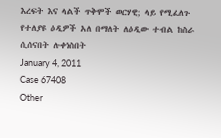እረፍት እና ላልች ጥቅሞች ወርሃዊ; ላይ የሚፈለጉ የተለያዩ ዕዲዎች አለ በማለት ለዕዲው ተብል ከስራ ሲሰናበት ሉቀነስበት
January 4, 2011
Case 67408
Other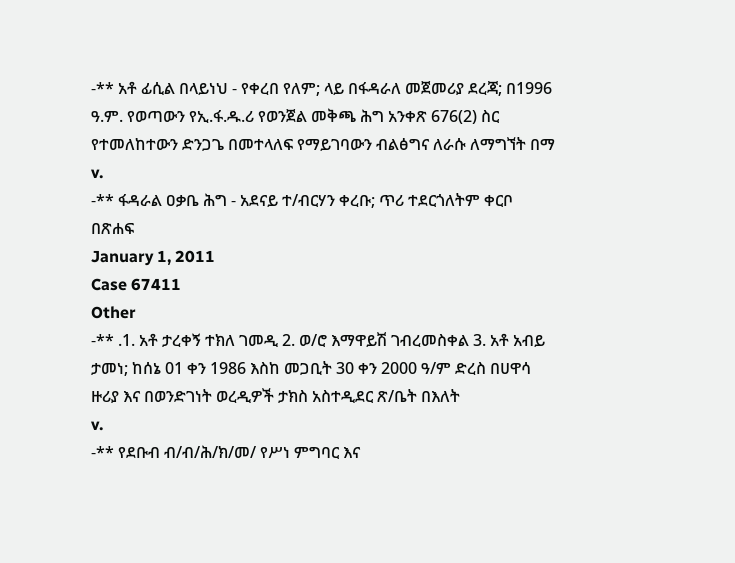-** አቶ ፊሲል በላይነህ - የቀረበ የለም; ላይ በፋዳራለ መጀመሪያ ደረጃ; በ1996 ዓ.ም. የወጣውን የኢ.ፋ.ዱ.ሪ የወንጀል መቅጫ ሕግ አንቀጽ 676(2) ስር የተመለከተውን ድንጋጌ በመተላለፍ የማይገባውን ብልፅግና ለራሱ ለማግኘት በማ
v.
-** ፋዳራል ዐቃቤ ሕግ - አደናይ ተ/ብርሃን ቀረቡ; ጥሪ ተደርጎለትም ቀርቦ በጽሐፍ
January 1, 2011
Case 67411
Other
-** .1. አቶ ታረቀኝ ተክለ ገመዲ 2. ወ/ሮ እማዋይሽ ገብረመስቀል 3. አቶ አብይ ታመነ; ከሰኔ 01 ቀን 1986 እስከ መጋቢት 30 ቀን 2000 ዓ/ም ድረስ በሀዋሳ ዙሪያ እና በወንድገነት ወረዲዎች ታክስ አስተዲደር ጽ/ቤት በእለት
v.
-** የደቡብ ብ/ብ/ሕ/ክ/መ/ የሥነ ምግባር እና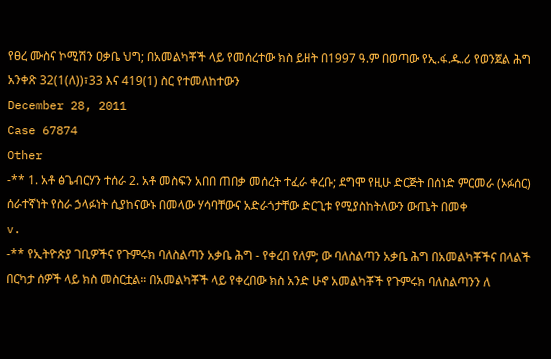የፀረ ሙስና ኮሚሽን ዐቃቤ ህግ; በአመልካቾች ላይ የመሰረተው ክስ ይዘት በ1997 ዓ.ም በወጣው የኢ.ፋ.ዱ.ሪ የወንጀል ሕግ አንቀጽ 32(1(ለ))፣33 እና 419(1) ስር የተመለከተውን
December 28, 2011
Case 67874
Other
-** 1. አቶ ፅጌብርሃን ተሰራ 2. አቶ መስፍን አበበ ጠበቃ መሰረት ተፈራ ቀረቡ; ደግሞ የዚሁ ድርጅት በሰነድ ምርመራ (ኦፉሰር) ሰራተኛነት የስራ ኃላፉነት ሲያከናውኑ በመላው ሃሳባቸውና አድራጎታቸው ድርጊቱ የሚያስከትለውን ውጤት በመቀ
v.
-** የኢትዮጵያ ገቢዎችና የጉምሩክ ባለስልጣን አቃቤ ሕግ - የቀረበ የለም; ው ባለስልጣን አቃቤ ሕግ በአመልካቾችና በላልች በርካታ ሰዎች ላይ ክስ መስርቷል። በአመልካቾች ላይ የቀረበው ክስ አንድ ሁኖ አመልካቾች የጉምሩክ ባለስልጣንን ለ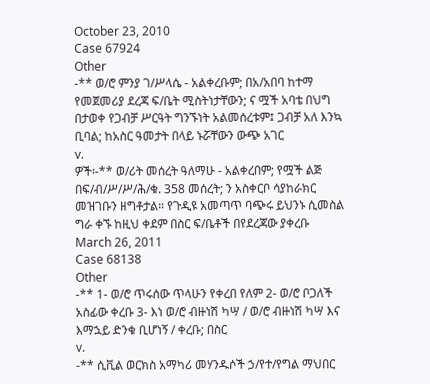October 23, 2010
Case 67924
Other
-** ወ/ሮ ምንያ ገ/ሥላሴ - አልቀረቡም; በአ/አበባ ከተማ የመጀመሪያ ደረጃ ፍ/ቤት ሚስትነታቸውን; ና ሟች አባቴ በህግ በታወቀ የጋብቻ ሥርዓት ግንኙነት አልመሰረቱም፤ ጋብቻ አለ እንኳ ቢባል; ከአስር ዓመታት በላይ ኑሯቸውን ውጭ አገር
v.
ዎች፡-** ወ/ሪት መሰረት ዓለማሁ - አልቀረበም; የሟች ልጅ በፍ/ብ/ሥ/ሥ/ሕ/ቁ. 358 መሰረት; ን አስቀርቦ ሳያከራክር መዝገቡን ዘግቶታል። የጉዲዩ አመጣጥ ባጭሩ ይህንኑ ሲመስል ግራ ቀኙ ከዚህ ቀደም በስር ፍ/ቤቶች በየደረጃው ያቀረቡ
March 26, 2011
Case 68138
Other
-** 1- ወ/ሮ ጥሩሰው ጥላሁን የቀረበ የለም 2- ወ/ሮ ቦጋለች አስፊው ቀረቡ 3- እነ ወ/ሮ ብዙነሽ ካሣ / ወ/ሮ ብዙነሽ ካሣ እና እማኋይ ድንቁ ቢሆነኝ / ቀረቡ; በስር
v.
-** ሲቪል ወርክስ አማካሪ መሃንዱሶች ኃ/የተ/የግል ማህበር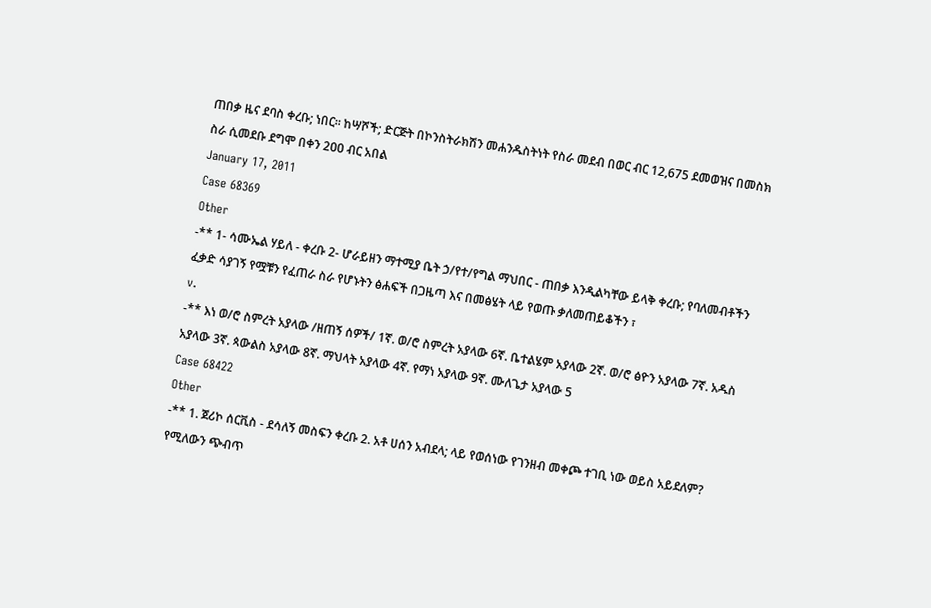ጠበቃ ዜና ደባስ ቀረቡ; ነበር። ከሣሾች; ድርጅት በኮንስትራክሽን መሐንዱስትነት የስራ መደብ በወር ብር 12,675 ደመወዝና በመስክ ስራ ሲመደቡ ደግሞ በቀን 2ዐዐ ብር አበል
January 17, 2011
Case 68369
Other
-** 1- ሳሙኤል ሃይለ - ቀረቡ 2- ሆራይዘን ማተሚያ ቤት ኃ/የተ/የግል ማህበር - ጠበቃ እንዲልካቸው ይላቅ ቀረቡ; የባለመብቶችን ፈቃድ ሳያገኝ የሟቹን የፈጠራ ስራ የሆኑትን ፅሐፍች በጋዜጣ እና በመፅሄት ላይ የወጡ ቃለመጠይቆችን ፣
v.
-** እነ ወ/ሮ ስምረት አያላው /ዘጠኝ ሰዎች/ 1ኛ. ወ/ሮ ስምረት አያላው 6ኛ. ቤተልሄም አያላው 2ኛ. ወ/ሮ ፅዮን አያላው 7ኛ. አዱስ አያላው 3ኛ. ጳውልስ አያላው 8ኛ. ማህላት አያላው 4ኛ. የማነ አያላው 9ኛ. ሙለጌታ አያላው 5
Case 68422
Other
-** 1. ጀሪኮ ሰርቪስ - ደሳለኝ መስፍን ቀረቡ 2. አቶ ሀሰን አብደላ; ላይ የወሰነው የገንዘብ መቀጮ ተገቢ ነው ወይስ አይደለም? የሚለውን ጭብጥ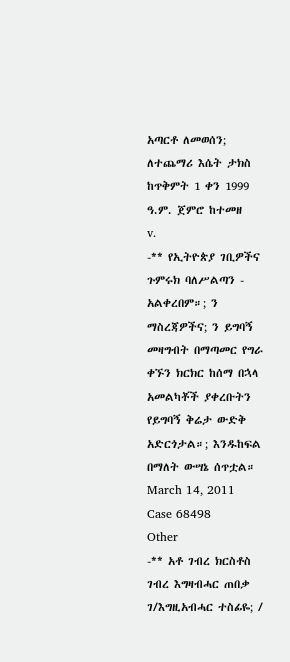አጣርቶ ለመወሰን; ለተጨማሪ እሴት ታክስ ከጥቅምት 1 ቀን 1999 ዓ.ም. ጀምሮ ከተመዘ
v.
-** የኢትዮጵያ ገቢዎችና ጉምሩክ ባለሥልጣን - አልቀረበም።; ን ማስረጃዎችና; ን ይግባኝ መዛግብት በማጣመር የግራ ቀኙን ክርክር ከሰማ በኋላ አመልካቾች ያቀረቡትን የይግባኝ ቅሬታ ውድቅ አድርጎታል።; እንዱከፍል በማለት ውሣኔ ሰጥቷል።
March 14, 2011
Case 68498
Other
-** አቶ ገብረ ክርስቶስ ገብረ እግዛብሓር ጠበቃ ገ/እግዚአብሓር ተስፊዬ; /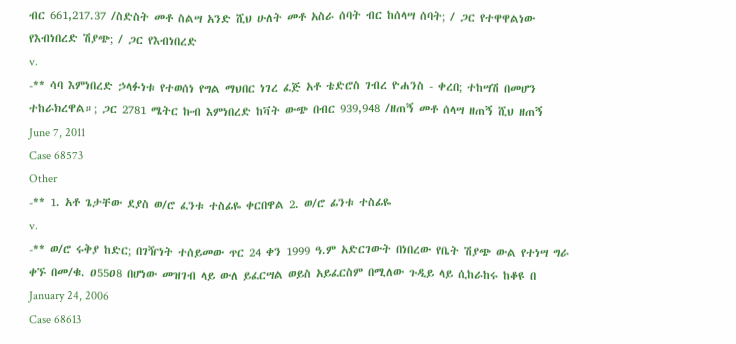ብር 661,217.37 /ስድስት መቶ ስልሣ አንድ ሺህ ሁለት መቶ አስራ ሰባት ብር ከሰላሣ ሰባት; / ጋር የተዋዋልነው የእብነበረድ ሽያጭ; / ጋር የእብነበረድ
v.
-** ሳባ እምነበረድ ኃላፉነቱ የተወሰነ የግል ማህበር ነገረ ፈጅ አቶ ቴድሮስ ገብረ ዮሐንስ - ቀረበ; ተከሣሽ በመሆን ተከራክረዋል።; ጋር 2781 ሜትር ኩብ እምነበረድ ከቫት ውጭ በብር 939,948 /ዘጠኝ መቶ ሰላሣ ዘጠኝ ሺህ ዘጠኝ
June 7, 2011
Case 68573
Other
-** 1. አቶ ጌታቸው ደያስ ወ/ሮ ፈንቱ ተስፊዬ ቀርበዋል 2. ወ/ሮ ፊንቱ ተስፊዬ
v.
-** ወ/ሮ ሩቅያ ከድር; በገዥነት ተሰይመው ጥር 24 ቀን 1999 ዓ.ም አድርገውት በነበረው የቤት ሽያጭ ውል የተነሣ ግራ ቀኙ በመ/ቁ. ዐ55ዐ8 በሆነው መዝገብ ላይ ውለ ይፈርሣል ወይስ አይፈርስም በሚለው ጉዲይ ላይ ሲከራከሩ ከቆዩ በ
January 24, 2006
Case 68613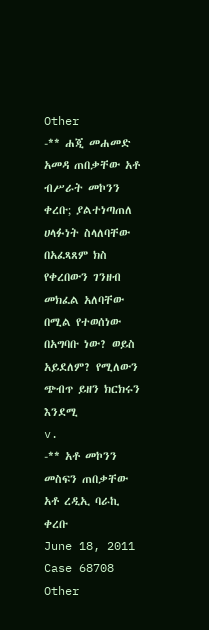Other
-** ሐጂ መሐመድ አመዳ ጠበቃቸው አቶ ብሥራት መኮንን ቀረቡ; ያልተነጣጠለ ሀላፉነት ስላለባቸው በአፈጻጸም ክስ የቀረበውን ገንዘብ መክፈል አለባቸው በሚል የተወሰነው በአግባቡ ነው? ወይስ አይደለም? የሚለውን ጭብጥ ይዘን ክርክሩን እንደሚ
v.
-** አቶ መኮንን መስፍን ጠበቃቸው አቶ ረዲኢ ባራኪ ቀረቡ
June 18, 2011
Case 68708
Other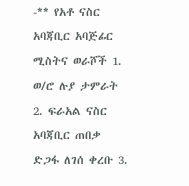-** የአቶ ናስር አባጃቢር አባጅፊር ሚስትና ወራሾች 1. ወ/ሮ ሉያ ታምራት 2. ፍራአል ናስር አባጃቢር ጠበቃ ድጋፋ ለገሰ ቀረቡ 3.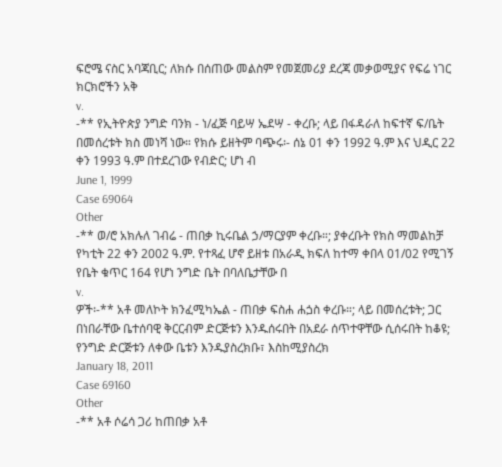ፍሮሜ ናስር አባጃቢር; ለክሱ በሰጠው መልስም የመጀመሪያ ደረጃ መቃወሚያና የፍሬ ነገር ክርክሮችን አቅ
v.
-** የኢትዮጵያ ንግድ ባንክ - ነ/ፈጅ ባይሣ ኤደሣ - ቀረቡ; ላይ በፋዳራለ ከፍተኛ ፍ/ቤት በመሰረቱት ክስ መነሻ ነው። የክሱ ይዘትም ባጭሩ፡- ሰኔ 01 ቀን 1992 ዓ.ም እና ህዲር 22 ቀን 1993 ዓ.ም በተደረገው የብድር; ሆነ ብ
June 1, 1999
Case 69064
Other
-** ወ/ሮ አክሉለ ገብሬ - ጠበቃ ኪሩቤል ኃ/ማርያም ቀረቡ።; ያቀረቡት የክስ ማመልከቻ የካቲት 22 ቀን 2002 ዓ.ም. የተጻፈ ሆኖ ይዘቱ በአራዲ ክፍለ ከተማ ቀበላ 01/02 የሚገኝ የቤት ቁጥር 164 የሆነ ንግድ ቤት በባለቤታቸው በ
v.
ዎች፡-** አቶ መለኮት ክንፈሚካኤል - ጠበቃ ፍስሐ ሐጏስ ቀረቡ።; ላይ በመሰረቱት; ጋር በነበራቸው ቤተሰባዊ ቅርርብም ድርጅቱን እንዱሰሩበት በአደራ ሰጥተዋቸው ሲሰሩበት ከቆዩ; የንግድ ድርጅቱን ለቀው ቤቱን እንዱያስረክቡ፣ እስከሚያስረክ
January 18, 2011
Case 69160
Other
-** አቶ ሶሬሳ ጋሪ ከጠበቃ አቶ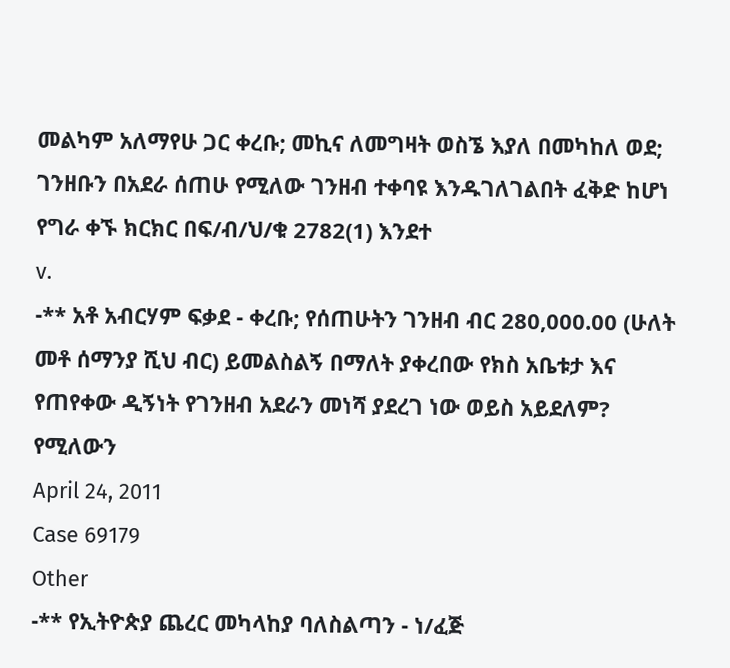መልካም አለማየሁ ጋር ቀረቡ; መኪና ለመግዛት ወስኜ እያለ በመካከለ ወደ; ገንዘቡን በአደራ ሰጠሁ የሚለው ገንዘብ ተቀባዩ እንዱገለገልበት ፈቅድ ከሆነ የግራ ቀኙ ክርክር በፍ/ብ/ህ/ቁ 2782(1) እንደተ
v.
-** አቶ አብርሃም ፍቃደ - ቀረቡ; የሰጠሁትን ገንዘብ ብር 280,000.00 (ሁለት መቶ ሰማንያ ሺህ ብር) ይመልስልኝ በማለት ያቀረበው የክስ አቤቱታ እና የጠየቀው ዲኝነት የገንዘብ አደራን መነሻ ያደረገ ነው ወይስ አይደለም? የሚለውን
April 24, 2011
Case 69179
Other
-** የኢትዮጵያ ጨረር መካላከያ ባለስልጣን - ነ/ፈጅ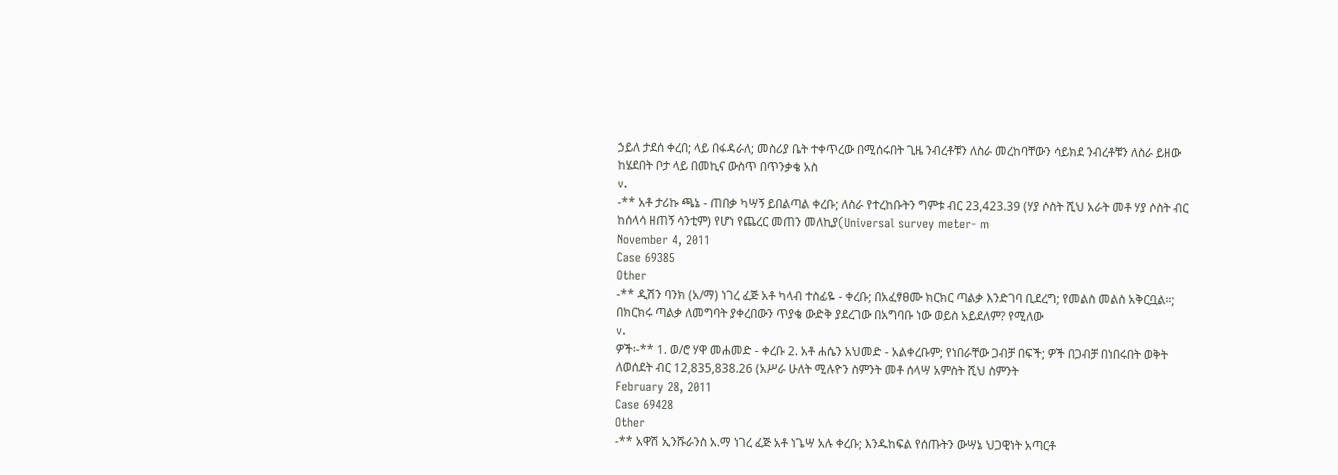ኃይለ ታደሰ ቀረበ; ላይ በፋዳራለ; መስሪያ ቤት ተቀጥረው በሚሰሩበት ጊዜ ንብረቶቹን ለስራ መረከባቸውን ሳይክደ ንብረቶቹን ለስራ ይዘው ከሄደበት ቦታ ላይ በመኪና ውስጥ በጥንቃቄ አስ
v.
-** አቶ ታሪኩ ጫኔ - ጠበቃ ካሣኝ ይበልጣል ቀረቡ; ለስራ የተረከቡትን ግምቱ ብር 23,423.39 (ሃያ ሶስት ሺህ አራት መቶ ሃያ ሶስት ብር ከሰላሳ ዘጠኝ ሳንቲም) የሆነ የጨረር መጠን መለኪያ(Universal survey meter- m
November 4, 2011
Case 69385
Other
-** ዲሽን ባንክ (አ/ማ) ነገረ ፈጅ አቶ ካላብ ተስፊዬ - ቀረቡ; በአፈፃፀሙ ክርክር ጣልቃ እንድገባ ቢደረግ; የመልስ መልስ አቅርቧል።; በክርክሩ ጣልቃ ለመግባት ያቀረበውን ጥያቄ ውድቅ ያደረገው በአግባቡ ነው ወይስ አይደለም? የሚለው
v.
ዎች፡-** 1. ወ/ሮ ሃዋ መሐመድ - ቀረቡ 2. አቶ ሐሴን አህመድ - አልቀረቡም; የነበራቸው ጋብቻ በፍች; ዎች በጋብቻ በነበሩበት ወቅት ለወሰደት ብር 12,835,838.26 (አሥራ ሁለት ሚሉዮን ስምንት መቶ ሰላሣ አምስት ሺህ ስምንት
February 28, 2011
Case 69428
Other
-** አዋሽ ኢንሹራንስ አ.ማ ነገረ ፈጅ አቶ ነጌሣ አሉ ቀረቡ; እንዱከፍል የሰጡትን ውሣኔ ህጋዊነት አጣርቶ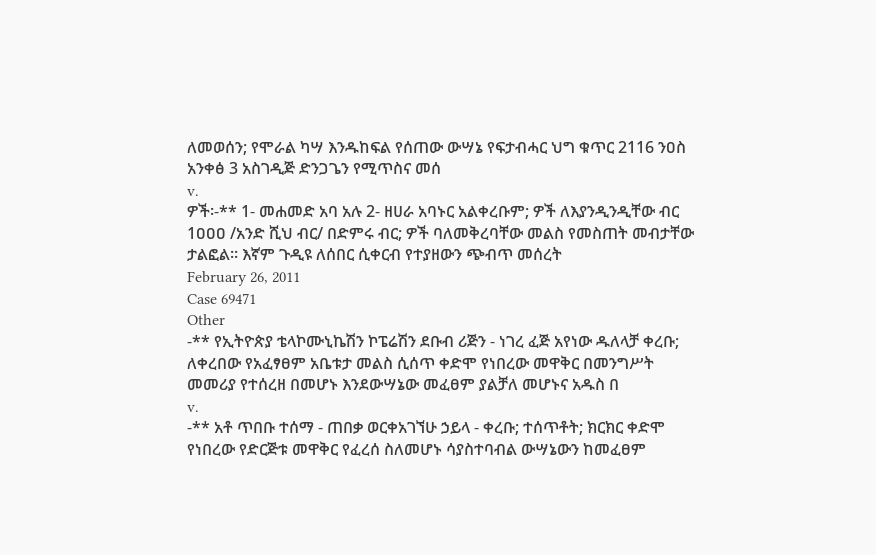ለመወሰን; የሞራል ካሣ እንዱከፍል የሰጠው ውሣኔ የፍታብሓር ህግ ቁጥር 2116 ንዐስ አንቀፅ 3 አስገዲጅ ድንጋጌን የሚጥስና መሰ
v.
ዎች፡-** 1- መሐመድ አባ አሉ 2- ዘሀራ አባኑር አልቀረቡም; ዎች ለእያንዲንዲቸው ብር 1ዐዐዐ /አንድ ሺህ ብር/ በድምሩ ብር; ዎች ባለመቅረባቸው መልስ የመስጠት መብታቸው ታልፎል። እኛም ጉዲዩ ለሰበር ሲቀርብ የተያዘውን ጭብጥ መሰረት
February 26, 2011
Case 69471
Other
-** የኢትዮጵያ ቴላኮሙኒኬሽን ኮፔሬሽን ደቡብ ሪጅን - ነገረ ፈጅ አየነው ዱለላቻ ቀረቡ; ለቀረበው የአፈፃፀም አቤቱታ መልስ ሲሰጥ ቀድሞ የነበረው መዋቅር በመንግሥት መመሪያ የተሰረዘ በመሆኑ እንደውሣኔው መፈፀም ያልቻለ መሆኑና አዱስ በ
v.
-** አቶ ጥበቡ ተሰማ - ጠበቃ ወርቀአገኘሁ ኃይላ - ቀረቡ; ተሰጥቶት; ክርክር ቀድሞ የነበረው የድርጅቱ መዋቅር የፈረሰ ስለመሆኑ ሳያስተባብል ውሣኔውን ከመፈፀም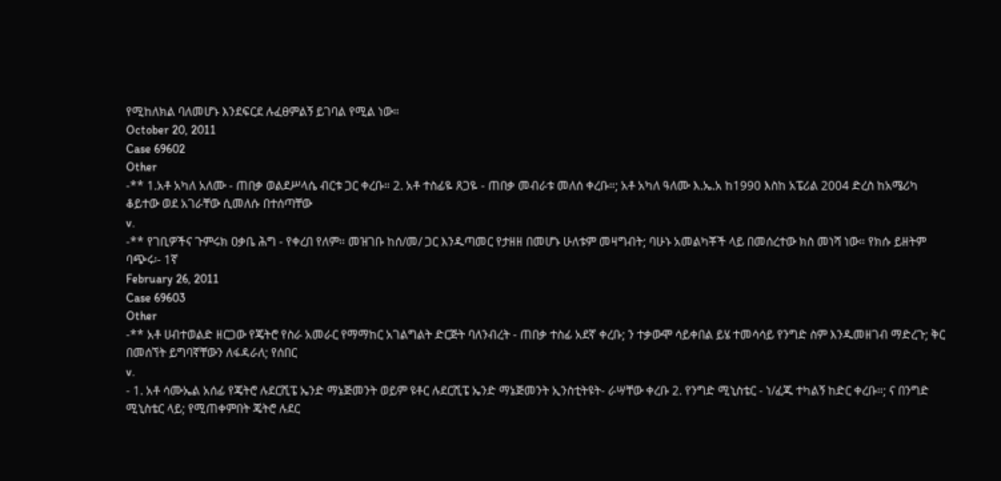የሚከለክል ባለመሆኑ እንደፍርደ ሉፈፀምልኝ ይገባል የሚል ነው።
October 20, 2011
Case 69602
Other
-** 1.አቶ አካለ አለሙ - ጠበቃ ወልደሥላሴ ብርቱ ጋር ቀረቡ። 2. አቶ ተስፊዬ ጸጋዬ - ጠበቃ መብራቱ መለሰ ቀረቡ።; አቶ አካለ ዓለሙ እ.ኤ.አ ከ1990 እስከ አፔሪል 2004 ድረስ ከአሜሪካ ቆይተው ወደ አገራቸው ሲመለሱ በተሰጣቸው
v.
-** የገቢዎችና ጉምሩክ ዐቃቤ ሕግ - የቀረበ የለም። መዝገቡ ከሰ/መ/ ጋር እንዱጣመር የታዘዘ በመሆኑ ሁለቱም መዛግብት; ባሁኑ አመልካቾች ላይ በመሰረተው ክስ መነሻ ነው። የክሱ ይዘትም ባጭሩ፡- 1ኛ
February 26, 2011
Case 69603
Other
-** አቶ ሀብተወልድ ዘርጋው የጄትሮ የስራ አመራር የማማከር አገልግልት ድርጅት ባለንብረት - ጠበቃ ተስፊ አደኛ ቀረቡ; ን ተቃውሞ ሳይቀበል ይሄ ተመሳሳይ የንግድ ስም እንዱመዘገብ ማድረጉ; ቅር በመሰኘት ይግባኛቸውን ለፋዳራለ; የሰበር
v.
- 1. አቶ ሳሙኤል አሰፊ የጄትሮ ሉደርሺፔ ኤንድ ማኔጅመንት ወይም ዩቶር ሉደርሺፔ ኤንድ ማኔጅመንት ኢንስቲትዩት- ራሣቸው ቀረቡ 2. የንግድ ሚኒስቴር - ነ/ፈጁ ተካልኝ ከድር ቀረቡ።; ና በንግድ ሚኒስቴር ላይ; የሚጠቀምበት ጄትሮ ሉደር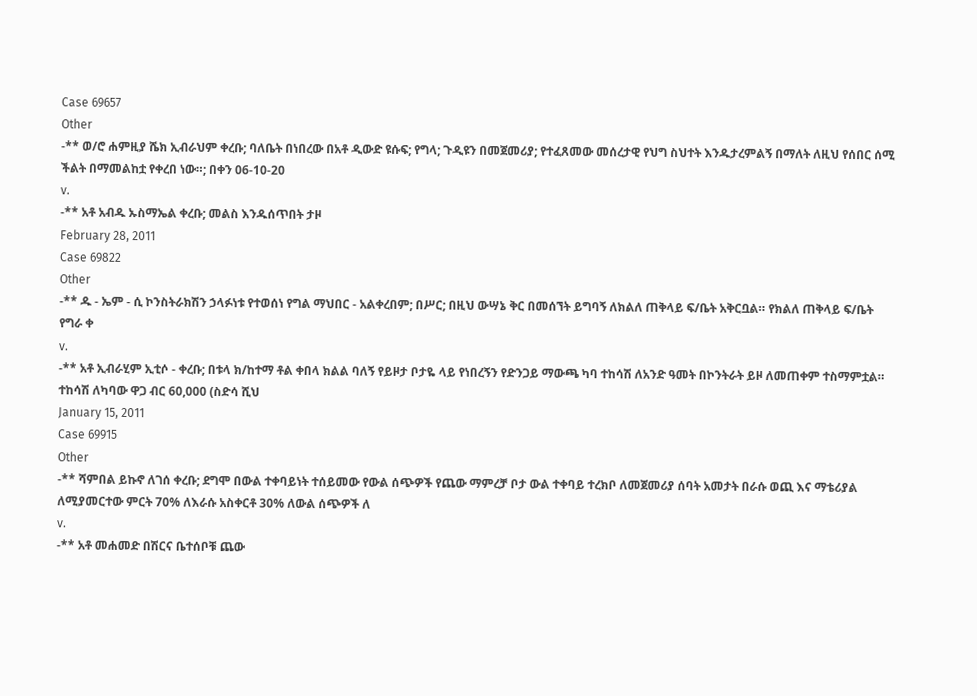Case 69657
Other
-** ወ/ሮ ሐምዚያ ሼክ ኢብራህም ቀረቡ; ባለቤት በነበረው በአቶ ዲውድ ዩሱፍ; የግላ; ጉዲዩን በመጀመሪያ; የተፈጸመው መሰረታዊ የህግ ስህተት እንዱታረምልኝ በማለት ለዚህ የሰበር ሰሚ ችልት በማመልከቷ የቀረበ ነው።; በቀን 06-10-20
v.
-** አቶ አብዱ ኡስማኤል ቀረቡ; መልስ እንዱሰጥበት ታዞ
February 28, 2011
Case 69822
Other
-** ዱ - ኤም - ሲ ኮንስትራክሽን ኃላፉነቱ የተወሰነ የግል ማህበር - አልቀረበም; በሥር; በዚህ ውሣኔ ቅር በመሰኘት ይግባኝ ለክልለ ጠቅላይ ፍ/ቤት አቅርቧል። የክልለ ጠቅላይ ፍ/ቤት የግራ ቀ
v.
-** አቶ ኢብራሂም ኢቲሶ - ቀረቡ; በቱላ ክ/ከተማ ቶል ቀበላ ክልል ባለኝ የይዞታ ቦታዬ ላይ የነበረኝን የድንጋይ ማውጫ ካባ ተከሳሽ ለአንድ ዓመት በኮንትራት ይዞ ለመጠቀም ተስማምቷል። ተከሳሽ ለካባው ዋጋ ብር 60,000 (ስድሳ ሺህ
January 15, 2011
Case 69915
Other
-** ሻምበል ይኩኖ ለገሰ ቀረቡ; ደግሞ በውል ተቀባይነት ተሰይመው የውል ሰጭዎች የጨው ማምረቻ ቦታ ውል ተቀባይ ተረክቦ ለመጀመሪያ ሰባት አመታት በራሱ ወጪ እና ማቴሪያል ለሚያመርተው ምርት 70% ለእራሱ አስቀርቶ 30% ለውል ሰጭዎች ለ
v.
-** አቶ መሐመድ በሽርና ቤተሰቦቹ ጨው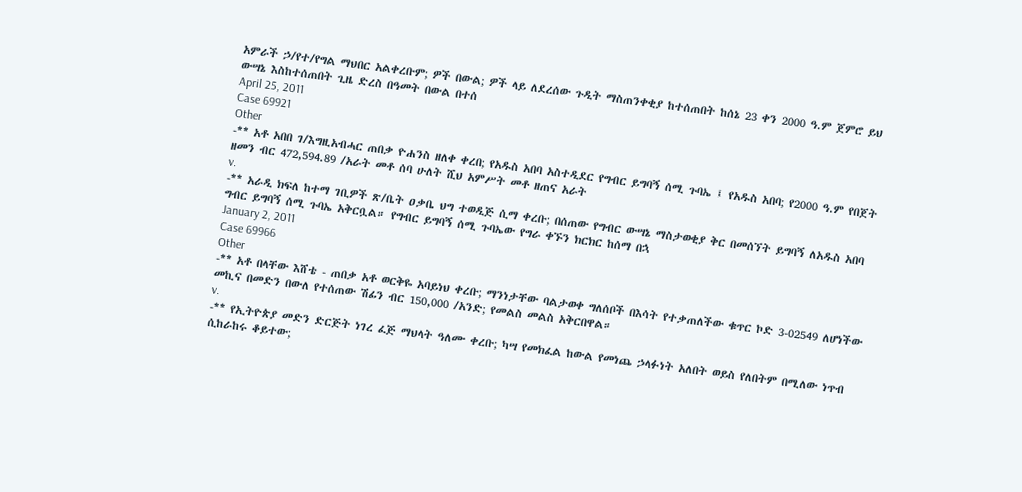አምራች ኃ/የተ/የግል ማህበር አልቀረቡም; ዎች በውል; ዎች ላይ ለደረሰው ጉዲት ማስጠንቀቂያ ከተሰጠበት ከሰኔ 23 ቀን 2000 ዓ.ም ጀምሮ ይህ ውሣኔ እስከተሰጠበት ጊዜ ድረስ በዓመት በውል በተሰ
April 25, 2011
Case 69921
Other
-** አቶ አበበ ገ/እግዚአብሓር ጠበቃ ዮሐንስ ዘለቀ ቀረበ; የአዱስ አበባ አስተዲደር የግብር ይግባኝ ሰሚ ጉባኤ ፤ የአዱስ አበባ; የ2000 ዓ.ም የበጀት ዘመን ብር 472,594.89 /አራት መቶ ሰባ ሁለት ሺህ አምሥት መቶ ዘጠና አራት
v.
-** አራዲ ክፍለ ከተማ ገቢዎች ጽ/ቤት ዐቃቤ ህግ ተወዲጅ ሲማ ቀረቡ; በሰጠው የግብር ውሣኔ ማስታወቂያ ቅር በመሰኘት ይግባኝ ለአዱስ አበባ ግብር ይግባኝ ሰሚ ጉባኤ አቅርቧል። የግብር ይግባኝ ሰሚ ጉባኤው የግራ ቀኙን ክርክር ከሰማ በኋ
January 2, 2011
Case 69966
Other
-** አቶ በላቸው እሸቴ - ጠበቃ አቶ ወርቅዬ አባይነህ ቀረቡ; ማንነታቸው ባልታወቀ ግለሰቦች በእሳት የተቃጠለችው ቁጥር ኮድ 3-02549 ለሆነችው መኪና በመድን በውለ የተሰጠው ሽፊን ብር 150,000 /አንድ; የመልስ መልስ አቅርበዋል።
v.
-** የኢትዮጵያ መድን ድርጅት ነገረ ፈጅ ማህላት ዓለሙ ቀረቡ; ካሣ የመክፈል ከውል የመነጨ ኃላፉነት አለበት ወይስ የለበትም በሚለው ነጥብ ሲከራከሩ ቆይተው;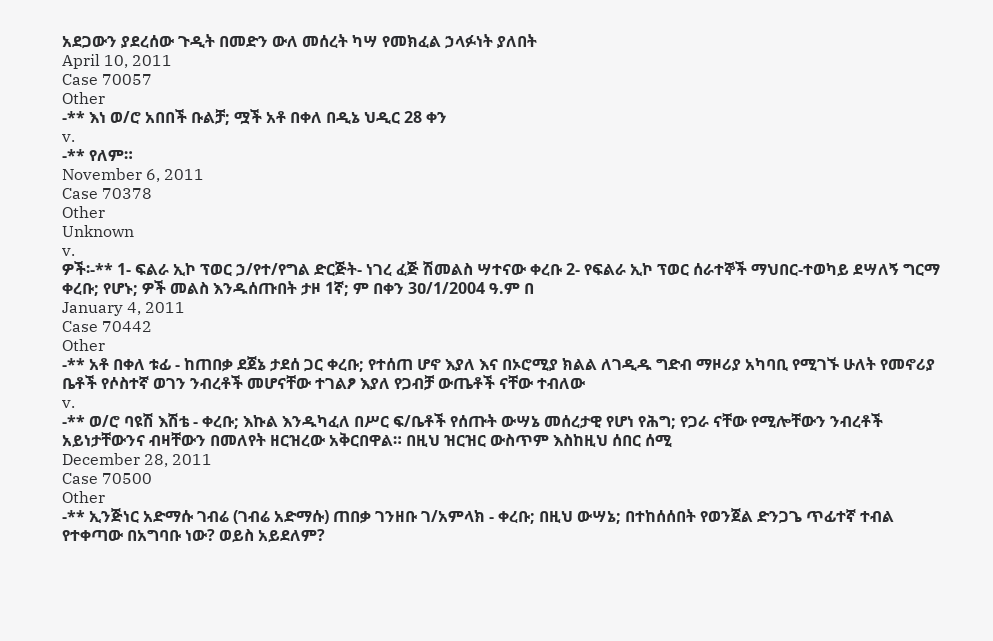አደጋውን ያደረሰው ጉዲት በመድን ውለ መሰረት ካሣ የመክፈል ኃላፉነት ያለበት
April 10, 2011
Case 70057
Other
-** እነ ወ/ሮ አበበች ቡልቻ; ሟች አቶ በቀለ በዲኔ ህዲር 28 ቀን
v.
-** የለም።
November 6, 2011
Case 70378
Other
Unknown
v.
ዎች፡-** 1- ፍልራ ኢኮ ፕወር ኃ/የተ/የግል ድርጅት- ነገረ ፈጅ ሽመልስ ሣተናው ቀረቡ 2- የፍልራ ኢኮ ፕወር ሰራተኞች ማህበር-ተወካይ ደሣለኝ ግርማ ቀረቡ; የሆኑ; ዎች መልስ እንዱሰጡበት ታዞ 1ኛ; ም በቀን 3ዐ/1/2004 ዓ.ም በ
January 4, 2011
Case 70442
Other
-** አቶ በቀለ ቱፊ - ከጠበቃ ደጀኔ ታደሰ ጋር ቀረቡ; የተሰጠ ሆኖ እያለ እና በኦሮሚያ ክልል ለገዲዱ ግድብ ማዞሪያ አካባቢ የሚገኙ ሁለት የመኖሪያ ቤቶች የሶስተኛ ወገን ንብረቶች መሆናቸው ተገልፆ እያለ የጋብቻ ውጤቶች ናቸው ተብለው
v.
-** ወ/ሮ ባዩሽ እሽቴ - ቀረቡ; እኩል እንዱካፈለ በሥር ፍ/ቤቶች የሰጡት ውሣኔ መሰረታዊ የሆነ የሕግ; የጋራ ናቸው የሚሎቸውን ንብረቶች አይነታቸውንና ብዛቸውን በመለየት ዘርዝረው አቅርበዋል። በዚህ ዝርዝር ውስጥም እስከዚህ ሰበር ሰሚ
December 28, 2011
Case 70500
Other
-** ኢንጅነር አድማሱ ገብሬ (ገብሬ አድማሱ) ጠበቃ ገንዘቡ ገ/አምላክ - ቀረቡ; በዚህ ውሣኔ; በተከሰሰበት የወንጀል ድንጋጌ ጥፊተኛ ተብል የተቀጣው በአግባቡ ነው? ወይስ አይደለም?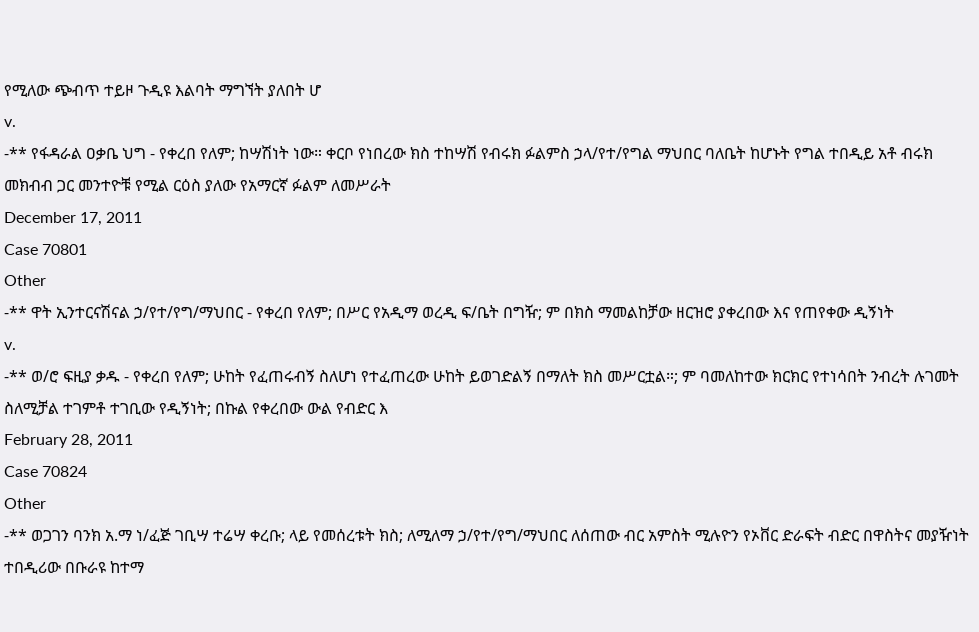የሚለው ጭብጥ ተይዞ ጉዲዩ እልባት ማግኘት ያለበት ሆ
v.
-** የፋዳራል ዐቃቤ ህግ - የቀረበ የለም; ከሣሽነት ነው። ቀርቦ የነበረው ክስ ተከሣሽ የብሩክ ፉልምስ ኃላ/የተ/የግል ማህበር ባለቤት ከሆኑት የግል ተበዲይ አቶ ብሩክ መክብብ ጋር መንተዮቹ የሚል ርዕስ ያለው የአማርኛ ፉልም ለመሥራት
December 17, 2011
Case 70801
Other
-** ዋት ኢንተርናሽናል ኃ/የተ/የግ/ማህበር - የቀረበ የለም; በሥር የአዲማ ወረዲ ፍ/ቤት በግዥ; ም በክስ ማመልከቻው ዘርዝሮ ያቀረበው እና የጠየቀው ዲኝነት
v.
-** ወ/ሮ ፍዚያ ቃዱ - የቀረበ የለም; ሁከት የፈጠሩብኝ ስለሆነ የተፈጠረው ሁከት ይወገድልኝ በማለት ክስ መሥርቷል።; ም ባመለከተው ክርክር የተነሳበት ንብረት ሉገመት ስለሚቻል ተገምቶ ተገቢው የዲኝነት; በኩል የቀረበው ውል የብድር እ
February 28, 2011
Case 70824
Other
-** ወጋገን ባንክ አ.ማ ነ/ፈጅ ገቢሣ ተሬሣ ቀረቡ; ላይ የመሰረቱት ክስ; ለሚለማ ኃ/የተ/የግ/ማህበር ለሰጠው ብር አምስት ሚሉዮን የኦቨር ድራፍት ብድር በዋስትና መያዥነት ተበዲሪው በቡራዩ ከተማ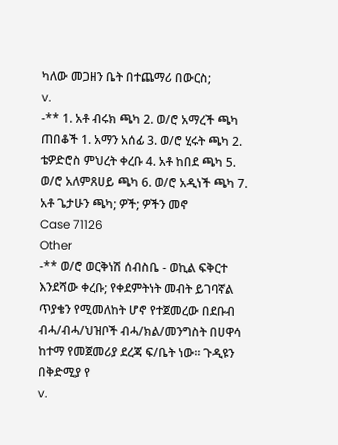ካለው መጋዘን ቤት በተጨማሪ በውርስ;
v.
-** 1. አቶ ብሩክ ጫካ 2. ወ/ሮ አማረች ጫካ ጠበቆች 1. አማን አሰፊ 3. ወ/ሮ ሂሩት ጫካ 2. ቴዎድሮስ ምህረት ቀረቡ 4. አቶ ከበደ ጫካ 5. ወ/ሮ አለምጸሀይ ጫካ 6. ወ/ሮ አዲነች ጫካ 7. አቶ ጌታሁን ጫካ; ዎች; ዎችን መኖ
Case 71126
Other
-** ወ/ሮ ወርቅነሽ ሰብስቤ - ወኪል ፍቅርተ እንደሻው ቀረቡ; የቀደምትነት መብት ይገባኛል ጥያቄን የሚመለከት ሆኖ የተጀመረው በደቡብ ብሓ/ብሓ/ህዝቦች ብሓ/ክል/መንግስት በሀዋሳ ከተማ የመጀመሪያ ደረጃ ፍ/ቤት ነው። ጉዲዩን በቅድሚያ የ
v.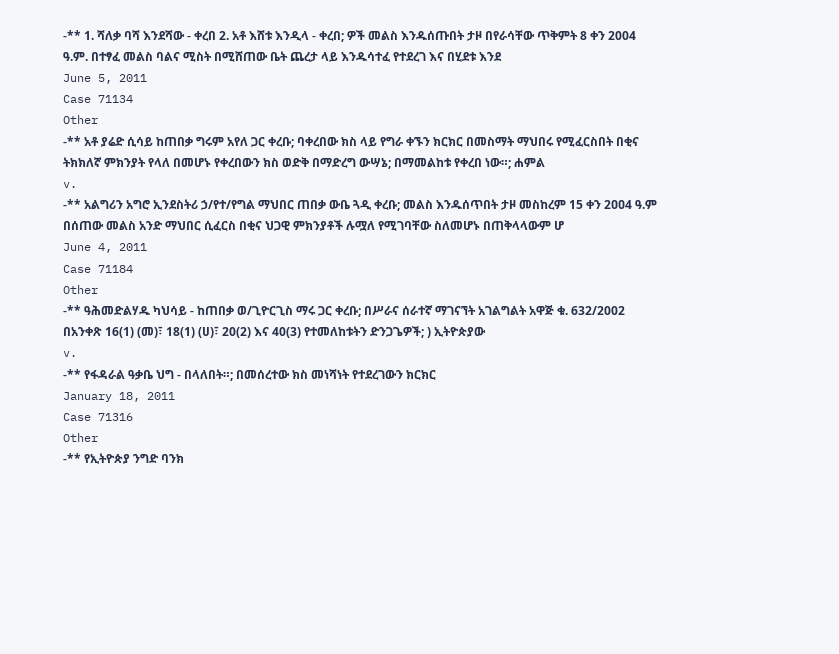-** 1. ሻለቃ ባሻ እንደሻው - ቀረበ 2. አቶ እሸቱ እንዲላ - ቀረበ; ዎች መልስ እንዱሰጡበት ታዞ በየራሳቸው ጥቅምት 8 ቀን 2004 ዓ.ም. በተፃፈ መልስ ባልና ሚስት በሚሸጠው ቤት ጨረታ ላይ እንዱሳተፈ የተደረገ እና በሂደቱ እንደ
June 5, 2011
Case 71134
Other
-** አቶ ያሬድ ሲሳይ ከጠበቃ ግሩም አየለ ጋር ቀረቡ; ባቀረበው ክስ ላይ የግራ ቀኙን ክርክር በመስማት ማህበሩ የሚፈርስበት በቂና ትክክለኛ ምክንያት የላለ በመሆኑ የቀረበውን ክስ ወድቅ በማድረግ ውሣኔ; በማመልከቱ የቀረበ ነው።; ሐምል
v.
-** አልግሪን አግሮ ኢንደስትሪ ኃ/የተ/የግል ማህበር ጠበቃ ውቤ ጓዲ ቀረቡ; መልስ እንዱሰጥበት ታዞ መስከረም 15 ቀን 2ዐዐ4 ዓ.ም በሰጠው መልስ አንድ ማህበር ሲፈርስ በቂና ህጋዊ ምክንያቶች ሉሟለ የሚገባቸው ስለመሆኑ በጠቅላላውም ሆ
June 4, 2011
Case 71184
Other
-** ዓሕመድልሃዱ ካህሳይ - ከጠበቃ ወ/ጊዮርጊስ ማሩ ጋር ቀረቡ; በሥራና ሰራተኛ ማገናኘት አገልግልት አዋጅ ቁ. 632/2002 በአንቀጽ 16(1) (መ)፣ 18(1) (ሀ)፣ 20(2) እና 40(3) የተመለከቱትን ድንጋጌዎች; ) ኢትዮጵያው
v.
-** የፋዳራል ዓቃቤ ህግ - በላለበት።; በመሰረተው ክስ መነሻነት የተደረገውን ክርክር
January 18, 2011
Case 71316
Other
-** የኢትዮጵያ ንግድ ባንክ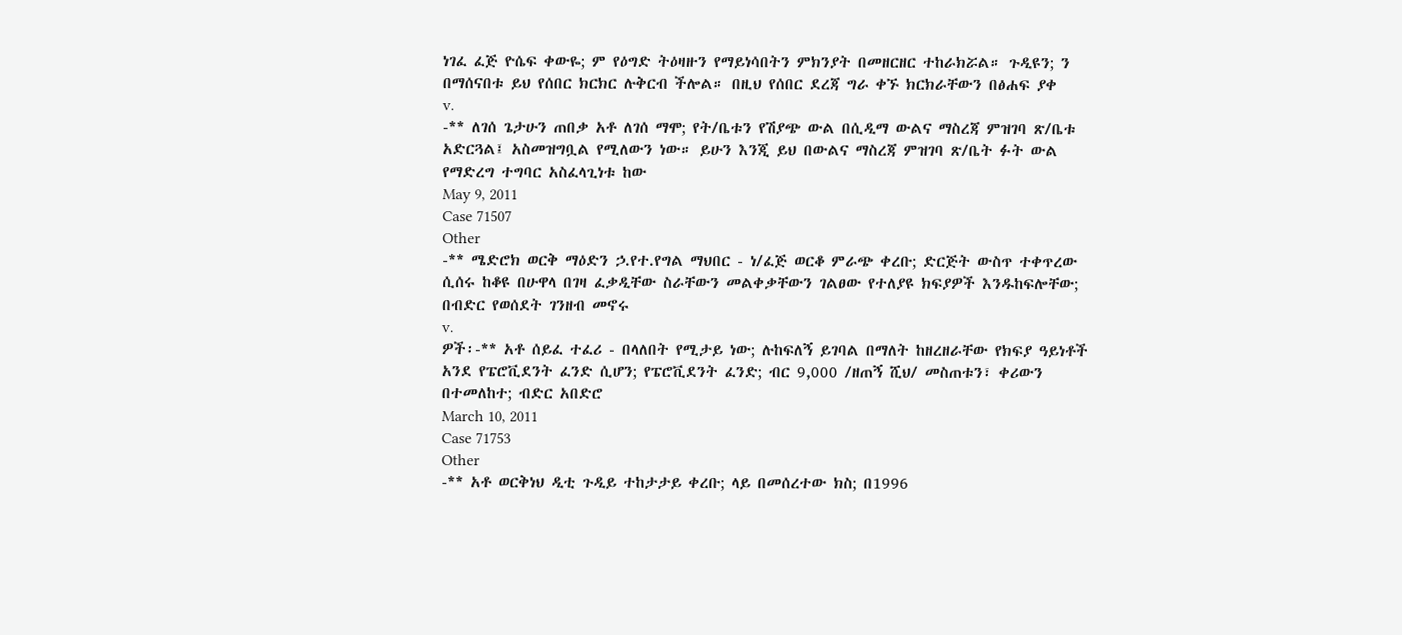ነገፈ ፈጅ ዮሴፍ ቀውዬ; ም የዕግድ ትዕዛዙን የማይነሳበትን ምክንያት በመዘርዘር ተከራክሯል። ጉዲዩን; ን በማሰናበቱ ይህ የሰበር ክርክር ሉቅርብ ችሎል። በዚህ የሰበር ደረጃ ግራ ቀኙ ክርክራቸውን በፅሐፍ ያቀ
v.
-** ለገሰ ጌታሁን ጠበቃ አቶ ለገሰ ማሞ; የት/ቤቱን የሽያጭ ውል በሲዲማ ውልና ማስረጃ ምዝገባ ጽ/ቤቱ አድርጓል፤ አስመዝግቧል የሚለውን ነው። ይሁን እንጂ ይህ በውልና ማስረጃ ምዝገባ ጽ/ቤት ፉት ውል የማድረግ ተግባር አስፈላጊነቱ ከው
May 9, 2011
Case 71507
Other
-** ሜድሮክ ወርቅ ማዕድን ኃ.የተ.የግል ማህበር - ነ/ፈጅ ወርቆ ምራጭ ቀረቡ; ድርጅት ውስጥ ተቀጥረው ሲሰሩ ከቆዩ በሁዋላ በገዛ ፈቃዲቸው ስራቸውን መልቀቃቸውን ገልፀው የተለያዩ ክፍያዎች እንዱከፍሎቸው; በብድር የወሰደት ገንዘብ መኖሩ
v.
ዎች፡-** አቶ ሰይፈ ተፈሪ - በላለበት የሚታይ ነው; ሉከፍለኝ ይገባል በማለት ከዘረዘራቸው የክፍያ ዓይነቶች አንደ የፔሮቪደንት ፈንድ ሲሆን; የፔሮቪደንት ፈንድ; ብር 9,000 /ዘጠኝ ሺህ/ መስጠቱን፣ ቀሪውን በተመለከተ; ብድር አበድሮ
March 10, 2011
Case 71753
Other
-** አቶ ወርቅነህ ዲቲ ጉዲይ ተከታታይ ቀረቡ; ላይ በመሰረተው ክስ; በ1996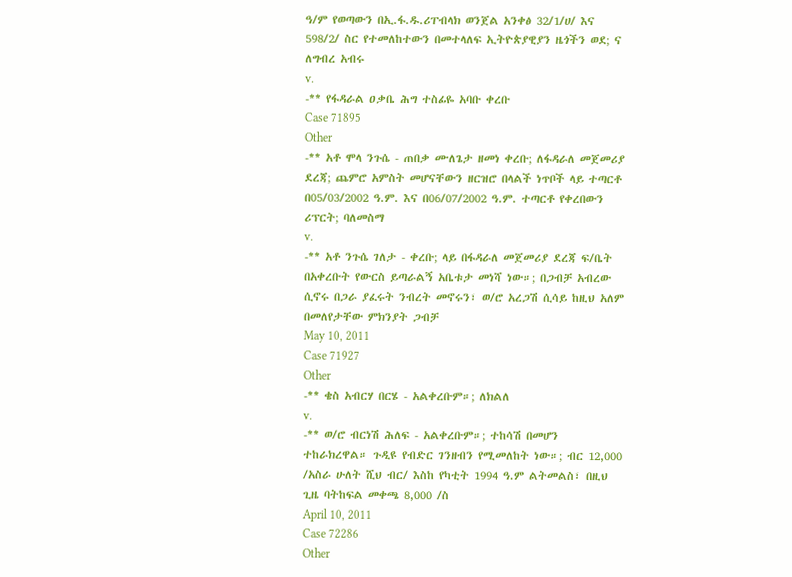ዓ/ም የወጣውን በኢ.ፋ.ዱ.ሪፐብላክ ወንጀል አንቀፅ 32/1/ሀ/ እና 598/2/ ስር የተመለከተውን በመተላለፍ ኢትዮጵያዊያን ዜጎችን ወደ; ና ለግብረ አብሩ
v.
-** የፋዳራል ዐቃቤ ሕግ ተስፊዬ አባቡ ቀረቡ
Case 71895
Other
-** አቶ ሞላ ንጉሴ - ጠበቃ ሙለጌታ ዘመነ ቀረቡ; ለፋዳራለ መጀመሪያ ደረጃ; ጨምሮ አምስት መሆናቸውን ዘርዝሮ በላልች ነጥቦች ላይ ተጣርቶ በ05/03/2002 ዓ.ም. እና በ06/07/2002 ዓ.ም. ተጣርቶ የቀረበውን ሪፕርት; ባለመስማ
v.
-** አቶ ንጉሴ ገለታ - ቀረቡ; ላይ በፋዳራለ መጀመሪያ ደረጃ ፍ/ቤት በአቀረቡት የውርስ ይጣራልኝ አቤቱታ መነሻ ነው።; በጋብቻ አብረው ሲኖሩ በጋራ ያፈሩት ንብረት መኖሩን፣ ወ/ሮ አረጋሽ ሲሳይ ከዚህ አለም በመለየታቸው ምክንያት ጋብቻ
May 10, 2011
Case 71927
Other
-** ቄስ አብርሃ በርሄ - አልቀረቡም።; ለክልለ
v.
-** ወ/ሮ ብርነሽ ሕለፍ - አልቀረቡም።; ተከሳሽ በመሆን ተከራክረዋል። ጉዲዩ የብድር ገንዘብን የሚመለከት ነው።; ብር 12,000 /አስራ ሁለት ሺህ ብር/ እስከ የካቲት 1994 ዓ.ም ልትመልስ፣ በዚህ ጊዜ ባትከፍል መቀጫ 8,000 /ስ
April 10, 2011
Case 72286
Other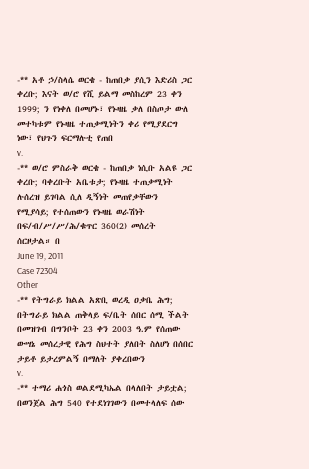-** አቶ ኃ/ስላሴ ወርቄ - ከጠበቃ ያሲን እድሪስ ጋር ቀረቡ; እናት ወ/ሮ የሺ ይልማ መስከረም 23 ቀን 1999; ን የነቀለ በመሆኑ፣ የኑዛዜ ቃለ በስጦታ ውለ መተካቱም የኑዛዜ ተጠቃሚነትን ቀሪ የሚያደርግ ነው፣ የህጉን ፍርማሉቲ የጠበ
v.
-** ወ/ሮ ምስራቅ ወርቄ - ከጠበቃ ነሲቡ አልዩ ጋር ቀረቡ; ባቀረቡት አቤቱታ; የኑዛዜ ተጠቃሚነት ሉሰረዝ ይገባል ሲለ ዲኝነት መጠየቃቸውን የሚያሳይ; የተሰጠውን የኑዛዜ ወራሽነት በፍ/ብ/ሥ/ሥ/ሕ/ቁጥር 360(2) መሰረት ሰርዞታል። በ
June 19, 2011
Case 72304
Other
-** የትግራይ ክልል አጽቢ ወረዲ ዐቃቤ ሕግ; በትግራይ ክልል ጠቅላይ ፍ/ቤት ሰበር ሰሚ ችልት በመዝገብ በግንቦት 23 ቀን 2003 ዓ.ም የሰጠው ውሣኔ መሰረታዊ የሕግ ስህተት ያለበት ስለሆነ በሰበር ታይቶ ይታረምልኝ በማለት ያቀረበውን
v.
-** ተማሪ ሐጎስ ወልደሚካኤል በላለበት ታይቷል; በወንጀል ሕግ 540 የተደነገገውን በመተላለፍ ሰው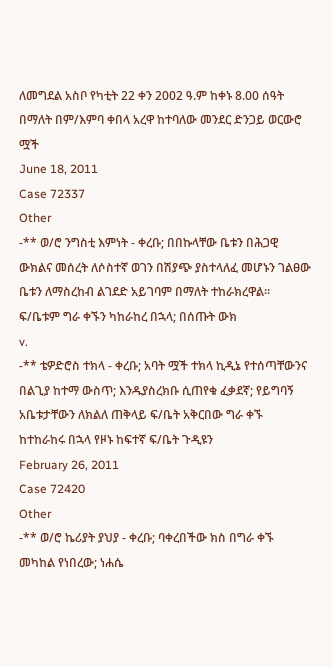ለመግደል አስቦ የካቲት 22 ቀን 2002 ዓ.ም ከቀኑ 8.00 ሰዓት በማለት በም/እምባ ቀበላ አረዋ ከተባለው መንደር ድንጋይ ወርውሮ ሟች
June 18, 2011
Case 72337
Other
-** ወ/ሮ ንግስቲ እምነት - ቀረቡ; በበኩላቸው ቤቱን በሕጋዊ ውክልና መሰረት ለሶስተኛ ወገን በሽያጭ ያስተላለፈ መሆኑን ገልፀው ቤቱን ለማስረከብ ልገደድ አይገባም በማለት ተከራክረዋል። ፍ/ቤቱም ግራ ቀኙን ካከራከረ በኋላ; በሰጡት ውክ
v.
-** ቴዎድሮስ ተክላ - ቀረቡ; አባት ሟች ተክላ ኪዲኔ የተሰጣቸውንና በልጊያ ከተማ ውስጥ; እንዱያስረክቡ ሲጠየቁ ፈቃደኛ; የይግባኝ አቤቱታቸውን ለክልለ ጠቅላይ ፍ/ቤት አቅርበው ግራ ቀኙ ከተከራከሩ በኋላ የዞኑ ከፍተኛ ፍ/ቤት ጉዲዩን
February 26, 2011
Case 72420
Other
-** ወ/ሮ ኬሪያት ያህያ - ቀረቡ; ባቀረበችው ክስ በግራ ቀኙ መካከል የነበረው; ነሐሴ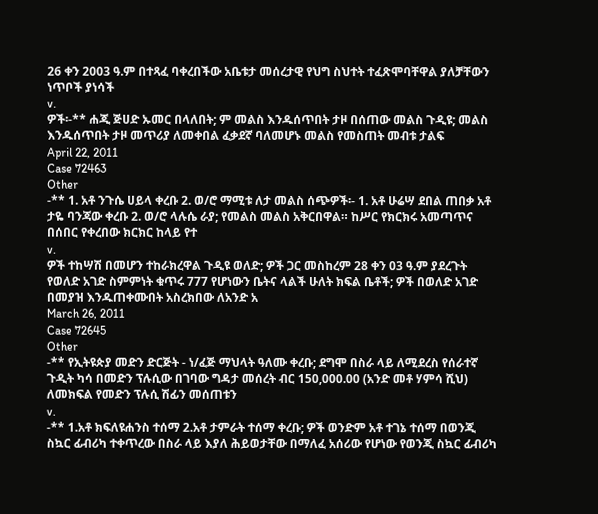26 ቀን 2003 ዓ.ም በተጻፈ ባቀረበችው አቤቱታ መሰረታዊ የህግ ስህተት ተፈጽሞባቸዋል ያለቻቸውን ነጥቦች ያነሳች
v.
ዎች፡-** ሐጂ ጅሀድ ኡመር በላለበት; ም መልስ እንዱሰጥበት ታዞ በሰጠው መልስ ጉዲዩ; መልስ እንዱሰጥበት ታዞ መጥሪያ ለመቀበል ፈቃደኛ ባለመሆኑ መልስ የመስጠት መብቱ ታልፍ
April 22, 2011
Case 72463
Other
-** 1. አቶ ንጉሴ ሀይላ ቀረቡ 2. ወ/ሮ ማሚቱ ለታ መልስ ሰጭዎች፡- 1. አቶ ሁሬሣ ደበል ጠበቃ አቶ ታዬ ባንጃው ቀረቡ 2. ወ/ሮ ላሉሴ ራያ; የመልስ መልስ አቅርበዋል። ከሥር የክርክሩ አመጣጥና በሰበር የቀረበው ክርክር ከላይ የተ
v.
ዎች ተከሣሽ በመሆን ተከራክረዋል ጉዲዩ ወለድ; ዎች ጋር መስከረም 28 ቀን 03 ዓ.ም ያደረጉት የወለድ አገድ ስምምነት ቁጥሩ 777 የሆነውን ቤትና ላልች ሁለት ክፍል ቤቶች; ዎች በወለድ አገድ በመያዝ እንዱጠቀሙበት አስረክበው ለአንድ አ
March 26, 2011
Case 72645
Other
-** የኢትዩጵያ መድን ድርጅት - ነ/ፈጅ ማህላት ዓለሙ ቀረቡ; ደግሞ በስራ ላይ ለሚደረስ የሰራተኛ ጉዲት ካሳ በመድን ፕሉሲው በገባው ግዳታ መሰረት ብር 150,000.00 (አንድ መቶ ሃምሳ ሺህ) ለመክፍል የመድን ፕሉሲ ሽፊን መሰጠቱን
v.
-** 1.አቶ ክፍለዩሐንስ ተሰማ 2.አቶ ታምራት ተሰማ ቀረቡ; ዎች ወንድም አቶ ተገኔ ተሰማ በወንጂ ስኳር ፊብሪካ ተቀጥረው በስራ ላይ እያለ ሕይወታቸው በማለፈ አሰሪው የሆነው የወንጂ ስኳር ፊብሪካ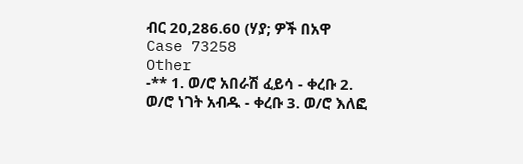ብር 20,286.60 (ሃያ; ዎች በአዋ
Case 73258
Other
-** 1. ወ/ሮ አበራሽ ፈይሳ - ቀረቡ 2. ወ/ሮ ነገት አብዱ - ቀረቡ 3. ወ/ሮ እለፎ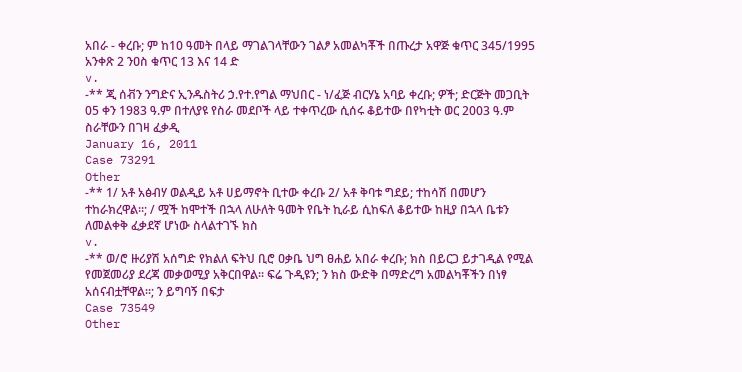አበራ - ቀረቡ; ም ከ10 ዓመት በላይ ማገልገላቸውን ገልፆ አመልካቾች በጡረታ አዋጅ ቁጥር 345/1995 አንቀጽ 2 ንዐስ ቁጥር 13 እና 14 ድ
v.
-** ጂ ሰቭን ንግድና ኢንዱስትሪ ኃ.የተ.የግል ማህበር - ነ/ፈጅ ብርሃኔ አባይ ቀረቡ; ዎች; ድርጅት መጋቢት 05 ቀን 1983 ዓ.ም በተለያዩ የስራ መደቦች ላይ ተቀጥረው ሲሰሩ ቆይተው በየካቲት ወር 2003 ዓ.ም ስራቸውን በገዛ ፈቃዲ
January 16, 2011
Case 73291
Other
-** 1/ አቶ አፅብሃ ወልዲይ አቶ ሀይማኖት ቢተው ቀረቡ 2/ አቶ ቅባቱ ግደይ; ተከሳሽ በመሆን ተከራክረዋል።; / ሟች ከሞተች በኋላ ለሁለት ዓመት የቤት ኪራይ ሲከፍለ ቆይተው ከዚያ በኋላ ቤቱን ለመልቀቅ ፈቃደኛ ሆነው ስላልተገኙ ክስ
v.
-** ወ/ሮ ዙሪያሽ አሰግድ የክልለ ፍትህ ቢሮ ዐቃቤ ህግ ፀሐይ አበራ ቀረቡ; ክስ በይርጋ ይታገዲል የሚል የመጀመሪያ ደረጃ መቃወሚያ አቅርበዋል። ፍሬ ጉዲዩን; ን ክስ ውድቅ በማድረግ አመልካቾችን በነፃ አሰናብቷቸዋል።; ን ይግባኝ በፍታ
Case 73549
Other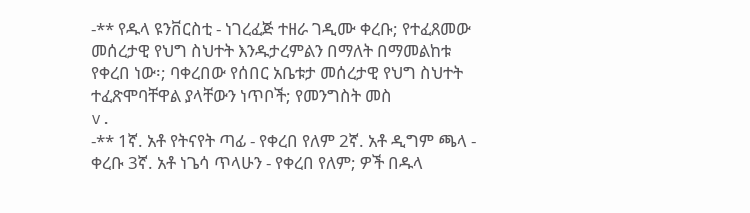-** የዱላ ዩንቨርስቲ - ነገረፈጅ ተዘራ ገዲሙ ቀረቡ; የተፈጸመው መሰረታዊ የህግ ስህተት እንዱታረምልን በማለት በማመልከቱ የቀረበ ነው፡; ባቀረበው የሰበር አቤቱታ መሰረታዊ የህግ ስህተት ተፈጽሞባቸዋል ያላቸውን ነጥቦች; የመንግስት መስ
v.
-** 1ኛ. አቶ የትናየት ጣፊ - የቀረበ የለም 2ኛ. አቶ ዲግም ጫላ - ቀረቡ 3ኛ. አቶ ነጌሳ ጥላሁን - የቀረበ የለም; ዎች በዱላ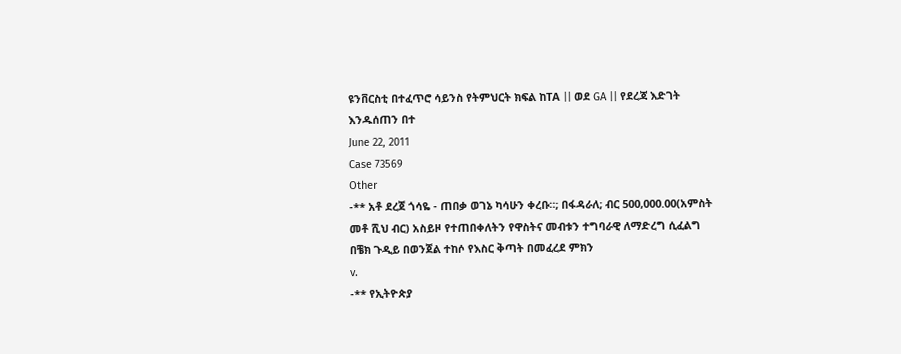ዩንቨርስቲ በተፈጥሮ ሳይንስ የትምህርት ክፍል ከTA || ወደ GA || የደረጃ እድገት እንዱሰጠን በተ
June 22, 2011
Case 73569
Other
-** አቶ ደረጀ ጎሳዬ - ጠበቃ ወገኔ ካሳሁን ቀረቡ።; በፋዳራለ; ብር 500,000.00(አምስት መቶ ሺህ ብር) አስይዞ የተጠበቀለትን የዋስትና መብቱን ተግባራዊ ለማድረግ ሲፈልግ በቼክ ጉዲይ በወንጀል ተከሶ የእስር ቅጣት በመፈረደ ምክን
v.
-** የኢትዮጵያ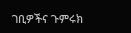ገቢዎችና ጉምሩክ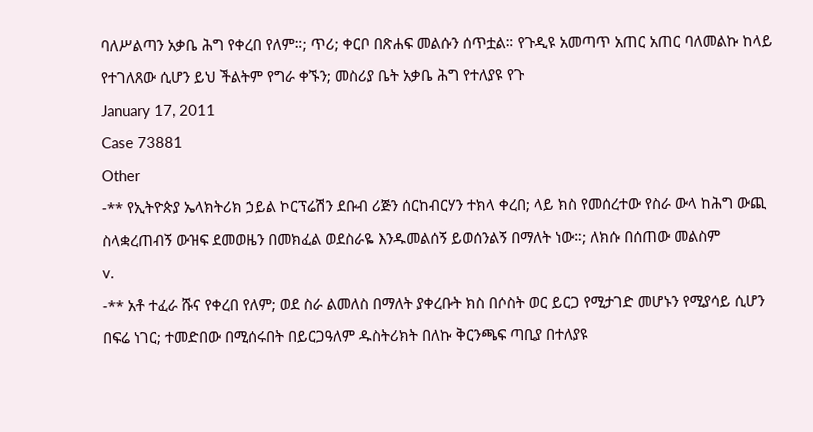ባለሥልጣን አቃቤ ሕግ የቀረበ የለም።; ጥሪ; ቀርቦ በጽሐፍ መልሱን ሰጥቷል። የጉዲዩ አመጣጥ አጠር አጠር ባለመልኩ ከላይ የተገለጸው ሲሆን ይህ ችልትም የግራ ቀኙን; መስሪያ ቤት አቃቤ ሕግ የተለያዩ የጉ
January 17, 2011
Case 73881
Other
-** የኢትዮጵያ ኤላክትሪክ ኃይል ኮርፕሬሽን ደቡብ ሪጅን ሰርከብርሃን ተክላ ቀረበ; ላይ ክስ የመሰረተው የስራ ውላ ከሕግ ውጪ ስላቋረጠብኝ ውዝፍ ደመወዜን በመክፈል ወደስራዬ እንዱመልሰኝ ይወሰንልኝ በማለት ነው።; ለክሱ በሰጠው መልስም
v.
-** አቶ ተፈራ ሹና የቀረበ የለም; ወደ ስራ ልመለስ በማለት ያቀረቡት ክስ በሶስት ወር ይርጋ የሚታገድ መሆኑን የሚያሳይ ሲሆን በፍሬ ነገር; ተመድበው በሚሰሩበት በይርጋዓለም ዱስትሪክት በለኩ ቅርንጫፍ ጣቢያ በተለያዩ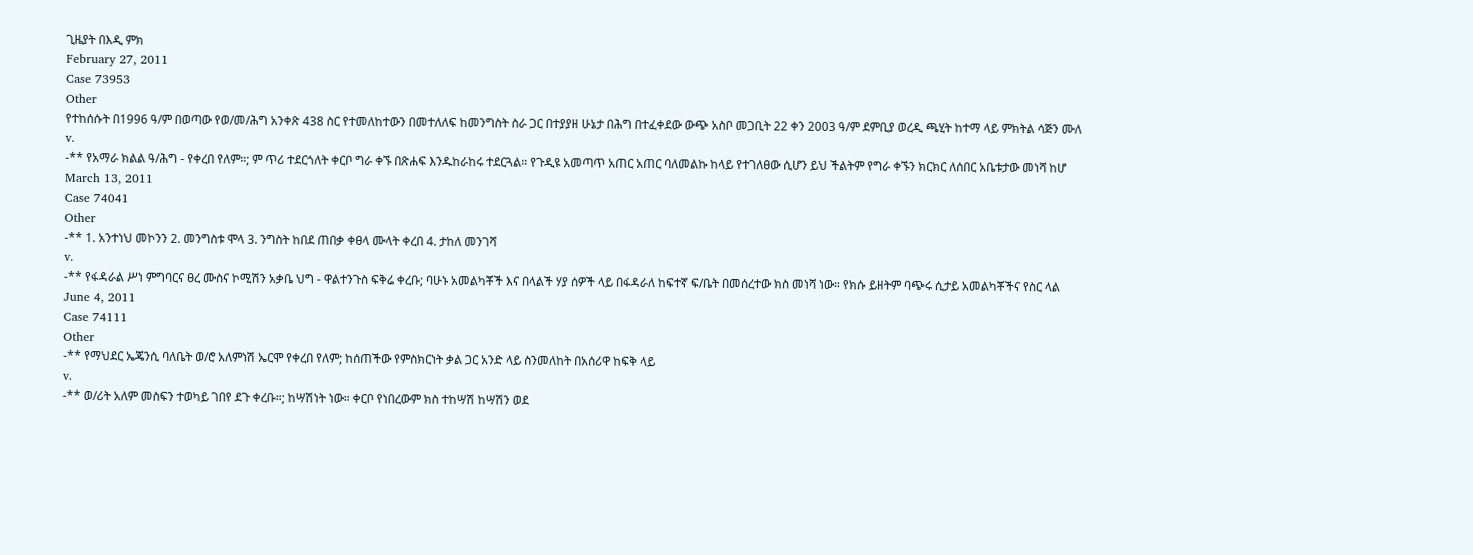ጊዜያት በእዲ ምክ
February 27, 2011
Case 73953
Other
የተከሰሱት በ1996 ዓ/ም በወጣው የወ/መ/ሕግ አንቀጽ 438 ስር የተመለከተውን በመተለለፍ ከመንግስት ስራ ጋር በተያያዘ ሁኔታ በሕግ በተፈቀደው ውጭ አስቦ መጋቢት 22 ቀን 2003 ዓ/ም ደምቢያ ወረዲ ጫሂት ከተማ ላይ ምክትል ሳጅን ሙለ
v.
-** የአማራ ክልል ዓ/ሕግ - የቀረበ የለም።; ም ጥሪ ተደርጎለት ቀርቦ ግራ ቀኙ በጽሐፍ እንዱከራከሩ ተደርጓል። የጉዲዩ አመጣጥ አጠር አጠር ባለመልኩ ከላይ የተገለፀው ሲሆን ይህ ችልትም የግራ ቀኙን ክርክር ለሰበር አቤቱታው መነሻ ከሆ
March 13, 2011
Case 74041
Other
-** 1. አንተነህ መኮንን 2. መንግስቱ ሞላ 3. ንግስት ከበደ ጠበቃ ቀፀላ ሙላት ቀረበ 4. ታከለ መንገሻ
v.
-** የፋዳራል ሥነ ምግባርና ፀረ ሙስና ኮሚሽን አቃቤ ህግ - ዋልተንጉስ ፍቅሬ ቀረቡ; ባሁኑ አመልካቾች እና በላልች ሃያ ሰዎች ላይ በፋዳራለ ከፍተኛ ፍ/ቤት በመሰረተው ክስ መነሻ ነው። የክሱ ይዘትም ባጭሩ ሲታይ አመልካቾችና የስር ላል
June 4, 2011
Case 74111
Other
-** የማህደር ኤጄንሲ ባለቤት ወ/ሮ አለምነሽ ኤርሞ የቀረበ የለም; ከሰጠችው የምስክርነት ቃል ጋር አንድ ላይ ስንመለከት በአሰሪዋ ከፍቅ ላይ
v.
-** ወ/ሪት አለም መስፍን ተወካይ ገበየ ደጉ ቀረቡ።; ከሣሽነት ነው። ቀርቦ የነበረውም ክስ ተከሣሽ ከሣሽን ወደ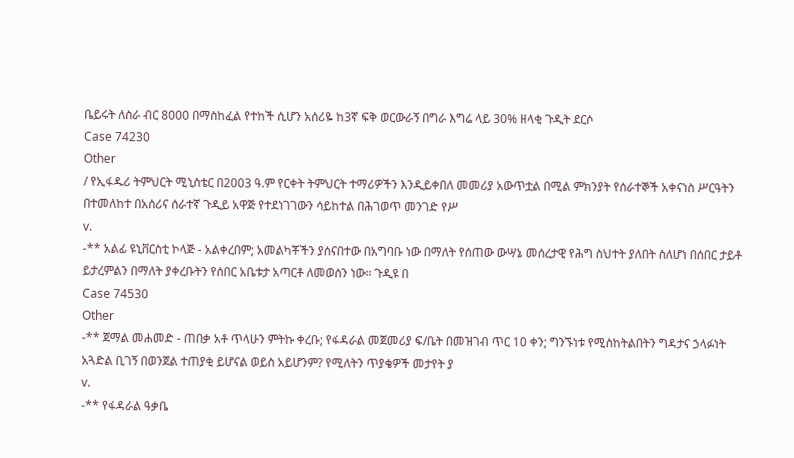ቤይሩት ለስራ ብር 8000 በማስከፈል የተከች ሲሆን አሰሪዬ ከ3ኛ ፍቅ ወርውራኝ በግራ እግሬ ላይ 30% ዘላቂ ጉዲት ደርሶ
Case 74230
Other
/ የኢፋዱሪ ትምህርት ሚኒስቴር በ2003 ዓ.ም የርቀት ትምህርት ተማሪዎችን እንዲይቀበለ መመሪያ አውጥቷል በሚል ምክንያት የሰራተኞች አቀናነስ ሥርዓትን በተመለከተ በአሰሪና ሰራተኛ ጉዲይ አዋጅ የተደነገገውን ሳይከተል በሕገወጥ መንገድ የሥ
v.
-** አልፊ ዩኒቨርስቲ ኮላጅ - አልቀረበም; አመልካቾችን ያሰናበተው በአግባቡ ነው በማለት የሰጠው ውሣኔ መሰረታዊ የሕግ ስህተት ያለበት ስለሆነ በሰበር ታይቶ ይታረምልን በማለት ያቀረቡትን የሰበር አቤቱታ አጣርቶ ለመወሰን ነው። ጉዲዩ በ
Case 74530
Other
-** ጀማል መሐመድ - ጠበቃ አቶ ጥላሁን ምትኩ ቀረቡ; የፋዳራል መጀመሪያ ፍ/ቤት በመዝገብ ጥር 10 ቀን; ግንኙነቱ የሚስከትልበትን ግዳታና ኃላፉነት አጓድል ቢገኝ በወንጀል ተጠያቂ ይሆናል ወይስ አይሆንም? የሚለትን ጥያቄዎች መታየት ያ
v.
-** የፋዳራል ዓቃቤ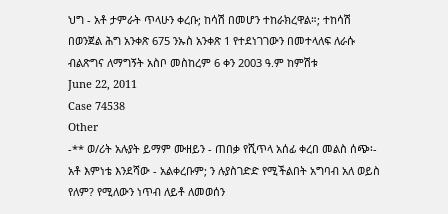ህግ - አቶ ታምራት ጥላሁን ቀረቡ; ከሳሽ በመሆን ተከራክረዋል።; ተከሳሽ በወንጀል ሕግ አንቀጽ 675 ንኡስ አንቀጽ 1 የተደነገገውን በመተላለፍ ለራሱ ብልጽግና ለማግኝት አስቦ መስከረም 6 ቀን 2003 ዓ.ም ከምሽቱ
June 22, 2011
Case 74538
Other
-** ወ/ሪት አሉያት ይማም ሙዘይን - ጠበቃ የሺጥላ አሰፊ ቀረበ መልስ ሰጭ፡- አቶ እምነቴ እንደሻው - አልቀረቡም; ን ሉያስገድድ የሚችልበት አግባብ አለ ወይስ የለም? የሚለውን ነጥብ ለይቶ ለመወሰን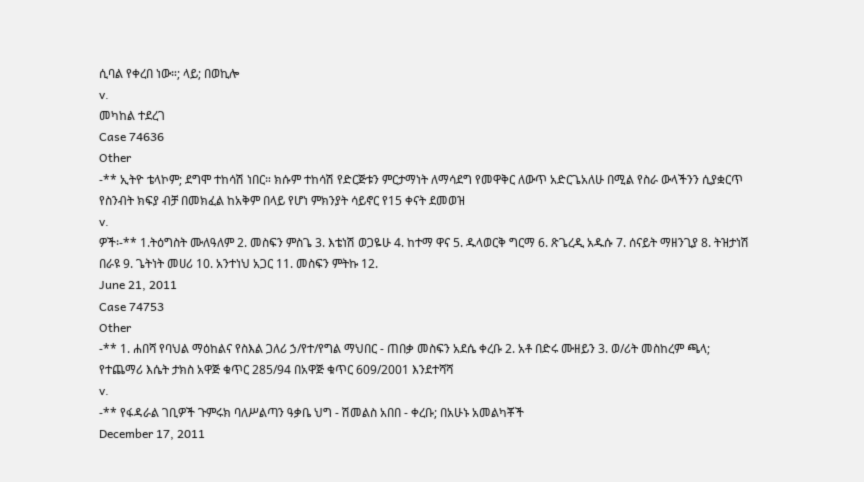ሲባል የቀረበ ነው።; ላይ; በወኪሎ
v.
መካከል ተደረገ
Case 74636
Other
-** ኢትዮ ቴላኮም; ደግሞ ተከሳሽ ነበር። ክሱም ተከሳሽ የድርጅቱን ምርታማነት ለማሳደግ የመዋቅር ለውጥ አድርጌአለሁ በሚል የስራ ውላችንን ሲያቋርጥ የስንብት ክፍያ ብቻ በመክፈል ከአቅም በላይ የሆነ ምክንያት ሳይኖር የ15 ቀናት ደመወዝ
v.
ዎች፡-** 1.ትዕግስት ሙለዓለም 2. መስፍን ምስጌ 3. እቴነሽ ወጋዬሁ 4. ከተማ ዋና 5. ዱላወርቅ ግርማ 6. ጽጌረዲ አዱሱ 7. ሰናይት ማዘንጊያ 8. ትዝታነሽ በራዩ 9. ጌትነት መሀሪ 10. አንተነህ አጋር 11. መስፍን ምትኩ 12.
June 21, 2011
Case 74753
Other
-** 1. ሐበሻ የባህል ማዕከልና የስእል ጋለሪ ኃ/የተ/የግል ማህበር - ጠበቃ መስፍን አደሴ ቀረቡ 2. አቶ በድሩ ሙዘይን 3. ወ/ሪት መስከረም ጫላ; የተጨማሪ እሴት ታክስ አዋጅ ቁጥር 285/94 በአዋጅ ቁጥር 609/2001 እንደተሻሻ
v.
-** የፋዳራል ገቢዎች ጉምሩክ ባለሥልጣን ዓቃቤ ህግ - ሽመልስ አበበ - ቀረቡ; በአሁኑ አመልካቾች
December 17, 2011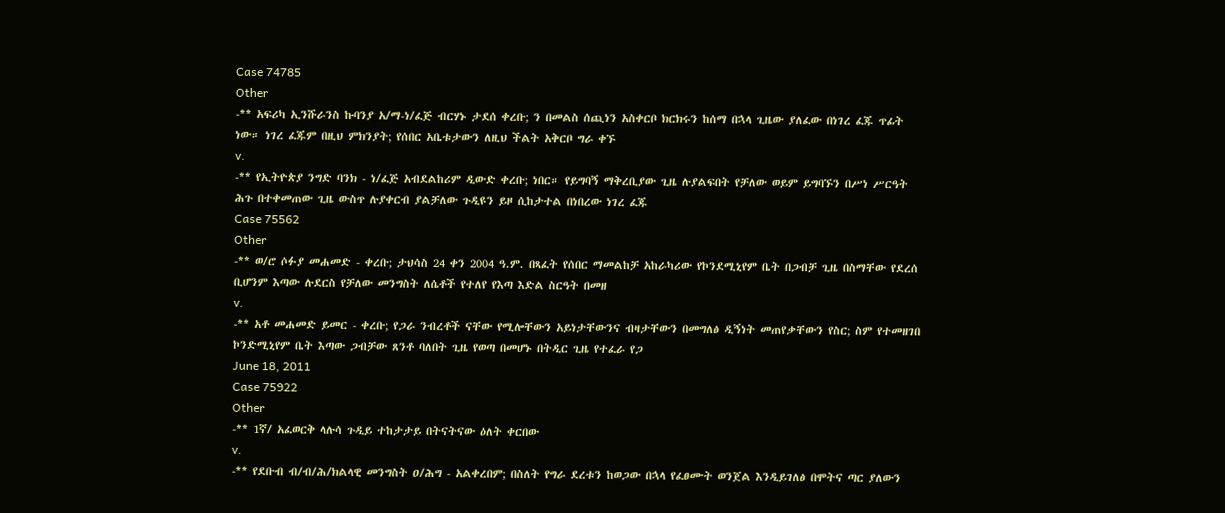Case 74785
Other
-** አፍሪካ ኢንሹራንስ ኩባንያ አ/ማ-ነ/ፈጅ ብርሃኑ ታደሰ ቀረቡ; ን በመልስ ሰጪነን አስቀርቦ ክርክሩን ከሰማ በኋላ ጊዜው ያለፈው በነገረ ፈጁ ጥፊት ነው። ነገረ ፈጁም በዚህ ምክንያት; የሰበር አቤቱታውን ለዚህ ችልት አቅርቦ ግራ ቀኙ
v.
-** የኢትዮጵያ ንግድ ባንክ - ነ/ፈጅ አብደልከሪም ዲውድ ቀረቡ; ነበር። የይግባኝ ማቅረቢያው ጊዜ ሉያልፍበት የቻለው ወይም ይግባኙን በሥነ ሥርዓት ሕጉ በተቀመጠው ጊዜ ውስጥ ሉያቀርብ ያልቻለው ጉዲዩን ይዞ ሲከታተል በነበረው ነገረ ፈጁ
Case 75562
Other
-** ወ/ሮ ሶፉያ መሐመድ - ቀረቡ; ታህሳስ 24 ቀን 2004 ዓ.ም. በጻፈት የሰበር ማመልከቻ አከራካሪው የኮንደሚኒየም ቤት በጋብቻ ጊዜ በስማቸው የደረሰ ቢሆንም እጣው ሉደርስ የቻለው መንግስት ለሴቶች የተለየ የእጣ እድል ስርዓት በመዘ
v.
-** አቶ መሐመድ ይመር - ቀረቡ; የጋራ ንብረቶች ናቸው የሚሎቸውን አይነታቸውንና ብዛታቸውን በመግለፅ ዲኝነት መጠየቃቸውን የስር; ስም የተመዘገበ ኮንድሚኒየም ቤት እጣው ጋብቻው ጸንቶ ባለበት ጊዜ የወጣ በመሆኑ በትዲር ጊዜ የተፈራ የጋ
June 18, 2011
Case 75922
Other
-** 1ኛ/ አፈወርቅ ላሉሳ ጉዲይ ተከታታይ በትናትናው ዕለት ቀርበው
v.
-** የደቡብ ብ/ብ/ሕ/ክልላዊ መንግስት ዐ/ሕግ - አልቀረበም; በስለት የግራ ደረቱን ከወጋው በኋላ የፈፀሙት ወንጀል እንዲይገለፅ በሞትና ጣር ያለውን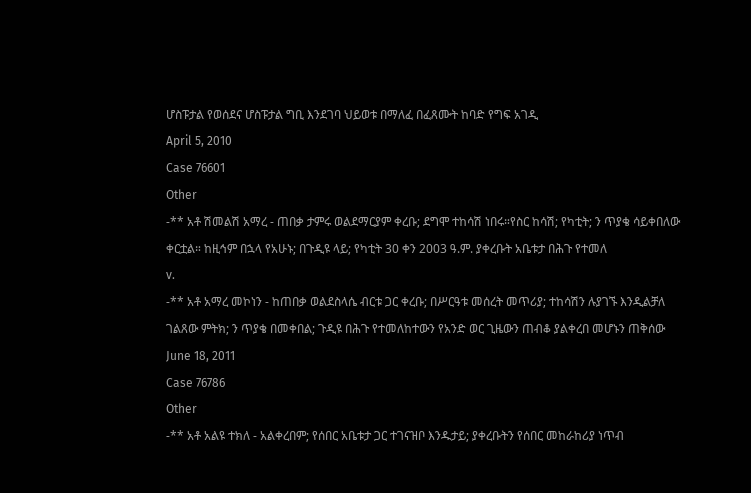ሆስፑታል የወሰደና ሆስፑታል ግቢ እንደገባ ህይወቱ በማለፈ በፈጸሙት ከባድ የግፍ አገዲ
April 5, 2010
Case 76601
Other
-** አቶ ሽመልሽ አማረ - ጠበቃ ታምሩ ወልደማርያም ቀረቡ; ደግሞ ተከሳሽ ነበሩ።የስር ከሳሽ; የካቲት; ን ጥያቄ ሳይቀበለው ቀርቷል። ከዚኅም በኋላ የአሁኑ; በጉዲዩ ላይ; የካቲት 30 ቀን 2003 ዓ.ም. ያቀረቡት አቤቱታ በሕጉ የተመለ
v.
-** አቶ አማረ መኮነን - ከጠበቃ ወልደስላሴ ብርቱ ጋር ቀረቡ; በሥርዓቱ መሰረት መጥሪያ; ተከሳሽን ሉያገኙ እንዲልቻለ ገልጸው ምትክ; ን ጥያቄ በመቀበል; ጉዲዩ በሕጉ የተመለከተውን የአንድ ወር ጊዜውን ጠብቆ ያልቀረበ መሆኑን ጠቅሰው
June 18, 2011
Case 76786
Other
-** አቶ አልዩ ተክለ - አልቀረበም; የሰበር አቤቱታ ጋር ተገናዝቦ እንዱታይ; ያቀረቡትን የሰበር መከራከሪያ ነጥብ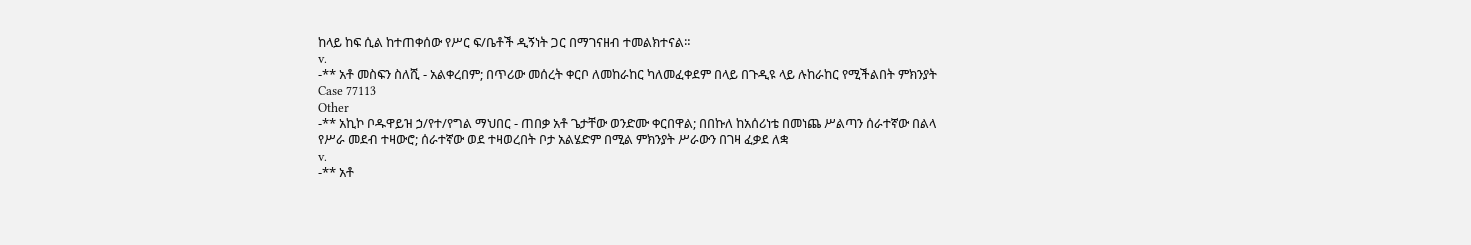ከላይ ከፍ ሲል ከተጠቀሰው የሥር ፍ/ቤቶች ዲኝነት ጋር በማገናዘብ ተመልክተናል።
v.
-** አቶ መስፍን ስለሺ - አልቀረበም; በጥሪው መሰረት ቀርቦ ለመከራከር ካለመፈቀደም በላይ በጉዲዩ ላይ ሉከራከር የሚችልበት ምክንያት
Case 77113
Other
-** አኪኮ ቦዱዋይዝ ኃ/የተ/የግል ማህበር - ጠበቃ አቶ ጌታቸው ወንድሙ ቀርበዋል; በበኩለ ከአሰሪነቴ በመነጨ ሥልጣን ሰራተኛው በልላ የሥራ መደብ ተዛውሮ; ሰራተኛው ወደ ተዛወረበት ቦታ አልሄድም በሚል ምክንያት ሥራውን በገዛ ፈቃደ ለቋ
v.
-** አቶ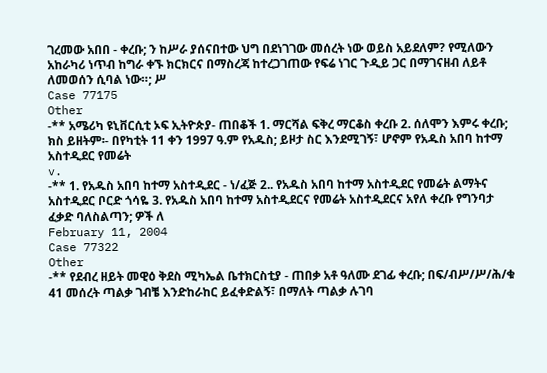ገረመው አበበ - ቀረቡ; ን ከሥራ ያሰናበተው ህግ በደነገገው መሰረት ነው ወይስ አይደለም? የሚለውን አከራካሪ ነጥብ ከግራ ቀኙ ክርክርና በማስረጃ ከተረጋገጠው የፍሬ ነገር ጉዲይ ጋር በማገናዘብ ለይቶ ለመወሰን ሲባል ነው።; ሥ
Case 77175
Other
-** አሜሪካ ዩኒቨርሲቲ ኦፍ ኢትዮጵያ- ጠበቆች 1. ማርሻል ፍቅረ ማርቆስ ቀረቡ 2. ሰለሞን እምሩ ቀረቡ; ክስ ይዘትም፡- በየካቲት 11 ቀን 1997 ዓ.ም የአዱስ; ይዞታ ስር እንደሚገኝ፣ ሆኖም የአዱስ አበባ ከተማ አስተዲደር የመሬት
v.
-** 1. የአዱስ አበባ ከተማ አስተዲደር - ነ/ፈጅ 2.. የአዱስ አበባ ከተማ አስተዲደር የመሬት ልማትና አስተዲደር ቦርድ ጎሳዬ 3. የአዱስ አበባ ከተማ አስተዲደርና የመሬት አስተዲደርና አየለ ቀረቡ የግንባታ ፈቃድ ባለስልጣን; ዎች ለ
February 11, 2004
Case 77322
Other
-** የደብረ ዘይት መዊዕ ቅደስ ሚካኤል ቤተክርስቲያ - ጠበቃ አቶ ዓለሙ ደገፊ ቀረቡ; በፍ/ብሥ/ሥ/ሕ/ቁ 41 መሰረት ጣልቃ ገብቼ እንድከራከር ይፈቀድልኝ፣ በማለት ጣልቃ ሉገባ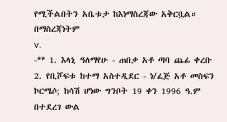የሚችልበትን አቤቱታ ከእነማስረጃው አቅርቧል። በማስረጃነትም
v.
-** 1. እላኒ ዓለማየሁ - ጠበቃ አቶ ጣባ ጨፊ ቀረቡ 2. የቢሾፍቱ ከተማ አስተዲደር - ነ/ፈጅ አቶ መስፍን ኮርሜሶ; ከሳሽ ሆነው ግንቦት 19 ቀን 1996 ዓ.ም በተደረገ ውል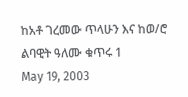ከአቶ ገረመው ጥላሁን እና ከወ/ሮ ልባዊት ዓለሙ ቁጥሩ 1
May 19, 2003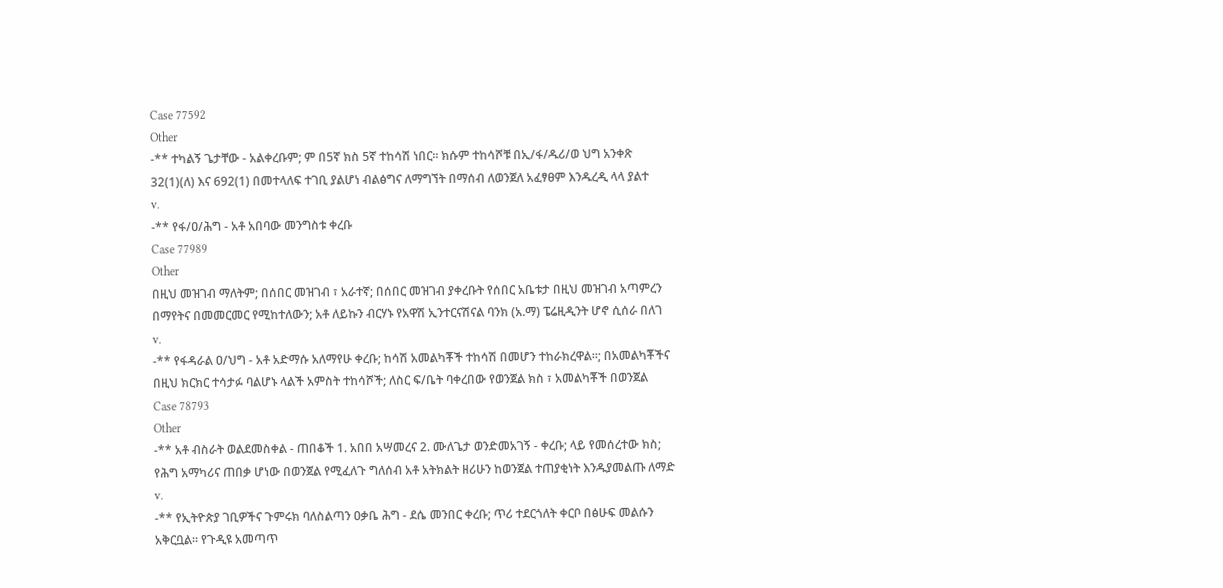Case 77592
Other
-** ተካልኝ ጌታቸው - አልቀረቡም; ም በ5ኛ ክስ 5ኛ ተከሳሽ ነበር። ክሱም ተከሳሾቹ በኢ/ፋ/ዱሪ/ወ ህግ አንቀጽ 32(1)(ለ) እና 692(1) በመተላለፍ ተገቢ ያልሆነ ብልፅግና ለማግኘት በማሰብ ለወንጀለ አፈፃፀም እንዱረዲ ላላ ያልተ
v.
-** የፋ/ዐ/ሕግ - አቶ አበባው መንግስቱ ቀረቡ
Case 77989
Other
በዚህ መዝገብ ማለትም; በሰበር መዝገብ ፣ አራተኛ; በሰበር መዝገብ ያቀረቡት የሰበር አቤቱታ በዚህ መዝገብ አጣምረን በማየትና በመመርመር የሚከተለውን; አቶ ለይኩን ብርሃኑ የአዋሽ ኢንተርናሽናል ባንክ (አ.ማ) ፔሬዚዲንት ሆኖ ሲሰራ በለገ
v.
-** የፋዳራል ዐ/ህግ - አቶ አድማሱ አለማየሁ ቀረቡ; ከሳሽ አመልካቾች ተከሳሽ በመሆን ተከራክረዋል።; በአመልካቾችና በዚህ ክርክር ተሳታፉ ባልሆኑ ላልች አምስት ተከሳሾች; ለስር ፍ/ቤት ባቀረበው የወንጀል ክስ ፣ አመልካቾች በወንጀል
Case 78793
Other
-** አቶ ብስራት ወልደመስቀል - ጠበቆች 1. አበበ አሣመረና 2. ሙለጌታ ወንድመአገኝ - ቀረቡ; ላይ የመሰረተው ክስ; የሕግ አማካሪና ጠበቃ ሆነው በወንጀል የሚፈለጉ ግለሰብ አቶ አትክልት ዘሪሁን ከወንጀል ተጠያቂነት እንዱያመልጡ ለማድ
v.
-** የኢትዮጵያ ገቢዎችና ጉምሩክ ባለስልጣን ዐቃቤ ሕግ - ደሴ መንበር ቀረቡ; ጥሪ ተደርጎለት ቀርቦ በፅሁፍ መልሱን አቅርቧል። የጉዲዩ አመጣጥ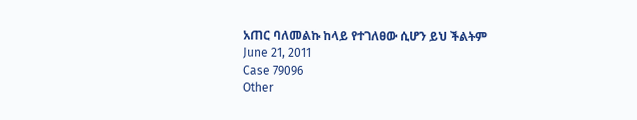አጠር ባለመልኩ ከላይ የተገለፀው ሲሆን ይህ ችልትም
June 21, 2011
Case 79096
Other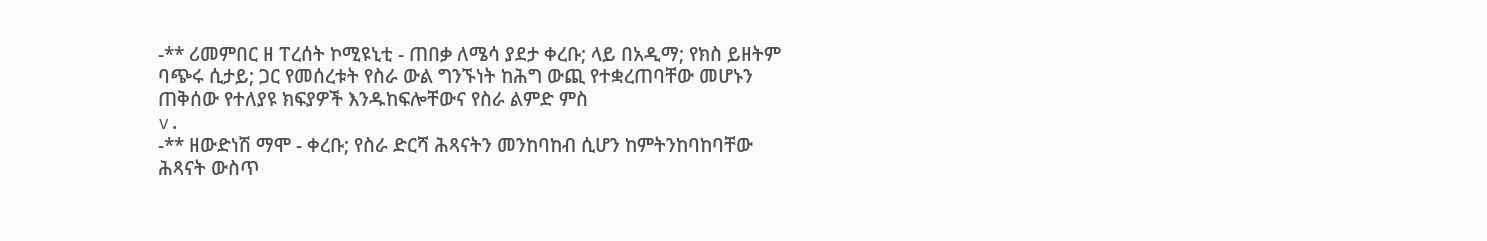-** ሪመምበር ዘ ፐረሰት ኮሚዩኒቲ - ጠበቃ ለሜሳ ያደታ ቀረቡ; ላይ በአዲማ; የክስ ይዘትም ባጭሩ ሲታይ; ጋር የመሰረቱት የስራ ውል ግንኙነት ከሕግ ውጪ የተቋረጠባቸው መሆኑን ጠቅሰው የተለያዩ ክፍያዎች እንዱከፍሎቸውና የስራ ልምድ ምስ
v.
-** ዘውድነሽ ማሞ - ቀረቡ; የስራ ድርሻ ሕጻናትን መንከባከብ ሲሆን ከምትንከባከባቸው ሕጻናት ውስጥ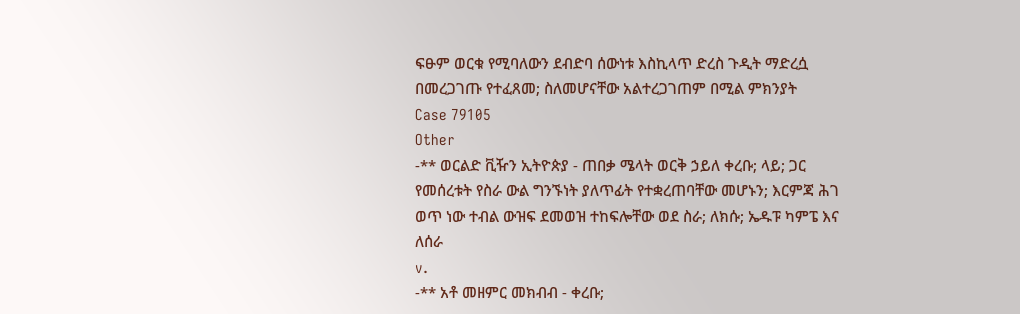ፍፁም ወርቁ የሚባለውን ደብድባ ሰውነቱ እስኪላጥ ድረስ ጉዲት ማድረሷ በመረጋገጡ የተፈጸመ; ስለመሆናቸው አልተረጋገጠም በሚል ምክንያት
Case 79105
Other
-** ወርልድ ቪዥን ኢትዮጵያ - ጠበቃ ሜላት ወርቅ ኃይለ ቀረቡ; ላይ; ጋር የመሰረቱት የስራ ውል ግንኙነት ያለጥፊት የተቋረጠባቸው መሆኑን; እርምጃ ሕገ ወጥ ነው ተብል ውዝፍ ደመወዝ ተከፍሎቸው ወደ ስራ; ለክሱ; ኤዱፑ ካምፔ እና ለሰራ
v.
-** አቶ መዘምር መክብብ - ቀረቡ;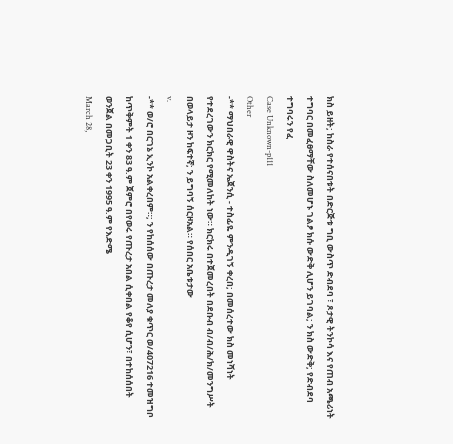ክስ ይዘት; ከስራ የተሰናበቱት በድርጅቱ ግቢ ውስጥ ድብደባ ፣ ጾታዊ ትንኮሳ እና የጠብ አጫሪነት ተግባር በመፈፀማቸው ስለመሆኑ ገልፆ ክሱ ውድቅ ሊሆን ይገባል; ን ክስ ውድቅ; የድብደባ ተግባሩን የፈ
Case Unknown-p111
Other
-** ማህበራዊ ዋስትና ኤጀንሲ - ተስፊዬ ምንዲገኝ ቀረበ; በመሰረተው ክስ መነሻነት የተደረገውን ክርክር የሚመለከት ነው። ክርክሩ በተጀመረበት በደቡብ ብ/ብ/ሕ/ክ/መንግሥት በወላይታ ዞን ከፍተኛ; ን ይግባኝ ሰርዞአል። የሰበር አቤቱታው
v.
-** ወ/ሮ በርገኔ ኢንኮ አልቀረበም።; ን የከሰሰው በጡረታ መለያ ቁጥር ወ/407216 ተመዝግቦ ከጥቅምት 1 ቀን 83 ዓ.ም ጀምሮ በየወሩ የጡረታ አበል ሲቀበል የቆየ ሲሆን፣ በተከሰሰበት ወንጀል በመጋቢት 23 ቀን 1995 ዓ.ም የእድሜ
March 28,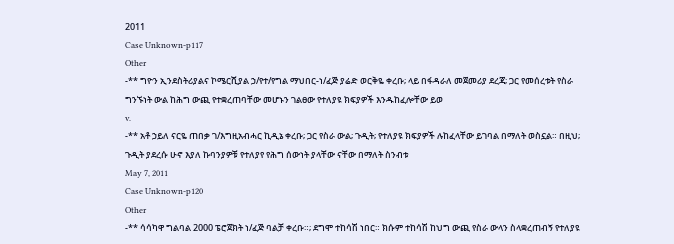2011
Case Unknown-p117
Other
-** ግዮን ኢንደስትሪያልና ኮሜርሺያል ኃ/የተ/የግል ማህበር-ነ/ፈጅ ያሬድ ወርቅዬ ቀረቡ; ላይ በፋዳራለ መጀመሪያ ደረጃ; ጋር የመሰረቱት የስራ ግንኙነት ውል ከሕግ ውጪ የተቋረጠባቸው መሆኑን ገልፀው የተለያዩ ክፍያዎች እንዱከፈሎቸው ይወ
v.
-** አቶ ኃይለ ናርዬ ጠበቃ ገ/እግዚአብሓር ኪዲኔ ቀረቡ; ጋር የስራ ውል; ጉዲት; የተለያዩ ክፍያዎች ሉከፈላቸው ይገባል በማለት ወስኗል። በዚህ; ጉዲት ያደረሱ ሁኖ እያለ ኩባንያዎቹ የተለያየ የሕግ ሰውነት ያላቸው ናቸው በማለት ስንብቱ
May 7, 2011
Case Unknown-p120
Other
-** ሳሳካዋ ግልባል 2000 ፔሮጀክት ነ/ፈጅ ባልቻ ቀረቡ።; ደግሞ ተከሳሽ ነበር። ክሱም ተከሳሽ ከህግ ውጪ የስራ ውላን ስላቋረጠብኝ የተለያዩ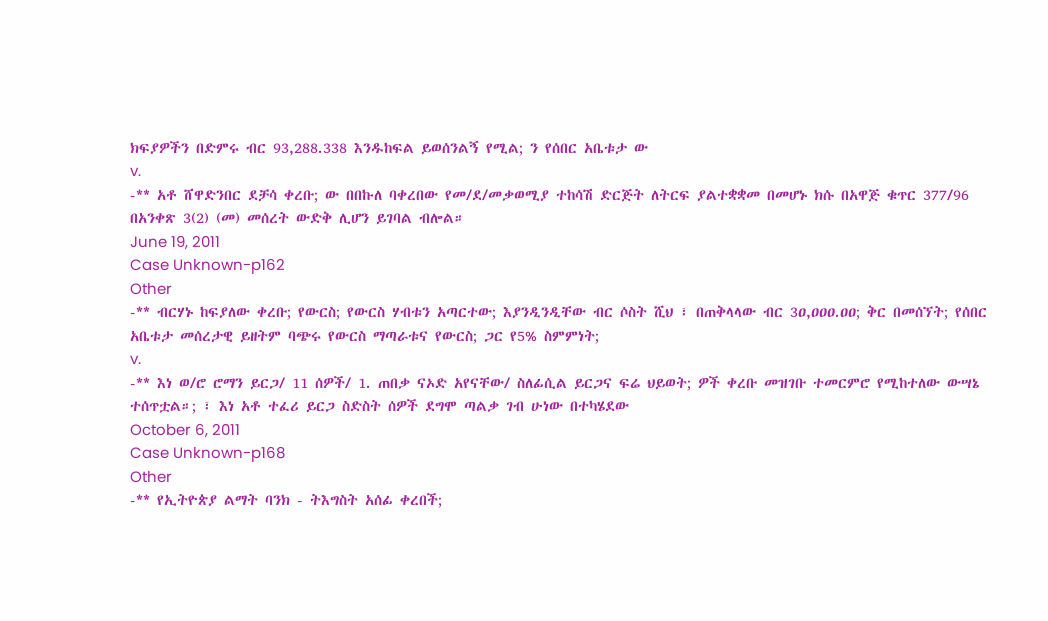ክፍያዎችን በድምሩ ብር 93,288.338 እንዱከፍል ይወሰንልኝ የሚል; ን የሰበር አቤቱታ ው
v.
-** አቶ ሸዋድንበር ደቻሳ ቀረቡ; ው በበኩለ ባቀረበው የመ/ደ/መቃወሚያ ተከሳሽ ድርጅት ለትርፍ ያልተቋቋመ በመሆኑ ክሱ በአዋጅ ቁጥር 377/96 በአንቀጽ 3(2) (መ) መሰረት ውድቅ ሊሆን ይገባል ብሎል።
June 19, 2011
Case Unknown-p162
Other
-** ብርሃኑ ከፍያለው ቀረቡ; የውርስ; የውርስ ሃብቱን አጣርተው; እያንዲንዲቸው ብር ሶስት ሺህ ፣ በጠቅላላው ብር 3ዐ,ዐዐዐ.ዐዐ; ቅር በመሰኘት; የሰበር አቤቱታ መሰረታዊ ይዘትም ባጭሩ የውርስ ማጣራቱና የውርስ; ጋር የ5% ስምምነት;
v.
-** እነ ወ/ሮ ሮማን ይርጋ/ 11 ሰዎች/ 1. ጠበቃ ናኦድ አየናቸው/ ስለፊሲል ይርጋና ፍሬ ህይወት; ዎች ቀረቡ መዝገቡ ተመርምሮ የሚከተለው ውሣኔ ተሰጥቷል።; ፣ እነ አቶ ተፈሪ ይርጋ ስድስት ሰዎች ደግሞ ጣልቃ ገብ ሁነው በተካሄደው
October 6, 2011
Case Unknown-p168
Other
-** የኢትዮጵያ ልማት ባንክ - ትእግስት አሰፊ ቀረበች;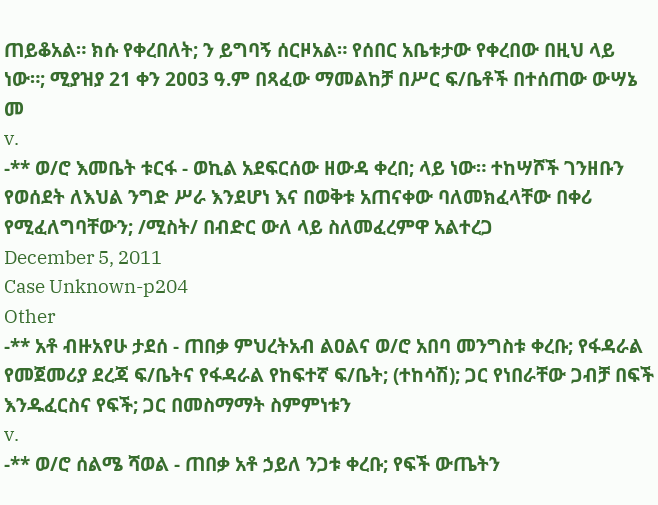ጠይቆአል። ክሱ የቀረበለት; ን ይግባኝ ሰርዞአል። የሰበር አቤቱታው የቀረበው በዚህ ላይ ነው።; ሚያዝያ 21 ቀን 2ዐዐ3 ዓ.ም በጻፈው ማመልከቻ በሥር ፍ/ቤቶች በተሰጠው ውሣኔ መ
v.
-** ወ/ሮ እመቤት ቱርፋ - ወኪል አደፍርሰው ዘውዳ ቀረበ; ላይ ነው። ተከሣሾች ገንዘቡን የወሰደት ለእህል ንግድ ሥራ እንደሆነ እና በወቅቱ አጠናቀው ባለመክፈላቸው በቀሪ የሚፈለግባቸውን; /ሚስት/ በብድር ውለ ላይ ስለመፈረምዋ አልተረጋ
December 5, 2011
Case Unknown-p204
Other
-** አቶ ብዙአየሁ ታደሰ - ጠበቃ ምህረትአብ ልዐልና ወ/ሮ አበባ መንግስቱ ቀረቡ; የፋዳራል የመጀመሪያ ደረጃ ፍ/ቤትና የፋዳራል የከፍተኛ ፍ/ቤት; (ተከሳሽ); ጋር የነበራቸው ጋብቻ በፍች እንዱፈርስና የፍች; ጋር በመስማማት ስምምነቱን
v.
-** ወ/ሮ ሰልሜ ሻወል - ጠበቃ አቶ ኃይለ ንጋቱ ቀረቡ; የፍች ውጤትን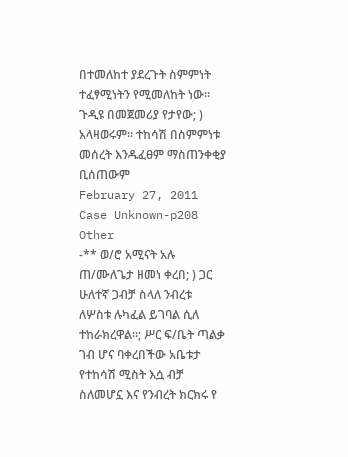በተመለከተ ያደረጉት ስምምነት ተፈፃሚነትን የሚመለከት ነው። ጉዲዩ በመጀመሪያ የታየው; ) አላዛወሩም። ተከሳሽ በስምምነቱ መሰረት እንዱፈፀም ማስጠንቀቂያ ቢሰጠውም
February 27, 2011
Case Unknown-p208
Other
-** ወ/ሮ አሚናት አሉ ጠ/ሙለጌታ ዘመነ ቀረበ; ) ጋር ሁለተኛ ጋብቻ ስላለ ንብረቱ ለሦስቱ ሉካፈል ይገባል ሲለ ተከራክረዋል።; ሥር ፍ/ቤት ጣልቃ ገብ ሆና ባቀረበችው አቤቱታ የተከሳሽ ሚስት እሷ ብቻ ስለመሆኗ እና የንብረት ክርክሩ የ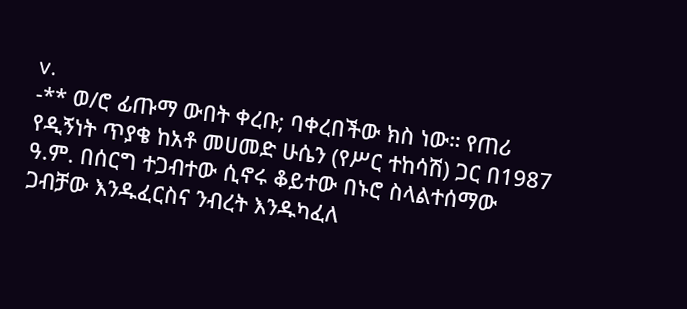v.
-** ወ/ሮ ፊጡማ ውበት ቀረቡ; ባቀረበችው ክስ ነው። የጠሪ የዲኝነት ጥያቄ ከአቶ መሀመድ ሁሴን (የሥር ተከሳሽ) ጋር በ1987 ዓ.ም. በሰርግ ተጋብተው ሲኖሩ ቆይተው በኑሮ ስላልተሰማው ጋብቻው እንዱፈርስና ንብረት እንዱካፈለ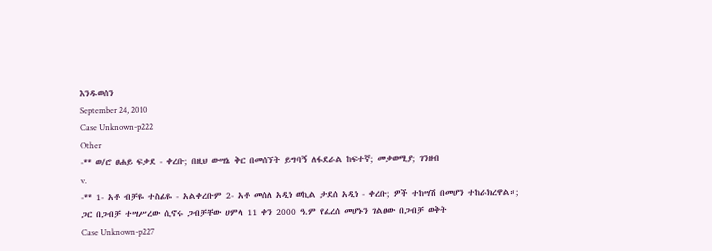እንዱወሰን
September 24, 2010
Case Unknown-p222
Other
-** ወ/ሮ ፀሐይ ፍቃደ - ቀረቡ; በዚህ ውሣኔ ቅር በመሰኘት ይግባኝ ለፋደራል ከፍተኛ; መቃወሚያ; ገንዘብ
v.
-** 1- አቶ ብቻዬ ተስፊዬ - አልቀረቡም 2- አቶ መሰለ አዲነ ወኪል ታደሰ አዲነ - ቀረቡ; ዎች ተከሣሽ በመሆን ተከራክረዋል።; ጋር በጋብቻ ተሣሥረው ሲኖሩ ጋብቻቸው ሀምላ 11 ቀን 2000 ዓ.ም የፈረሰ መሆኑን ገልፀው በጋብቻ ወቅት
Case Unknown-p227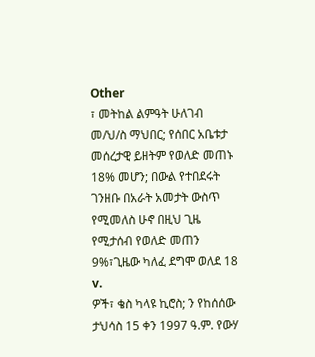Other
፣ መትከል ልምዓት ሁለገብ መ/ህ/ስ ማህበር; የሰበር አቤቱታ መሰረታዊ ይዘትም የወለድ መጠኑ 18% መሆን; በውል የተበደሩት ገንዘቡ በአራት አመታት ውስጥ የሚመለስ ሁኖ በዚህ ጊዜ የሚታሰብ የወለድ መጠን 9%፣ጊዜው ካለፈ ደግሞ ወለደ 18
v.
ዎች፣ ቄስ ካላዩ ኪሮስ; ን የከሰሰው ታህሳስ 15 ቀን 1997 ዓ.ም. የውሃ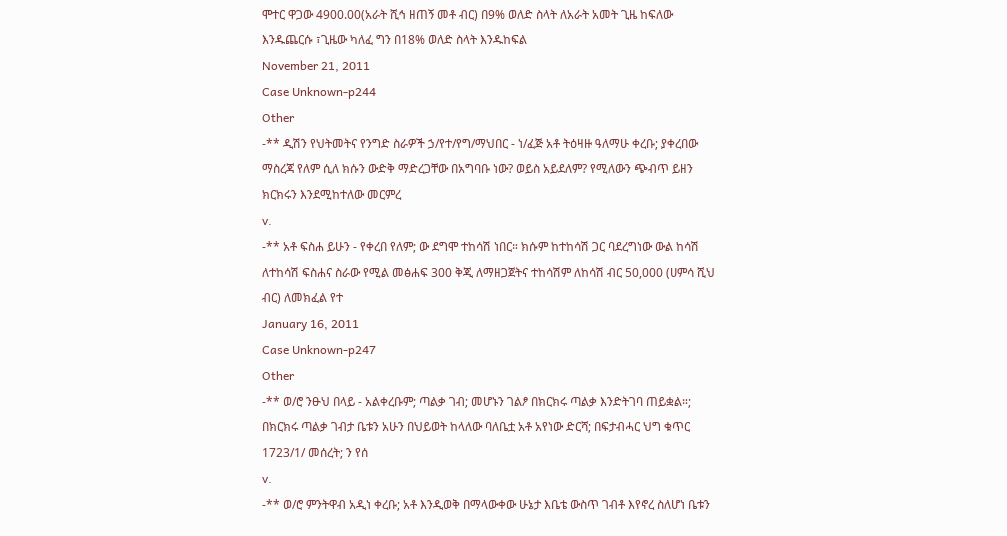ሞተር ዋጋው 4900.00(አራት ሺኅ ዘጠኝ መቶ ብር) በ9% ወለድ ስላት ለአራት አመት ጊዜ ከፍለው እንዱጨርሱ ፣ጊዜው ካለፈ ግን በ18% ወለድ ስላት እንዱከፍል
November 21, 2011
Case Unknown-p244
Other
-** ዲሽን የህትመትና የንግድ ስራዎች ኃ/የተ/የግ/ማህበር - ነ/ፈጅ አቶ ትዕዛዙ ዓለማሁ ቀረቡ; ያቀረበው ማስረጃ የለም ሲለ ክሱን ውድቅ ማድረጋቸው በአግባቡ ነው? ወይስ አይደለም? የሚለውን ጭብጥ ይዘን ክርክሩን እንደሚከተለው መርምረ
v.
-** አቶ ፍስሐ ይሁን - የቀረበ የለም; ው ደግሞ ተከሳሽ ነበር። ክሱም ከተከሳሽ ጋር ባደረግነው ውል ከሳሽ ለተከሳሽ ፍስሐና ስራው የሚል መፅሐፍ 300 ቅጂ ለማዘጋጀትና ተከሳሽም ለከሳሽ ብር 50,000 (ሀምሳ ሺህ ብር) ለመክፈል የተ
January 16, 2011
Case Unknown-p247
Other
-** ወ/ሮ ንፁህ በላይ - አልቀረቡም; ጣልቃ ገብ; መሆኑን ገልፆ በክርክሩ ጣልቃ እንድትገባ ጠይቋል።; በክርክሩ ጣልቃ ገብታ ቤቱን አሁን በህይወት ከላለው ባለቤቷ አቶ አየነው ድርሻ; በፍታብሓር ህግ ቁጥር 1723/1/ መሰረት; ን የሰ
v.
-** ወ/ሮ ምንትዋብ አዲነ ቀረቡ; አቶ እንዲወቅ በማላውቀው ሁኔታ እቤቴ ውስጥ ገብቶ እየኖረ ስለሆነ ቤቱን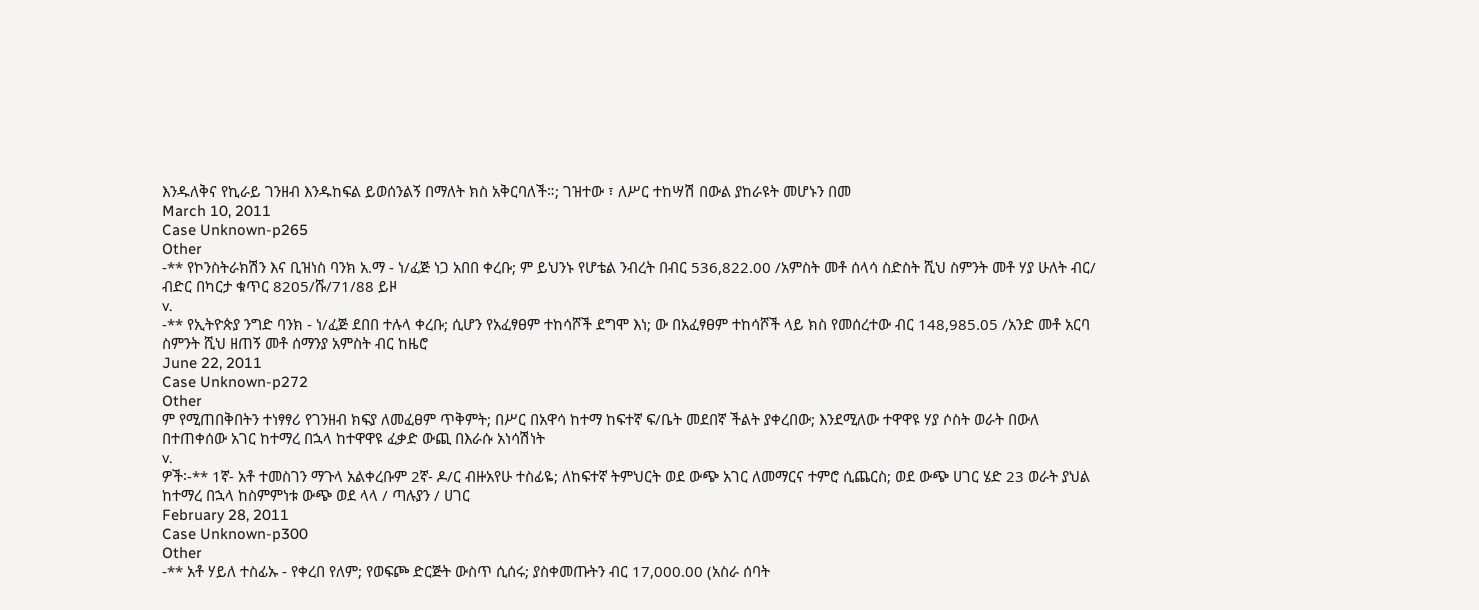እንዱለቅና የኪራይ ገንዘብ እንዱከፍል ይወሰንልኝ በማለት ክስ አቅርባለች።; ገዝተው ፣ ለሥር ተከሣሽ በውል ያከራዩት መሆኑን በመ
March 10, 2011
Case Unknown-p265
Other
-** የኮንስትራክሽን እና ቢዝነስ ባንክ አ.ማ - ነ/ፈጅ ነጋ አበበ ቀረቡ; ም ይህንኑ የሆቴል ንብረት በብር 536,822.00 /አምስት መቶ ሰላሳ ስድስት ሺህ ስምንት መቶ ሃያ ሁለት ብር/ ብድር በካርታ ቁጥር 8205/ሹ/71/88 ይዞ
v.
-** የኢትዮጵያ ንግድ ባንክ - ነ/ፈጅ ደበበ ተሉላ ቀረቡ; ሲሆን የአፈፃፀም ተከሳሾች ደግሞ እነ; ው በአፈፃፀም ተከሳሾች ላይ ክስ የመሰረተው ብር 148,985.05 /አንድ መቶ አርባ ስምንት ሺህ ዘጠኝ መቶ ሰማንያ አምስት ብር ከዜሮ
June 22, 2011
Case Unknown-p272
Other
ም የሚጠበቅበትን ተነፃፃሪ የገንዘብ ክፍያ ለመፈፀም ጥቅምት; በሥር በአዋሳ ከተማ ከፍተኛ ፍ/ቤት መደበኛ ችልት ያቀረበው; እንደሚለው ተዋዋዩ ሃያ ሶስት ወራት በውለ በተጠቀሰው አገር ከተማረ በኋላ ከተዋዋዩ ፈቃድ ውጪ በእራሱ አነሳሽነት
v.
ዎች፡-** 1ኛ- አቶ ተመስገን ማጉላ አልቀረቡም 2ኛ- ዶ/ር ብዙአየሁ ተስፊዬ; ለከፍተኛ ትምህርት ወደ ውጭ አገር ለመማርና ተምሮ ሲጨርስ; ወደ ውጭ ሀገር ሄድ 23 ወራት ያህል ከተማረ በኋላ ከስምምነቱ ውጭ ወደ ላላ / ጣሉያን / ሀገር
February 28, 2011
Case Unknown-p300
Other
-** አቶ ሃይለ ተስፊኡ - የቀረበ የለም; የወፍጮ ድርጅት ውስጥ ሲሰሩ; ያስቀመጡትን ብር 17,000.00 (አስራ ሰባት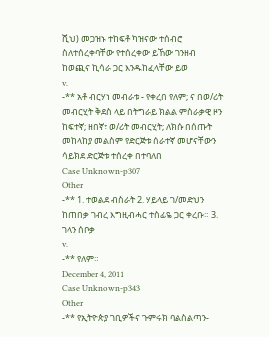ሺህ) መጋዝኑ ተከፍቶ ካዝናው ተሰብሮ ስለተሰረቀባቸው የተሰረቀው ይኸው ገንዘብ ከወጪና ኪሳራ ጋር እንዱከፈላቸው ይወ
v.
-** አቶ ብርሃነ መብራቱ - የቀረበ የለም; ና በወ/ሪት መብርሂት ቅደስ ላይ በትግራይ ክልል ምስራቃዊ ዞን ከፍተኛ; ዘበኛ፣ ወ/ሪት መብርሂት; ለክሱ በሰጡት መከላከያ መልስም የድርጅቱ ሰራተኛ መሆናቸውን ሳይክደ ድርጅቱ ተሰረቀ በተባለበ
Case Unknown-p307
Other
-** 1. ተወልደ ብስራት 2. ሃይላይ ገ/መድህን ከጠበቃ ገብረ እግዚብሓር ተስፊዬ ጋር ቀረቡ። 3. ገላን ሰቦቃ
v.
-** የለም።
December 4, 2011
Case Unknown-p343
Other
-** የኢትዮጵያ ገቢዎችና ጉምሩክ ባልስልጣን-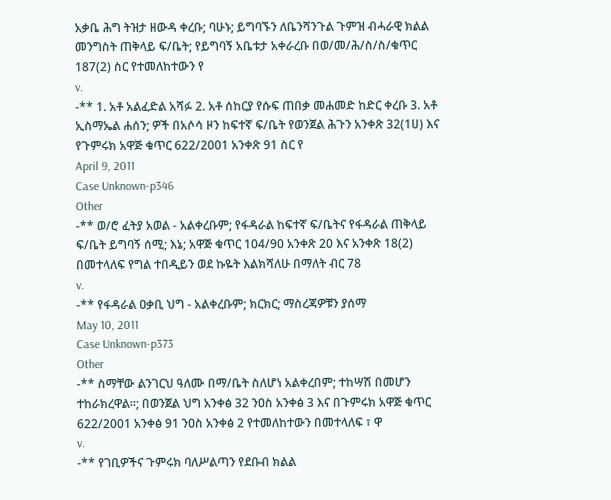አቃቤ ሕግ ትዝታ ዘውዳ ቀረቡ; ባሁኑ; ይግባኙን ለቤንሻንጉል ጉምዝ ብሓራዊ ክልል መንግስት ጠቅላይ ፍ/ቤት; የይግባኝ አቤቱታ አቀራረቡ በወ/መ/ሕ/ስ/ስ/ቁጥር 187(2) ስር የተመለከተውን የ
v.
-** 1. አቶ አልፈድል አሻፉ 2. አቶ ሰከርያ የሱፍ ጠበቃ መሐመድ ከድር ቀረቡ 3. አቶ ኢስማኤል ሐሰን; ዎች በአሶሳ ዞን ከፍተኛ ፍ/ቤት የወንጀል ሕጉን አንቀጽ 32(1ሀ) እና የጉምሩክ አዋጅ ቁጥር 622/2001 አንቀጽ 91 ስር የ
April 9, 2011
Case Unknown-p346
Other
-** ወ/ሮ ፈትያ አወል - አልቀረቡም; የፋዳራል ከፍተኛ ፍ/ቤትና የፋዳራል ጠቅላይ ፍ/ቤት ይግባኝ ሰሚ; እኔ; አዋጅ ቁጥር 104/90 አንቀጽ 20 እና አንቀጽ 18(2) በመተላለፍ የግል ተበዲይን ወደ ኩዬት እልክሻለሁ በማለት ብር 78
v.
-** የፋዳራል ዐቃቢ ህግ - አልቀረቡም; ክርክር; ማስረጃዎቹን ያሰማ
May 10, 2011
Case Unknown-p373
Other
-** ስማቸው ልንገርህ ዓለሙ በማ/ቤት ስለሆነ አልቀረበም; ተከሣሽ በመሆን ተከራክረዋል።; በወንጀል ህግ አንቀፅ 32 ንዐስ አንቀፅ 3 እና በጉምሩክ አዋጅ ቁጥር 622/2001 አንቀፅ 91 ንዐስ አንቀፅ 2 የተመለከተውን በመተላለፍ ፣ ዋ
v.
-** የገቢዎችና ጉምሩክ ባለሥልጣን የደቡብ ክልል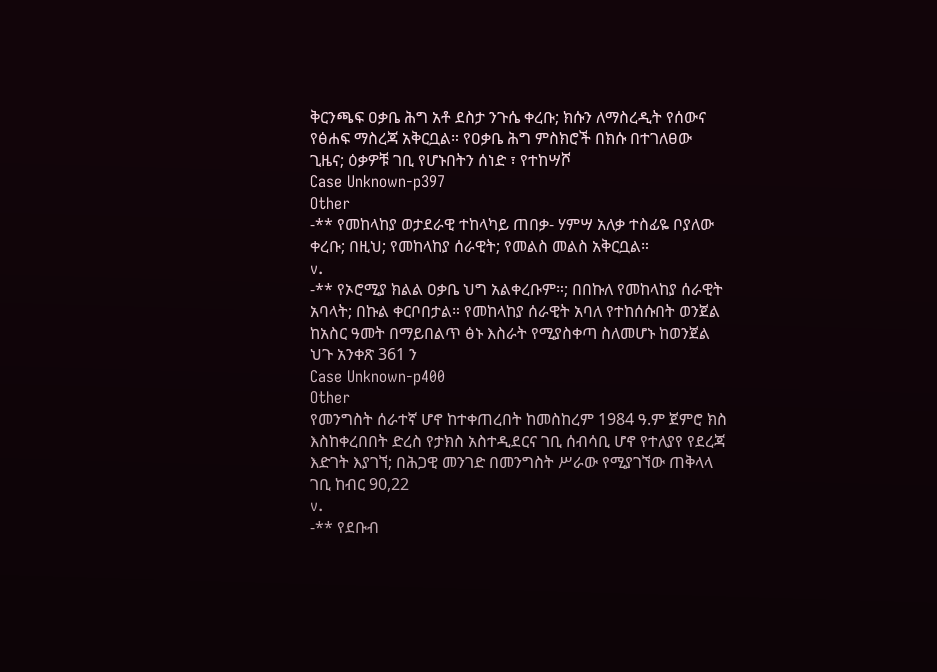ቅርንጫፍ ዐቃቤ ሕግ አቶ ደስታ ንጉሴ ቀረቡ; ክሱን ለማስረዲት የሰውና የፅሐፍ ማስረጃ አቅርቧል። የዐቃቤ ሕግ ምስክሮች በክሱ በተገለፀው ጊዜና; ዕቃዎቹ ገቢ የሆኑበትን ሰነድ ፣ የተከሣሾ
Case Unknown-p397
Other
-** የመከላከያ ወታደራዊ ተከላካይ ጠበቃ- ሃምሣ አለቃ ተስፊዬ ቦያለው ቀረቡ; በዚህ; የመከላከያ ሰራዊት; የመልስ መልስ አቅርቧል።
v.
-** የኦሮሚያ ክልል ዐቃቤ ህግ አልቀረቡም።; በበኩለ የመከላከያ ሰራዊት አባላት; በኩል ቀርቦበታል። የመከላከያ ሰራዊት አባለ የተከሰሱበት ወንጀል ከአስር ዓመት በማይበልጥ ፅኑ እስራት የሚያስቀጣ ስለመሆኑ ከወንጀል ህጉ አንቀጽ 361 ን
Case Unknown-p400
Other
የመንግስት ሰራተኛ ሆኖ ከተቀጠረበት ከመስከረም 1984 ዓ.ም ጀምሮ ክስ እስከቀረበበት ድረስ የታክስ አስተዲደርና ገቢ ሰብሳቢ ሆኖ የተለያየ የደረጃ እድገት እያገኘ; በሕጋዊ መንገድ በመንግስት ሥራው የሚያገኘው ጠቅላላ ገቢ ከብር 90,22
v.
-** የደቡብ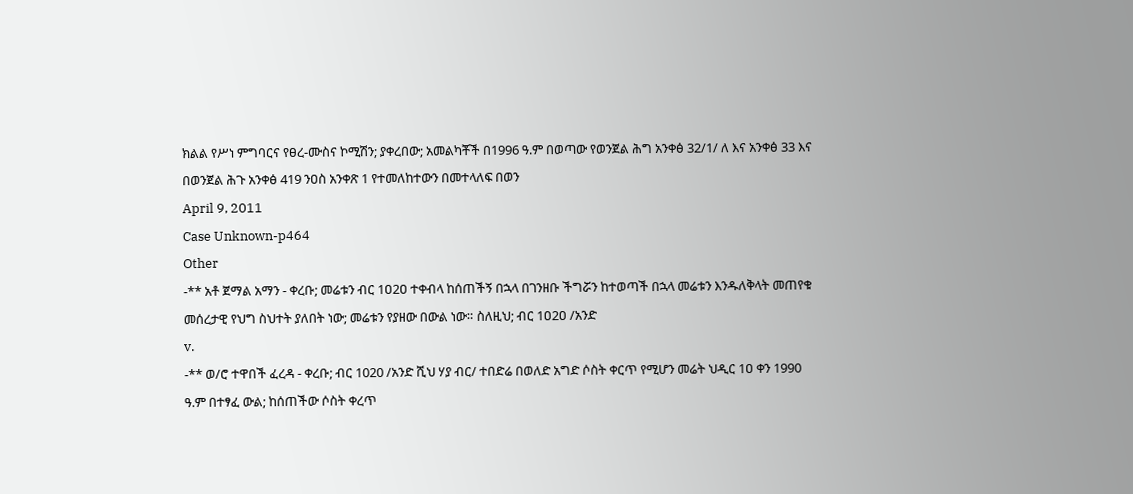ክልል የሥነ ምግባርና የፀረ-ሙስና ኮሚሽን; ያቀረበው; አመልካቾች በ1996 ዓ.ም በወጣው የወንጀል ሕግ አንቀፅ 32/1/ ለ እና አንቀፅ 33 እና በወንጀል ሕጉ አንቀፅ 419 ንዐስ አንቀጽ 1 የተመለከተውን በመተላለፍ በወን
April 9, 2011
Case Unknown-p464
Other
-** አቶ ጀማል አማን - ቀረቡ; መሬቱን ብር 1ዐ2ዐ ተቀብላ ከሰጠችኝ በኋላ በገንዘቡ ችግሯን ከተወጣች በኋላ መሬቱን እንዱለቅላት መጠየቁ መሰረታዊ የህግ ስህተት ያለበት ነው; መሬቱን የያዘው በውል ነው። ስለዚህ; ብር 1ዐ2ዐ /አንድ
v.
-** ወ/ሮ ተዋበች ፈረዳ - ቀረቡ; ብር 1020 /አንድ ሺህ ሃያ ብር/ ተበድሬ በወለድ አግድ ሶስት ቀርጥ የሚሆን መሬት ህዲር 1ዐ ቀን 1990 ዓ.ም በተፃፈ ውል; ከሰጠችው ሶስት ቀረጥ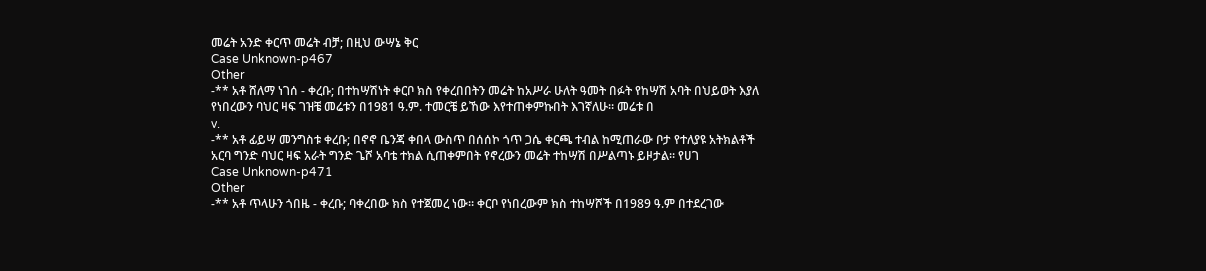መሬት አንድ ቀርጥ መሬት ብቻ; በዚህ ውሣኔ ቅር
Case Unknown-p467
Other
-** አቶ ሸለማ ነገሰ - ቀረቡ; በተከሣሽነት ቀርቦ ክስ የቀረበበትን መሬት ከአሥራ ሁለት ዓመት በፉት የከሣሽ አባት በህይወት እያለ የነበረውን ባህር ዛፍ ገዝቼ መሬቱን በ1981 ዓ.ም. ተመርቼ ይኸው እየተጠቀምኩበት እገኛለሁ። መሬቱ በ
v.
-** አቶ ፊይሣ መንግስቱ ቀረቡ; በኖኖ ቤንጃ ቀበላ ውስጥ በሰሰኮ ጎጥ ጋሴ ቀርጫ ተብል ከሚጠራው ቦታ የተለያዩ አትክልቶች አርባ ግንድ ባህር ዛፍ አራት ግንድ ጌሾ አባቴ ተክል ሲጠቀምበት የኖረውን መሬት ተከሣሽ በሥልጣኑ ይዞታል። የሀገ
Case Unknown-p471
Other
-** አቶ ጥላሁን ጎበዜ - ቀረቡ; ባቀረበው ክስ የተጀመረ ነው። ቀርቦ የነበረውም ክስ ተከሣሾች በ1989 ዓ.ም በተደረገው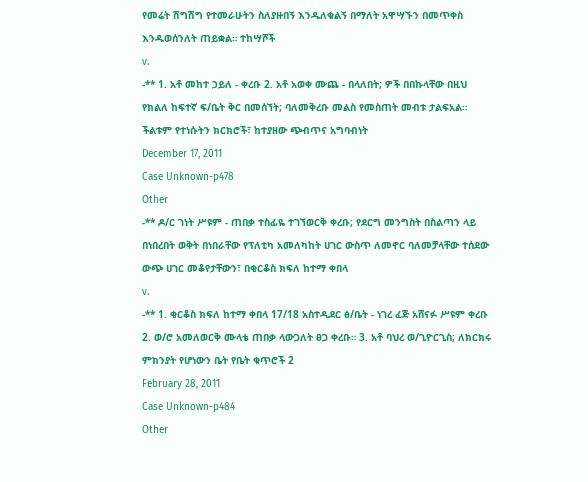የመሬት ሽግሽግ የተመራሁትን ስለያዙበኝ እንዱለቁልኝ በማለት አዋሣኙን በመጥቀስ እንዱወሰንለት ጠይቋል። ተከሣሾች
v.
-** 1. አቶ መከተ ኃይለ - ቀረቡ 2. አቶ አወቀ ሙጨ - በላለበት; ዎች በበኩላቸው በዚህ የክልለ ከፍተኛ ፍ/ቤት ቅር በመሰኘት; ባለመቅረቡ መልስ የመስጠት መብቱ ታልፍአል። ችልቱም የተነሱትን ክርክሮች፣ ከተያዘው ጭብጥና አግባብነት
December 17, 2011
Case Unknown-p478
Other
-** ዶ/ር ገነት ሥዩም - ጠበቃ ተስፊዬ ተገኘወርቅ ቀረቡ; የደርግ መንግስት በስልጣን ላይ በነበረበት ወቅት በነበራቸው የፕለቲካ አመለካከት ሀገር ውስጥ ለመኖር ባለመቻላቸው ተሰደው ውጭ ሀገር መቆየታቸውን፣ በቂርቆስ ክፍለ ከተማ ቀበላ
v.
-** 1. ቂርቆስ ክፍለ ከተማ ቀበላ 17/18 አስተዲደር ፅ/ቤት - ነገረ ፈጅ አሸናፉ ሥዩም ቀረቡ 2. ወ/ሮ አመለወርቅ ሙላቴ ጠበቃ ላውጋለት ፀጋ ቀረቡ። 3. አቶ ባህረ ወ/ጊዮርጊስ; ለክርክሩ ምክንያት የሆነውን ቤት የቤት ቁጥሮች 2
February 28, 2011
Case Unknown-p484
Other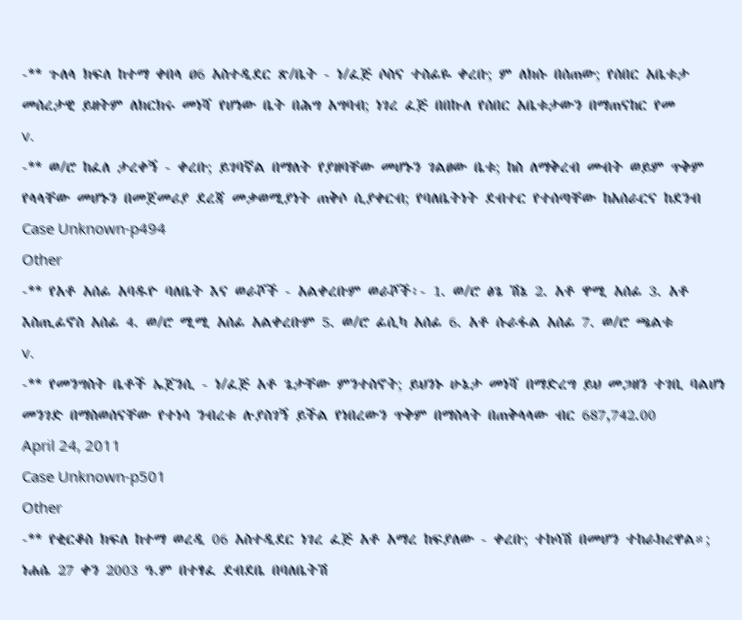-** ጉለላ ክፍለ ከተማ ቀበላ ዐ6 አስተዲደር ጽ/ቤት - ነ/ፈጅ ሶስና ተስፊዬ ቀረቡ; ም ለክሱ በሰጠው; የሰበር አቤቱታ መሰረታዊ ይዘትም ለክርክሩ መነሻ የሆነው ቤት በሕግ አግባብ; ነገረ ፈጅ በበኩለ የሰበር አቤቱታውን በማጠናከር የመ
v.
-** ወ/ሮ ከፈለ ታረቀኝ - ቀረቡ; ይገባኛል በማለት የያዘባቸው መሆኑን ገልፀው ቤቱ; ከስ ለማቅረብ መብት ወይም ጥቅም የላላቸው መሆኑን በመጀመሪያ ደረጃ መቃወሚያነት ጠቅሶ ሲያቀርብ; የባለቤትነት ደብተር የተሰጣቸው ከአሰራርና ከደንብ
Case Unknown-p494
Other
-** የአቶ አሰፊ አባዱዮ ባለቤት እና ወራሾች - አልቀረቡም ወራሾች፡- 1. ወ/ሮ ፅጌ ሽኔ 2. አቶ ዋሚ አሰፊ 3. አቶ እስጢፊኖስ አሰፊ 4. ወ/ሮ ሚሚ አሰፊ አልቀረቡም 5. ወ/ሮ ፊሲካ አሰፊ 6. አቶ ሱራፋል አሰፊ 7. ወ/ሮ ጫልቱ
v.
-** የመንግስት ቤቶች ኤጀንሲ - ነ/ፈጅ አቶ ጌታቸው ምንተስኖት; ይህንኑ ሁኔታ መነሻ በማድረግ ይህ መጋዘን ተገቢ ባልሆነ መንገድ በማስወሰናቸው የተነሳ ንብረቱ ሉያስገኝ ይችል የነበረውን ጥቅም በማስላት በጠቅላላው ብር 687,742.00
April 24, 2011
Case Unknown-p501
Other
-** የቂርቆስ ክፍለ ከተማ ወረዲ 06 አስተዲደር ነገረ ፈጅ አቶ አማረ ከፍያለው - ቀረቡ; ተከሳሽ በመሆን ተከራክረዋል።; ነሐሴ 27 ቀን 2003 ዓ.ም በተፃፈ ደብደቤ በባለቤትሽ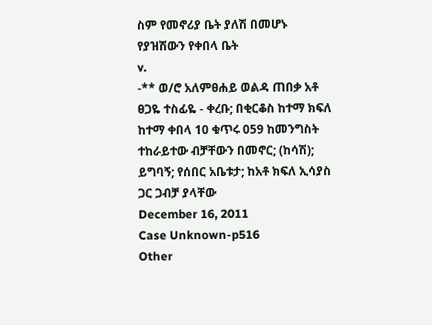ስም የመኖሪያ ቤት ያለሽ በመሆኑ የያዝሽውን የቀበላ ቤት
v.
-** ወ/ሮ አለምፀሐይ ወልዳ ጠበቃ አቶ ፀጋዬ ተስፊዬ - ቀረቡ; በቂርቆስ ከተማ ክፍለ ከተማ ቀበላ 10 ቁጥሩ 059 ከመንግስት ተከራይተው ብቻቸውን በመኖር; (ከሳሽ); ይግባኝ; የሰበር አቤቱታ; ከአቶ ክፍለ ኢሳያስ ጋር ጋብቻ ያላቸው
December 16, 2011
Case Unknown-p516
Other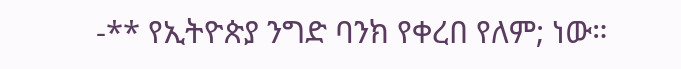-** የኢትዮጵያ ንግድ ባንክ የቀረበ የለም; ነው።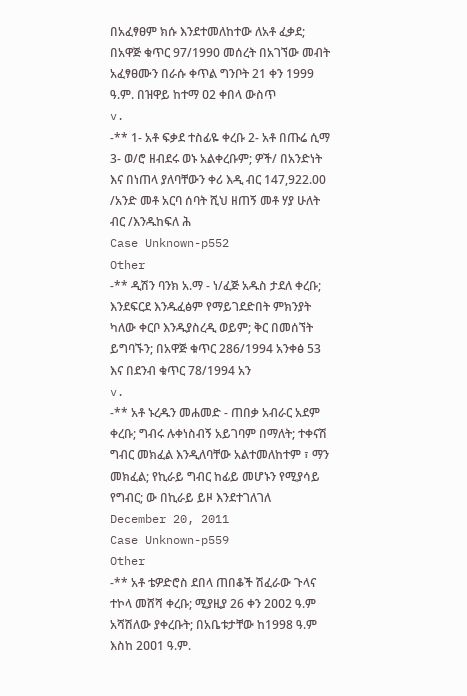በአፈፃፀም ክሱ እንደተመለከተው ለአቶ ፈቃደ; በአዋጅ ቁጥር 97/1990 መሰረት በአገኘው መብት አፈፃፀሙን በራሱ ቀጥል ግንቦት 21 ቀን 1999 ዓ.ም. በዝዋይ ከተማ ዐ2 ቀበላ ውስጥ
v.
-** 1- አቶ ፍቃደ ተስፊዬ ቀረቡ 2- አቶ በጡሬ ሲማ 3- ወ/ሮ ዘብደሩ ወኑ አልቀረቡም; ዎች/ በአንድነት እና በነጠላ ያለባቸውን ቀሪ እዲ ብር 147,922.00 /አንድ መቶ አርባ ሰባት ሺህ ዘጠኝ መቶ ሃያ ሁለት ብር /እንዱከፍለ ሕ
Case Unknown-p552
Other
-** ዲሽን ባንክ አ.ማ - ነ/ፈጅ አዱስ ታደለ ቀረቡ; እንደፍርደ እንዱፈፅም የማይገደድበት ምክንያት ካለው ቀርቦ እንዱያስረዲ ወይም; ቅር በመሰኘት ይግባኙን; በአዋጅ ቁጥር 286/1994 አንቀፅ 53 እና በደንብ ቁጥር 78/1994 አን
v.
-** አቶ ኑረዱን መሐመድ - ጠበቃ አብራር አደም ቀረቡ; ግብሩ ሉቀነስብኝ አይገባም በማለት; ተቀናሽ ግብር መክፈል እንዲለባቸው አልተመለከተም ፣ ማን መክፈል; የኪራይ ግብር ከፊይ መሆኑን የሚያሳይ የግብር; ው በኪራይ ይዞ እንደተገለገለ
December 20, 2011
Case Unknown-p559
Other
-** አቶ ቴዎድሮስ ደበላ ጠበቆች ሽፈራው ጉላና ተኮላ መሸሻ ቀረቡ; ሚያዚያ 26 ቀን 2ዐዐ2 ዓ.ም አሻሽለው ያቀረቡት; በአቤቱታቸው ከ1998 ዓ.ም እስከ 2ዐዐ1 ዓ.ም.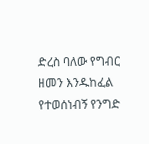ድረስ ባለው የግብር ዘመን እንዱከፈል የተወሰነብኝ የንግድ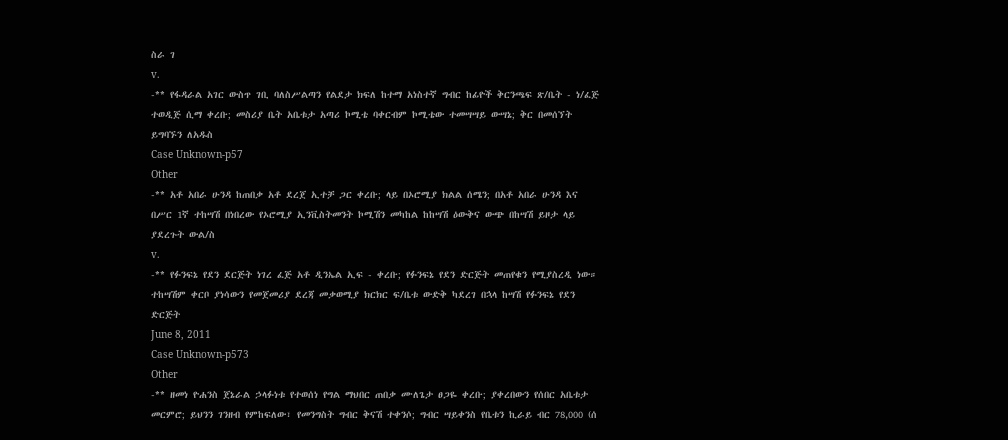ስራ ገ
v.
-** የፋዳራል አገር ውስጥ ገቢ ባለስሥልጣን የልደታ ክፍለ ከተማ አነስተኛ ግብር ከፊዮች ቅርንጫፍ ጽ/ቤት - ነ/ፈጅ ተወዲጅ ሲማ ቀረቡ; መስሪያ ቤት አቤቱታ አጣሪ ኮሚቴ ባቀርብም ኮሚቴው ተመሣሣይ ውሣኔ; ቅር በመሰኘት ይግባኙን ለአዱስ
Case Unknown-p57
Other
-** አቶ አበራ ሁንዳ ከጠበቃ አቶ ደረጀ ኢተቻ ጋር ቀረቡ; ላይ በኦሮሚያ ክልል ሰሜን; በአቶ አበራ ሁንዳ እና በሥር 1ኛ ተከሣሽ በነበረው የኦሮሚያ ኢንቪስትመንት ኮሚሽን መካከል ከከሣሽ ዕውቅና ውጭ በከሣሽ ይዞታ ላይ ያደረጉት ውል/ስ
v.
-** የፉንፍኔ የደን ደርጅት ነገረ ፈጅ አቶ ዲንኤል ኢፍ - ቀረቡ; የፉንፍኔ የደን ድርጅት መጠየቁን የሚያስረዲ ነው። ተከሣሽም ቀርቦ ያነሳውን የመጀመሪያ ደረጃ መቃወሚያ ክርክር ፍ/ቤቱ ውድቅ ካደረገ በኋላ ከሣሽ የፉንፍኔ የደን ድርጅት
June 8, 2011
Case Unknown-p573
Other
-** ዘመነ ዮሐንስ ጀኔራል ኃላፉነቱ የተወሰነ የግል ማህበር ጠበቃ ሙለጌታ ፀጋዬ ቀረቡ; ያቀረበውን የሰበር አቤቱታ መርምሮ; ይህንን ገንዘብ የምከፍለው፣ የመንግስት ግብር ቅናሽ ተቀንሶ; ግብር ሣይቀንስ የቤቱን ኪራይ ብር 78,000 (ሰ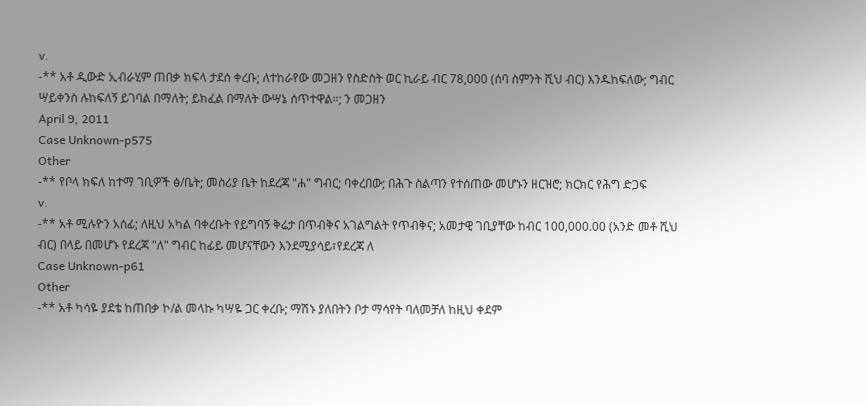v.
-** አቶ ዲውድ ኢብራሂም ጠበቃ ክፍላ ታደሰ ቀረቡ; ለተከራየው መጋዘን የስድስት ወር ኪራይ ብር 78,000 (ሰባ ስምንት ሺህ ብር) እንዱከፍለው; ግብር ሣይቀንስ ሉከፍለኝ ይገባል በማለት; ይክፈል በማለት ውሣኔ ሰጥተዋል።; ን መጋዘን
April 9, 2011
Case Unknown-p575
Other
-** የቦላ ክፍለ ከተማ ገቢዎች ፅ/ቤት; መስሪያ ቤት ከደረጃ "ሐ" ግብር; ባቀረበው; በሕጉ ስልጣን የተሰጠው መሆኑን ዘርዝሮ; ክርክር የሕግ ድጋፍ
v.
-** አቶ ሚሉዮን አሰፊ; ለዚህ አካል ባቀረቡት የይግባኝ ቅሬታ በጥብቅና አገልግልት የጥብቅና; አመታዊ ገቢያቸው ከብር 100,000.00 (አንድ መቶ ሺህ ብር) በላይ በመሆኑ የደረጃ "ለ" ግብር ከፊይ መሆናቸውን እንደሚያሳይ፣የደረጃ ለ
Case Unknown-p61
Other
-** አቶ ካሳዬ ያደቴ ከጠበቃ ኮ/ል መላኩ ካሣዬ ጋር ቀረቡ; ማሽኑ ያለበትን ቦታ ማሳየት ባለመቻለ ከዚህ ቀደም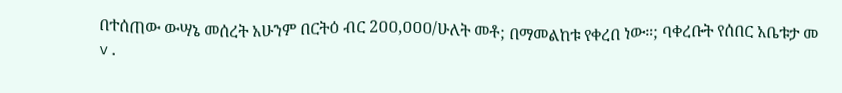በተሰጠው ውሣኔ መሰረት አሁንም በርትዕ ብር 2ዐዐ,ዐዐዐ/ሁለት መቶ; በማመልከቱ የቀረበ ነው።; ባቀረቡት የሰበር አቤቱታ መ
v.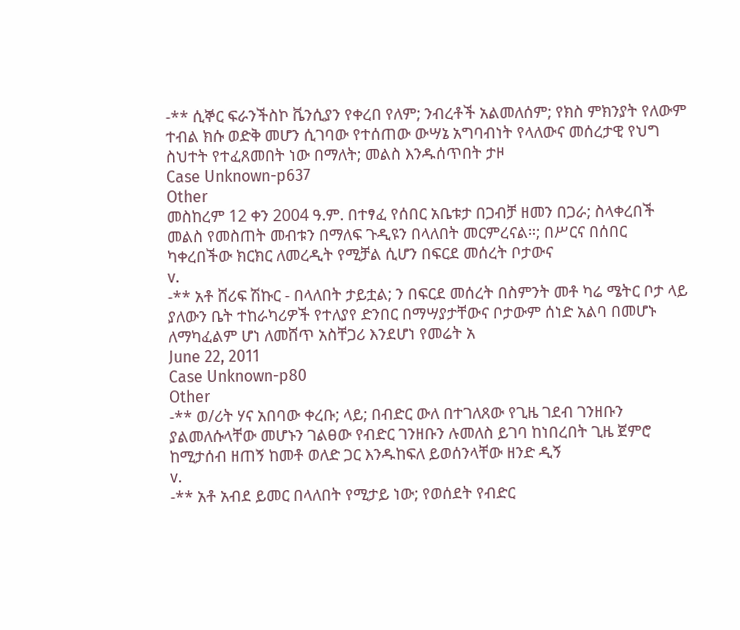-** ሲኞር ፍራንችስኮ ቬንሲያን የቀረበ የለም; ንብረቶች አልመለሰም; የክስ ምክንያት የለውም ተብል ክሱ ወድቅ መሆን ሲገባው የተሰጠው ውሣኔ አግባብነት የላለውና መሰረታዊ የህግ ስህተት የተፈጸመበት ነው በማለት; መልስ እንዱሰጥበት ታዞ
Case Unknown-p637
Other
መስከረም 12 ቀን 2004 ዓ.ም. በተፃፈ የሰበር አቤቱታ በጋብቻ ዘመን በጋራ; ስላቀረበች መልስ የመስጠት መብቱን በማለፍ ጉዲዩን በላለበት መርምረናል።; በሥርና በሰበር ካቀረበችው ክርክር ለመረዲት የሚቻል ሲሆን በፍርደ መሰረት ቦታውና
v.
-** አቶ ሸሪፍ ሽኩር - በላለበት ታይቷል; ን በፍርደ መሰረት በስምንት መቶ ካሬ ሜትር ቦታ ላይ ያለውን ቤት ተከራካሪዎች የተለያየ ድንበር በማሣያታቸውና ቦታውም ሰነድ አልባ በመሆኑ ለማካፈልም ሆነ ለመሸጥ አስቸጋሪ እንደሆነ የመሬት አ
June 22, 2011
Case Unknown-p80
Other
-** ወ/ሪት ሃና አበባው ቀረቡ; ላይ; በብድር ውለ በተገለጸው የጊዜ ገደብ ገንዘቡን ያልመለሱላቸው መሆኑን ገልፀው የብድር ገንዘቡን ሉመለስ ይገባ ከነበረበት ጊዜ ጀምሮ ከሚታሰብ ዘጠኝ ከመቶ ወለድ ጋር እንዱከፍለ ይወሰንላቸው ዘንድ ዲኝ
v.
-** አቶ አብደ ይመር በላለበት የሚታይ ነው; የወሰደት የብድር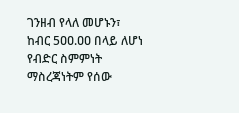ገንዘብ የላለ መሆኑን፣ ከብር 5ዐዐ.ዐዐ በላይ ለሆነ የብድር ስምምነት ማስረጃነትም የሰው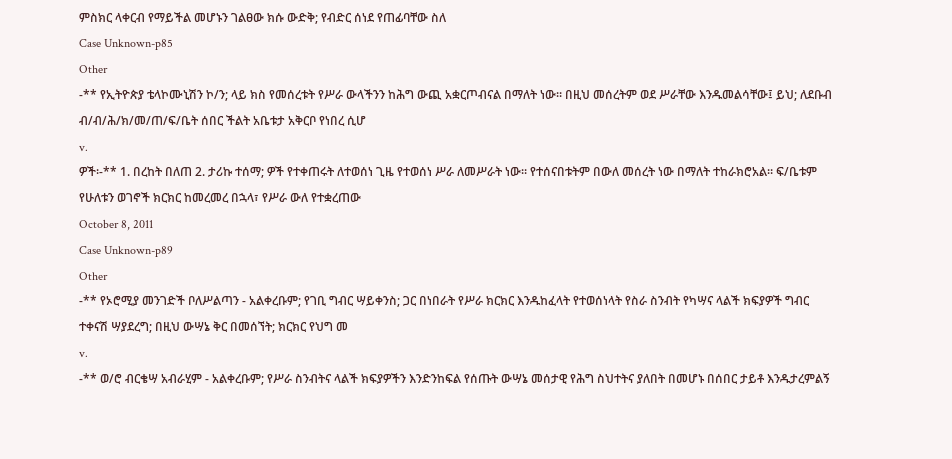ምስክር ላቀርብ የማይችል መሆኑን ገልፀው ክሱ ውድቅ; የብድር ሰነደ የጠፊባቸው ስለ
Case Unknown-p85
Other
-** የኢትዮጵያ ቴላኮሙኒሽን ኮ/ን; ላይ ክስ የመሰረቱት የሥራ ውላችንን ከሕግ ውጪ አቋርጦብናል በማለት ነው። በዚህ መሰረትም ወደ ሥራቸው እንዱመልሳቸው፤ ይህ; ለደቡብ ብ/ብ/ሕ/ክ/መ/ጠ/ፍ/ቤት ሰበር ችልት አቤቱታ አቅርቦ የነበረ ሲሆ
v.
ዎች፡-** 1. በረከት በለጠ 2. ታሪኩ ተሰማ; ዎች የተቀጠሩት ለተወሰነ ጊዜ የተወሰነ ሥራ ለመሥራት ነው። የተሰናበቱትም በውለ መሰረት ነው በማለት ተከራክሮአል። ፍ/ቤቱም የሁለቱን ወገኖች ክርክር ከመረመረ በኋላ፣ የሥራ ውለ የተቋረጠው
October 8, 2011
Case Unknown-p89
Other
-** የኦሮሚያ መንገድች ቦለሥልጣን - አልቀረቡም; የገቢ ግብር ሣይቀንስ; ጋር በነበራት የሥራ ክርክር እንዱከፈላት የተወሰነላት የስራ ስንብት የካሣና ላልች ክፍያዎች ግብር ተቀናሽ ሣያደረግ; በዚህ ውሣኔ ቅር በመሰኘት; ክርክር የህግ መ
v.
-** ወ/ሮ ብርቄሣ አብራሂም - አልቀረቡም; የሥራ ስንብትና ላልች ክፍያዎችን እንድንከፍል የሰጡት ውሣኔ መሰታዊ የሕግ ስህተትና ያለበት በመሆኑ በሰበር ታይቶ እንዱታረምልኝ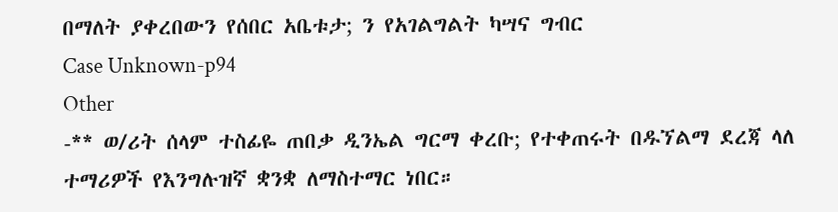በማለት ያቀረበውን የሰበር አቤቱታ; ን የአገልግልት ካሣና ግብር
Case Unknown-p94
Other
-** ወ/ሪት ሰላም ተስፊዬ ጠበቃ ዲንኤል ግርማ ቀረቡ; የተቀጠሩት በዱኘልማ ደረጃ ላለ ተማሪዎች የእንግሉዝኛ ቋንቋ ለማስተማር ነበር።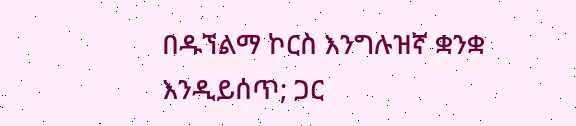በዱኘልማ ኮርስ እንግሉዝኛ ቋንቋ እንዲይሰጥ; ጋር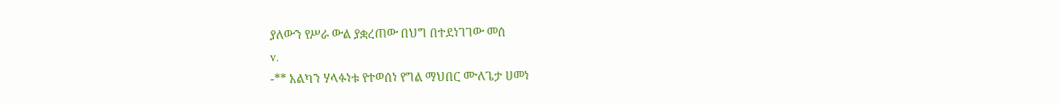ያለውን የሥራ ውል ያቋረጠው በህግ በተደነገገው መሰ
v.
-** አልካን ሃላፉነቱ የተወሰነ የግል ማህበር ሙለጌታ ሀመነ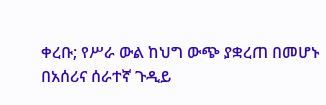ቀረቡ; የሥራ ውል ከህግ ውጭ ያቋረጠ በመሆኑ በአሰሪና ሰራተኛ ጉዲይ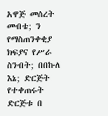አዋጅ መሰረት መብቴ; ን የማስጠንቀቂያ ክፍያና የሥራ ስንብት; በበኩለ እኔ; ድርጅት የተቀጠሩት ድርጅቱ በ